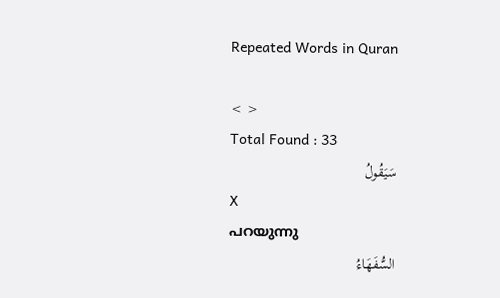Repeated Words in Quran

< >
Total Found : 33
سَيَقُولُ
X
പറയുന്നു
السُّفَهَاءُ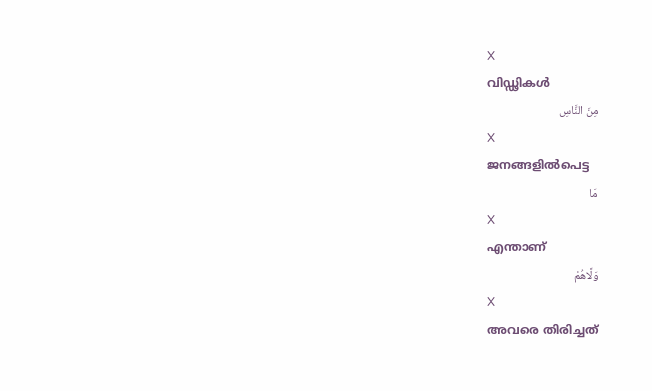X
വിഡ്ഢികള്‍
مِنَ النَّاسِ
X
ജനങ്ങളില്‍പെട്ട
مَا
X
എന്താണ്
وَلَّاهُمْ
X
അവരെ തിരിച്ചത്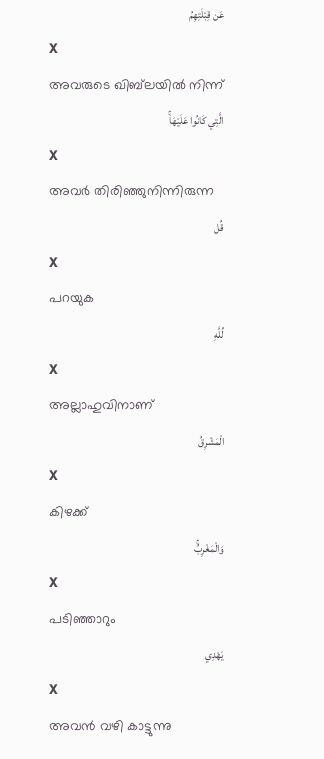عَن قِبْلَتِهِمُ
X
അവരുടെ ഖിബ്‌ലയില്‍ നിന്ന്
الَّتِي كَانُوا عَلَيْهَاۚ
X
അവര്‍ തിരിഞ്ഞുനിന്നിരുന്ന
قُل
X
പറയുക
لِّلَّهِ
X
അല്ലാഹുവിനാണ്
الْمَشْرِقُ
X
കിഴക്ക്
وَالْمَغْرِبُۚ
X
പടിഞ്ഞാറും
يَهْدِي
X
അവന്‍ വഴി കാട്ടുന്നു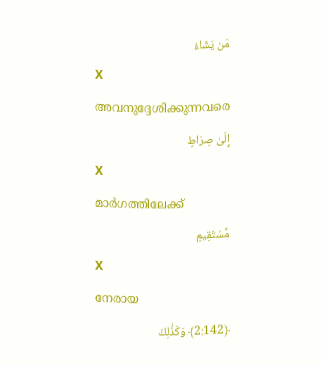مَن يَشَاءُ
X
അവനുദ്ദേശിക്കുന്നവരെ
إِلَىٰ صِرَاطٍ
X
മാര്‍ഗത്തിലേക്ക്
مُّسْتَقِيمٍ
X
നേരായ
﴿2:142﴾ وَكَذَٰلِكَ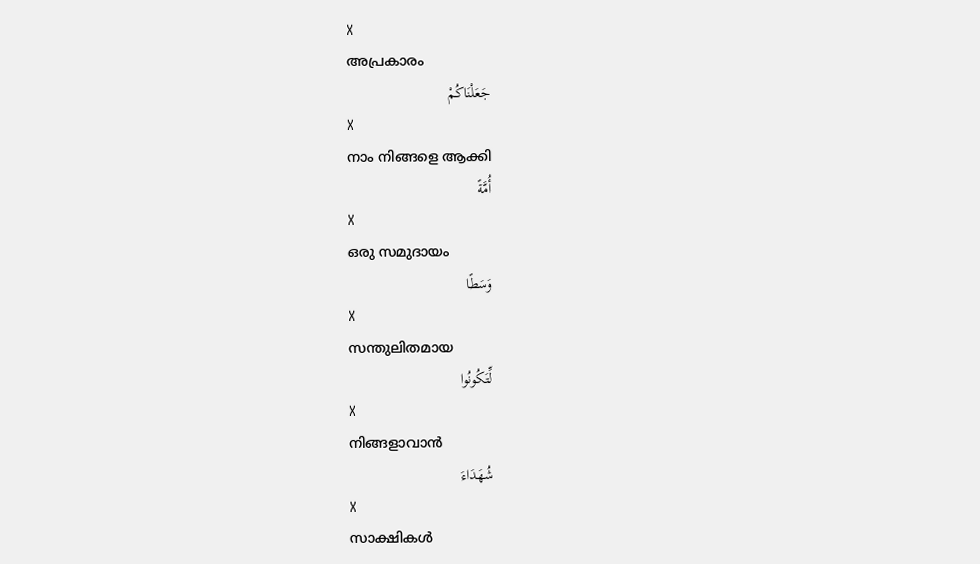X
അപ്രകാരം
جَعَلْنَاكُمْ
X
നാം നിങ്ങളെ ആക്കി
أُمَّةً
X
ഒരു സമുദായം
وَسَطًا
X
സന്തുലിതമായ
لِّتَكُونُوا
X
നിങ്ങളാവാന്‍
شُهَدَاءَ
X
സാക്ഷികള്‍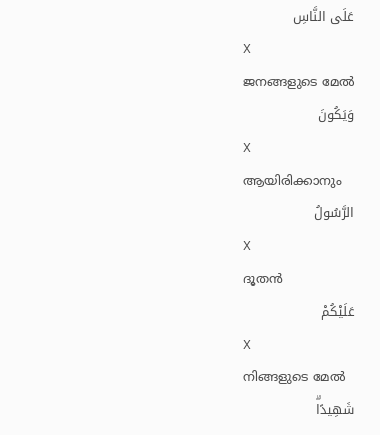عَلَى النَّاسِ
X
ജനങ്ങളുടെ മേല്‍
وَيَكُونَ
X
ആയിരിക്കാനും
الرَّسُولُ
X
ദൂതന്‍
عَلَيْكُمْ
X
നിങ്ങളുടെ മേല്‍
شَهِيدًاۗ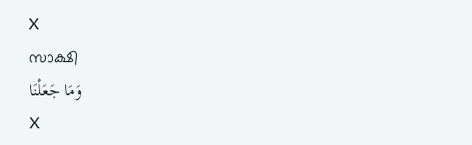X
സാക്ഷി
وَمَا جَعَلْنَا
X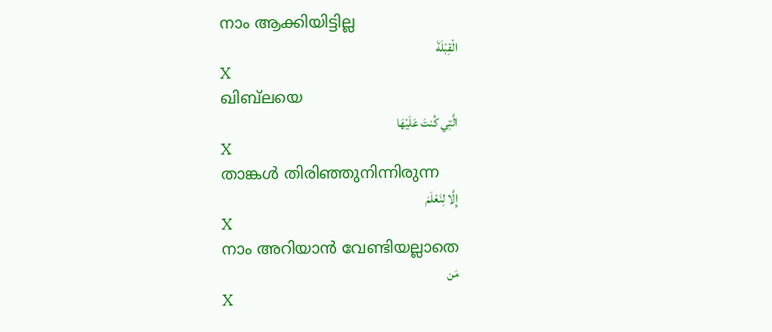നാം ആക്കിയിട്ടില്ല
الْقِبْلَةَ
X
ഖിബ്‌ലയെ
الَّتِي كُنتَ عَلَيْهَا
X
താങ്കള്‍ തിരിഞ്ഞുനിന്നിരുന്ന
إِلَّا لِنَعْلَمَ
X
നാം അറിയാന്‍ വേണ്ടിയല്ലാതെ
مَن
X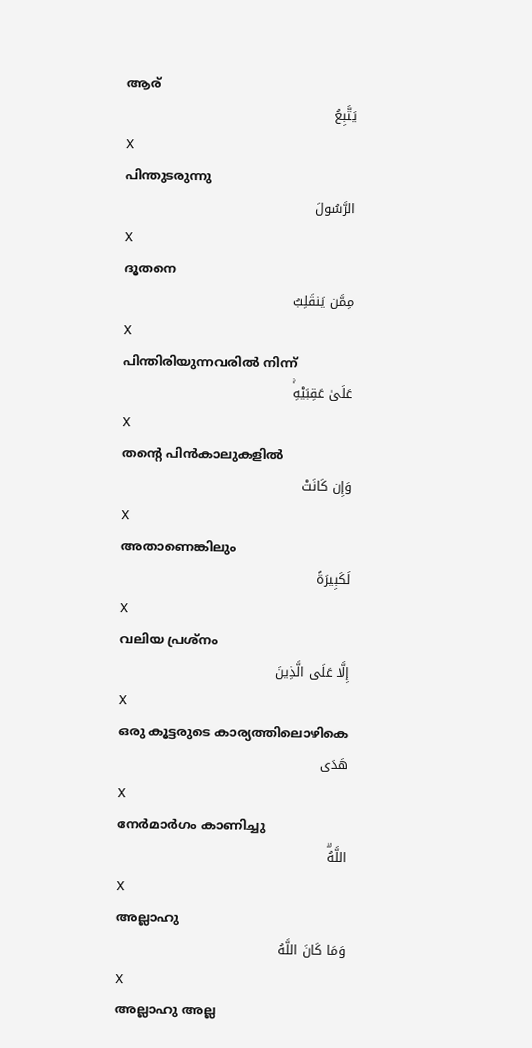ആര്
يَتَّبِعُ
X
പിന്തുടരുന്നു
الرَّسُولَ
X
ദൂതനെ
مِمَّن يَنقَلِبُ
X
പിന്തിരിയുന്നവരില്‍ നിന്ന്
عَلَىٰ عَقِبَيْهِۚ
X
തന്റെ പിന്‍കാലുകളില്‍
وَإِن كَانَتْ
X
അതാണെങ്കിലും
لَكَبِيرَةً
X
വലിയ പ്രശ്നം
إِلَّا عَلَى الَّذِينَ
X
ഒരു കൂട്ടരുടെ കാര്യത്തിലൊഴികെ
هَدَى
X
നേര്‍മാര്‍ഗം കാണിച്ചു
اللَّهُۗ
X
അല്ലാഹു
وَمَا كَانَ اللَّهُ
X
അല്ലാഹു അല്ല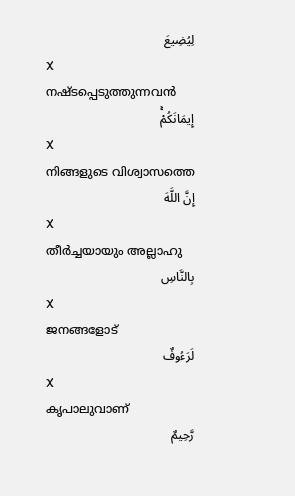لِيُضِيعَ
X
നഷ്ടപ്പെടുത്തുന്നവന്‍
إِيمَانَكُمْۚ
X
നിങ്ങളുടെ വിശ്വാസത്തെ
إِنَّ اللَّهَ
X
തീര്‍ച്ചയായും അല്ലാഹു
بِالنَّاسِ
X
ജനങ്ങളോട്
لَرَءُوفٌ
X
കൃപാലുവാണ്
رَّحِيمٌ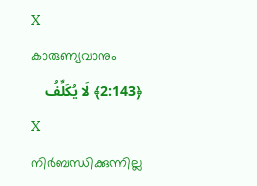X
കാരുണ്യവാനും
﴿2:143﴾ لَا يُكَلِّفُ
X
നിര്‍ബന്ധിക്കുന്നില്ല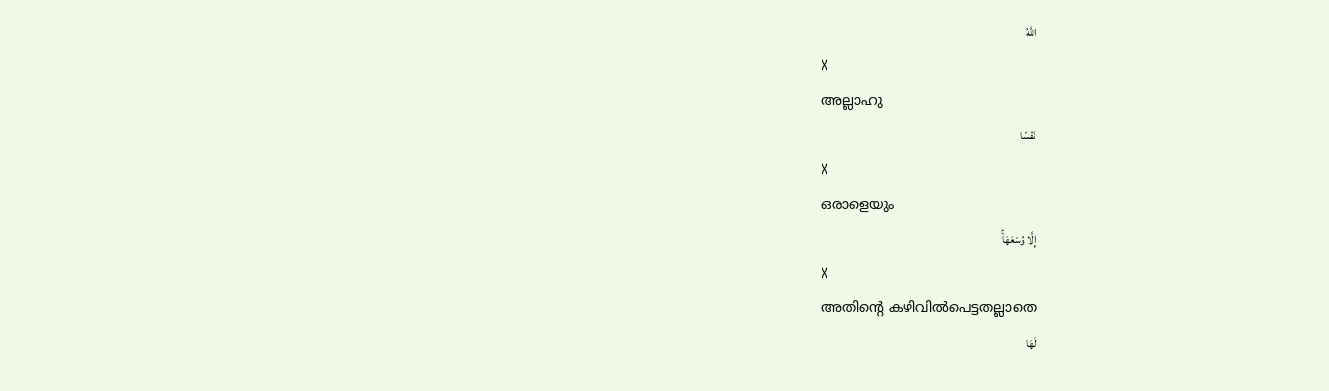اللَّهُ
X
അല്ലാഹു
نَفْسًا
X
ഒരാളെയും
إِلَّا وُسْعَهَاۚ
X
അതിന്റെ കഴിവില്‍പെട്ടതല്ലാതെ
لَهَا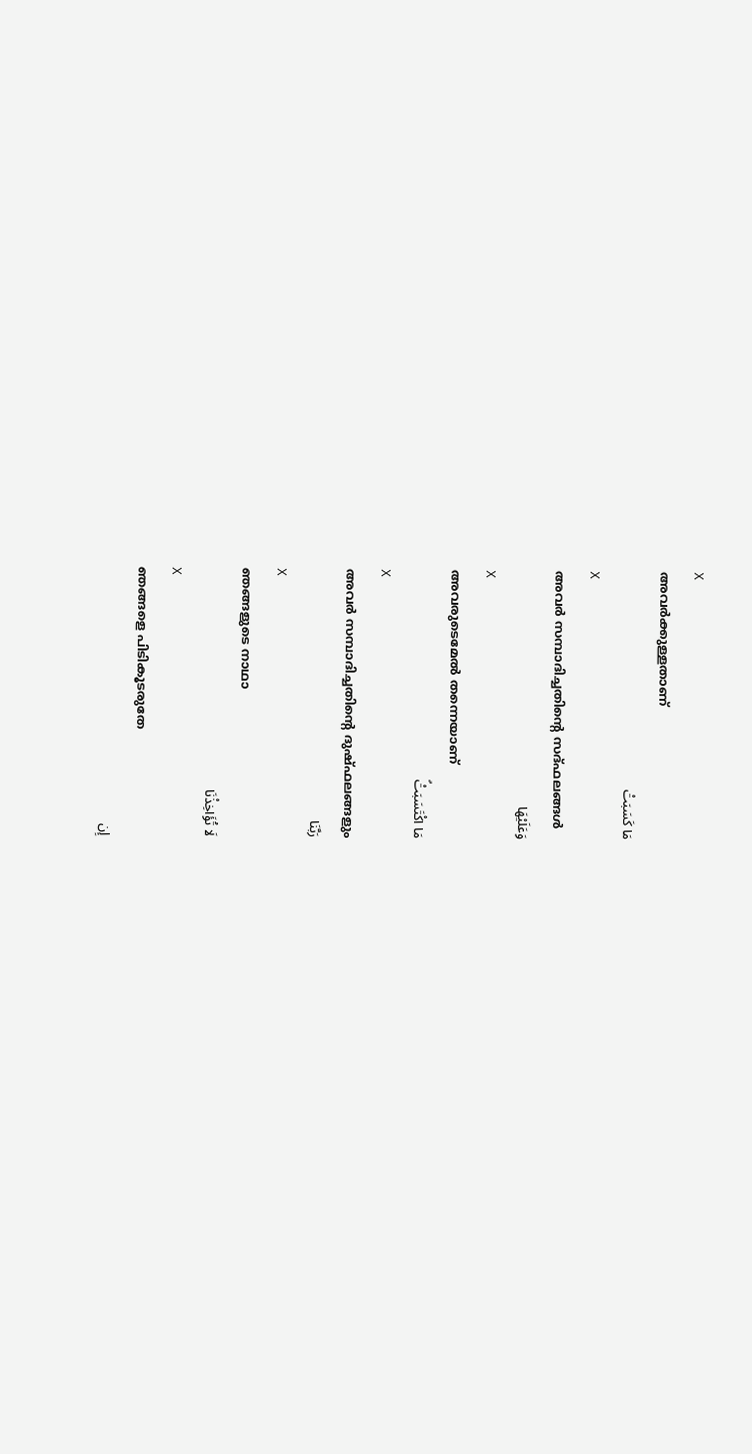X
അവര്‍ക്കുള്ളതാണ്
مَا كَسَبَتْ
X
അവര്‍ സമ്പാദിച്ചതിന്റെ സദ്ഫലങ്ങള്‍
وَعَلَيْهَا
X
അവരുടെമേല്‍ തന്നെയാണ്
مَا اكْتَسَبَتْۗ
X
അവര്‍ സമ്പാദിച്ചതിന്റെ ദുഷ്ഫലങ്ങളും
رَبَّنَا
X
ഞങ്ങളുടെ നാഥാ
لَا تُؤَاخِذْنَا
X
ഞങ്ങളെ പിടികൂടരുതേ
إِن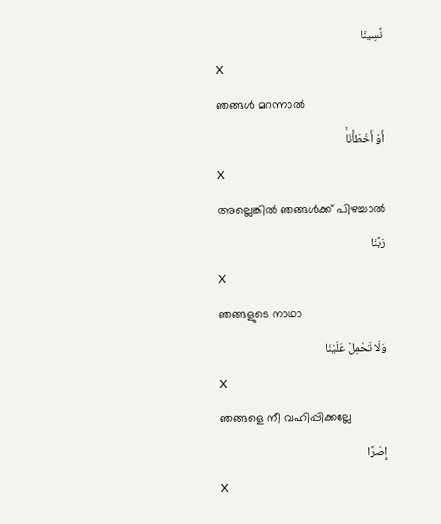نَّسِينَا
X
ഞങ്ങള്‍ മറന്നാല്‍
أَوْ أَخْطَأْنَاۚ
X
അല്ലെങ്കില്‍ ഞങ്ങള്‍ക്ക് പിഴച്ചാല്‍
رَبَّنَا
X
ഞങ്ങളുടെ നാഥാ
وَلَا تَحْمِلْ عَلَيْنَا
X
ഞങ്ങളെ നീ വഹിപ്പിക്കല്ലേ
إِصْرًا
X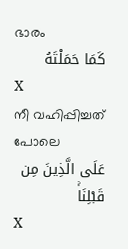ഭാരം
كَمَا حَمَلْتَهُ
X
നീ വഹിപ്പിച്ചത് പോലെ
عَلَى الَّذِينَ مِن قَبْلِنَاۚ
X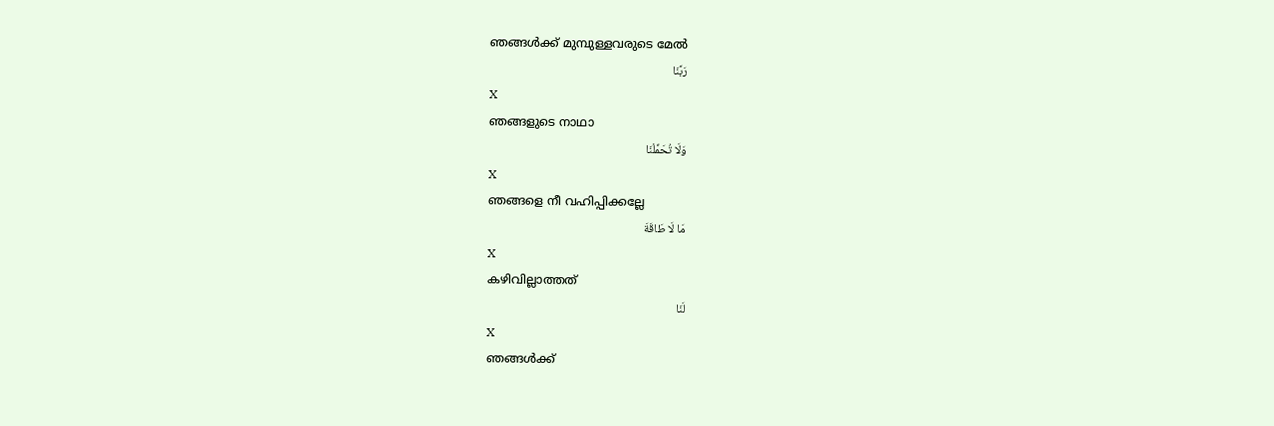ഞങ്ങള്‍ക്ക് മുമ്പുള്ളവരുടെ മേല്‍
رَبَّنَا
X
ഞങ്ങളുടെ നാഥാ
وَلَا تُحَمِّلْنَا
X
ഞങ്ങളെ നീ വഹിപ്പിക്കല്ലേ
مَا لَا طَاقَةَ
X
കഴിവില്ലാത്തത്
لَنَا
X
ഞങ്ങള്‍ക്ക്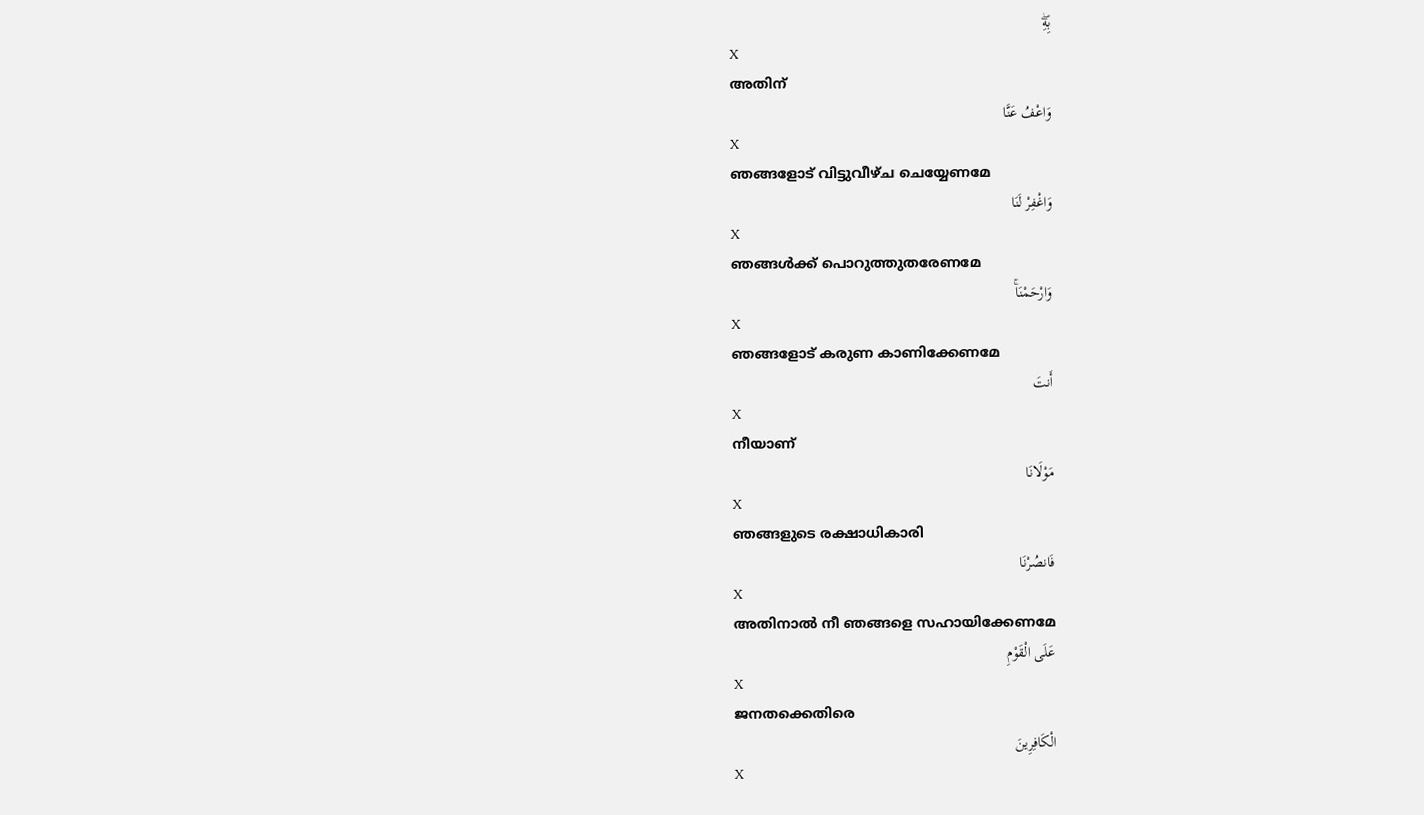بِهِۖ
X
അതിന്
وَاعْفُ عَنَّا
X
ഞങ്ങളോട് വിട്ടുവീഴ്ച ചെയ്യേണമേ
وَاغْفِرْ لَنَا
X
ഞങ്ങള്‍ക്ക് പൊറുത്തുതരേണമേ
وَارْحَمْنَاۚ
X
ഞങ്ങളോട് കരുണ കാണിക്കേണമേ
أَنتَ
X
നീയാണ്
مَوْلَانَا
X
ഞങ്ങളുടെ രക്ഷാധികാരി
فَانصُرْنَا
X
അതിനാല്‍ നീ ഞങ്ങളെ സഹായിക്കേണമേ
عَلَى الْقَوْمِ
X
ജനതക്കെതിരെ
الْكَافِرِينَ
X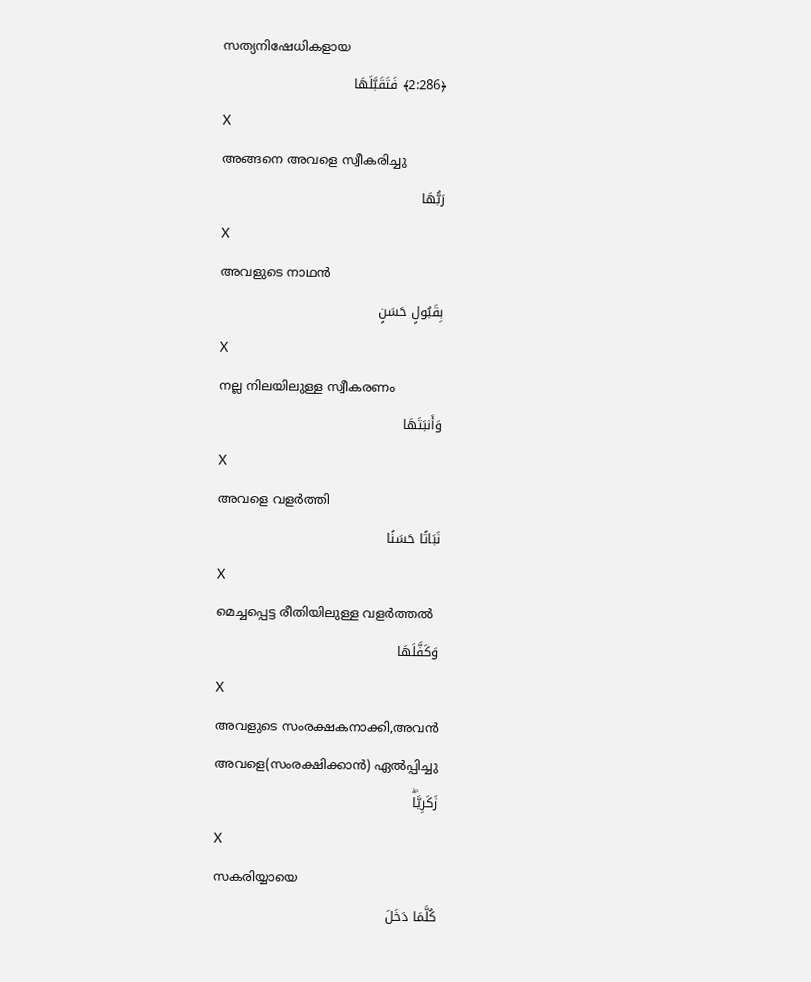സത്യനിഷേധികളായ
﴿2:286﴾ فَتَقَبَّلَهَا
X
അങ്ങനെ അവളെ സ്വീകരിച്ചു
رَبُّهَا
X
അവളുടെ നാഥന്‍
بِقَبُولٍ حَسَنٍ
X
നല്ല നിലയിലുള്ള സ്വീകരണം
وَأَنبَتَهَا
X
അവളെ വളര്‍ത്തി
نَبَاتًا حَسَنًا
X
മെച്ചപ്പെട്ട രീതിയിലുള്ള വളര്‍ത്തല്‍
وَكَفَّلَهَا
X
അവളുടെ സംരക്ഷകനാക്കി,അവന്‍ അവളെ(സംരക്ഷിക്കാന്‍) ഏല്‍പ്പിച്ചു
زَكَرِيَّاۖ
X
സകരിയ്യായെ
كُلَّمَا دَخَلَ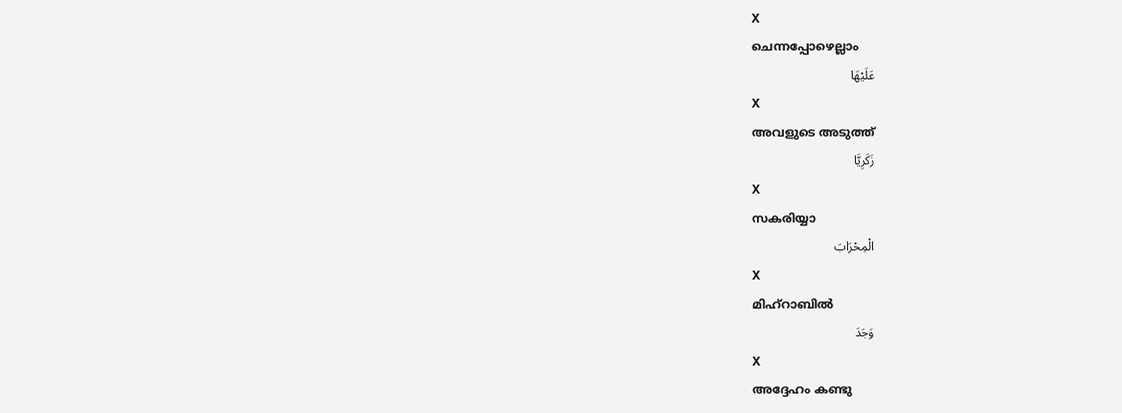X
ചെന്നപ്പോഴെല്ലാം
عَلَيْهَا
X
അവളുടെ അടുത്ത്
زَكَرِيَّا
X
സകരിയ്യാ
الْمِحْرَابَ
X
മിഹ്റാബില്‍
وَجَدَ
X
അദ്ദേഹം കണ്ടു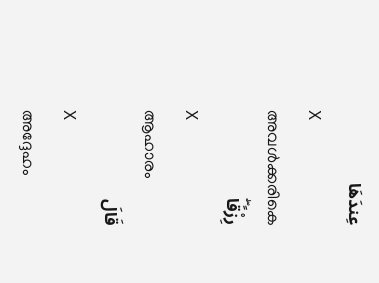عِندَهَا
X
അവള്‍ക്കരികെ
رِزْقًاۖ
X
ആഹാരം
قَالَ
X
അദ്ദേഹം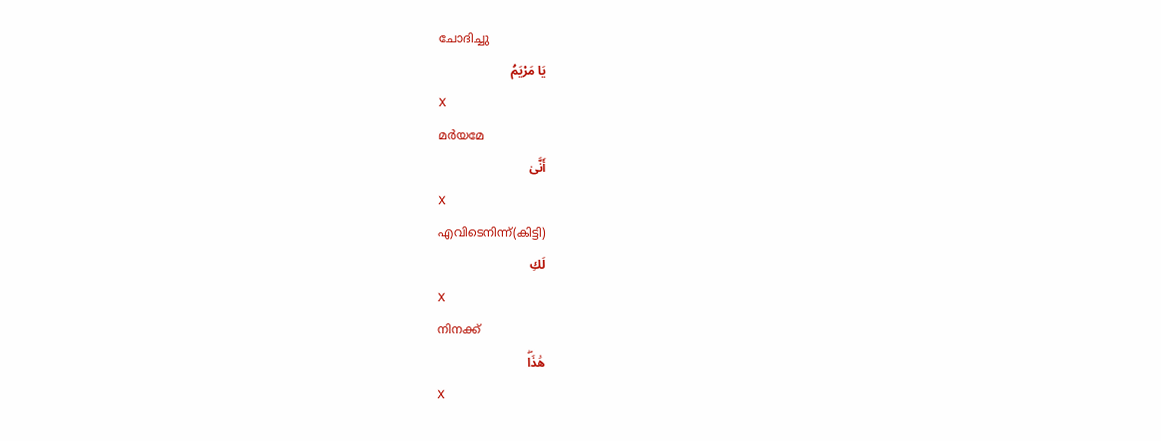ചോദിച്ചു
يَا مَرْيَمُ
X
മര്‍യമേ
أَنَّىٰ
X
എവിടെനിന്ന്(കിട്ടി)
لَكِ
X
നിനക്ക്
هَٰذَاۖ
X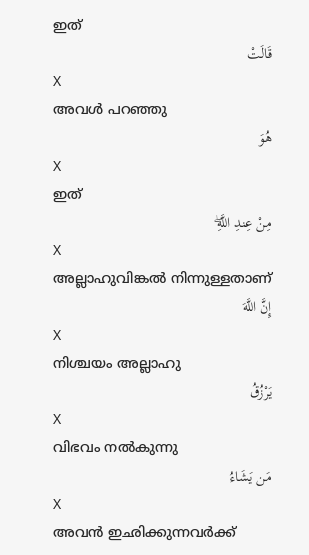ഇത്
قَالَتْ
X
അവള്‍ പറഞ്ഞു
هُوَ
X
ഇത്
مِنْ عِندِ اللَّهِۖ
X
അല്ലാഹുവിങ്കല്‍ നിന്നുള്ളതാണ്
إِنَّ اللَّهَ
X
നിശ്ചയം അല്ലാഹു
يَرْزُقُ
X
വിഭവം നല്‍കുന്നു
مَن يَشَاءُ
X
അവന്‍ ഇഛിക്കുന്നവര്‍ക്ക്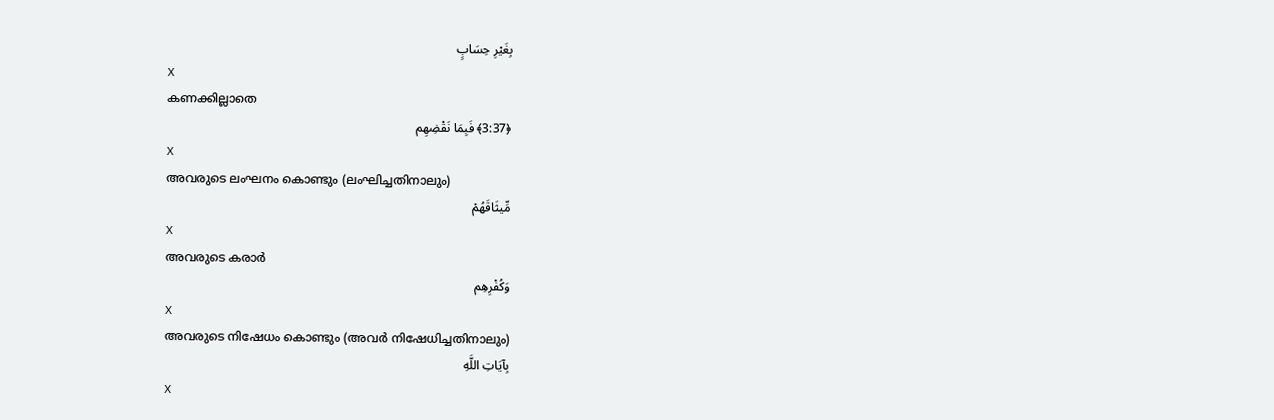بِغَيْرِ حِسَابٍ
X
കണക്കില്ലാതെ
﴿3:37﴾ فَبِمَا نَقْضِهِم
X
അവരുടെ ലംഘനം കൊണ്ടും (ലംഘിച്ചതിനാലും)
مِّيثَاقَهُمْ
X
അവരുടെ കരാര്‍
وَكُفْرِهِم
X
അവരുടെ നിഷേധം കൊണ്ടും (അവര്‍ നിഷേധിച്ചതിനാലും)
بِآيَاتِ اللَّهِ
X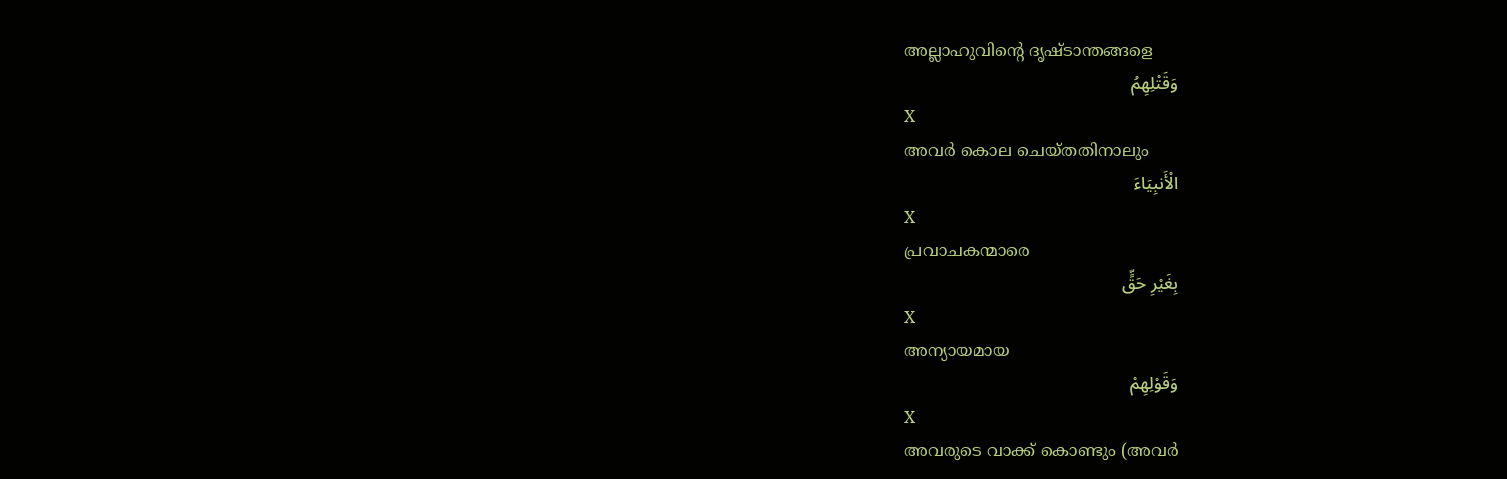അല്ലാഹുവിന്റെ ദൃഷ്ടാന്തങ്ങളെ
وَقَتْلِهِمُ
X
അവര്‍ കൊല ചെയ്തതിനാലും
الْأَنبِيَاءَ
X
പ്രവാചകന്മാരെ
بِغَيْرِ حَقٍّ
X
അന്യായമായ
وَقَوْلِهِمْ
X
അവരുടെ വാക്ക് കൊണ്ടും (അവര്‍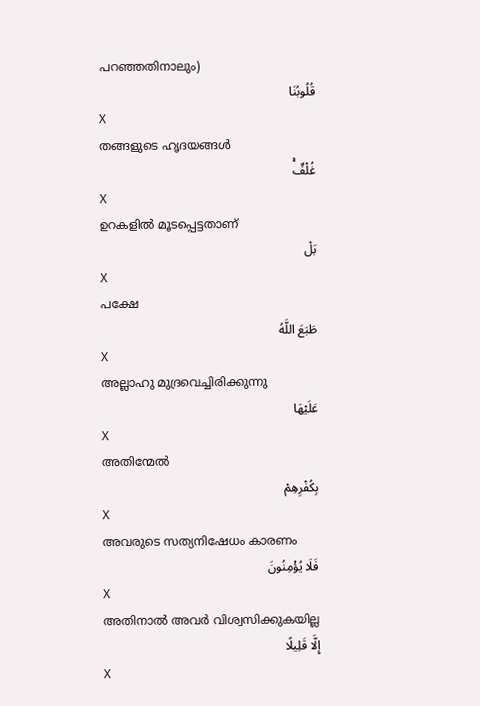പറഞ്ഞതിനാലും)
قُلُوبُنَا
X
തങ്ങളുടെ ഹൃദയങ്ങള്‍
غُلْفٌۚ
X
ഉറകളില്‍ മൂടപ്പെട്ടതാണ്
بَلْ
X
പക്ഷേ
طَبَعَ اللَّهُ
X
അല്ലാഹു മുദ്രവെച്ചിരിക്കുന്നു
عَلَيْهَا
X
അതിന്മേല്‍
بِكُفْرِهِمْ
X
അവരുടെ സത്യനിഷേധം കാരണം
فَلَا يُؤْمِنُونَ
X
അതിനാല്‍ അവര്‍ വിശ്വസിക്കുകയില്ല
إِلَّا قَلِيلًا
X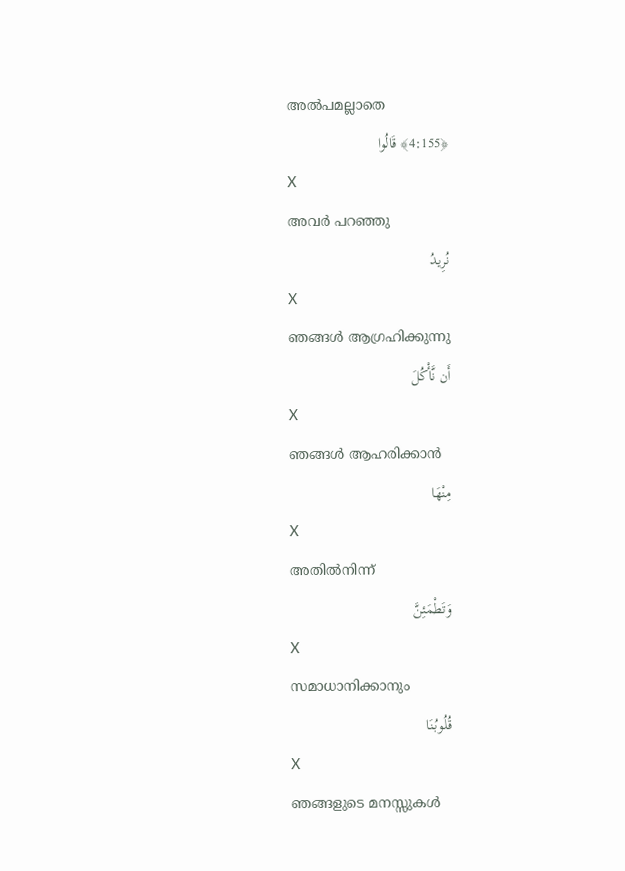അല്‍പമല്ലാതെ
﴿4:155﴾ قَالُوا
X
അവര്‍ പറഞ്ഞു
نُرِيدُ
X
ഞങ്ങള്‍ ആഗ്രഹിക്കുന്നു
أَن نَّأْكُلَ
X
ഞങ്ങള്‍ ആഹരിക്കാന്‍
مِنْهَا
X
അതില്‍നിന്ന്
وَتَطْمَئِنَّ
X
സമാധാനിക്കാനും
قُلُوبُنَا
X
ഞങ്ങളുടെ മനസ്സുകള്‍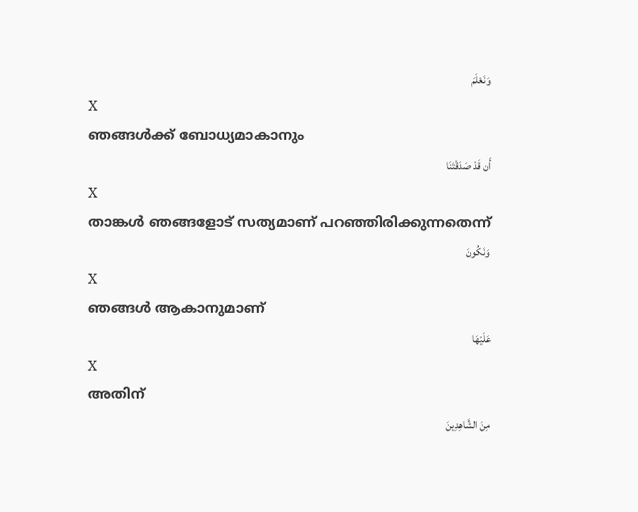وَنَعْلَمَ
X
ഞങ്ങള്‍ക്ക് ബോധ്യമാകാനും
أَن قَدْ صَدَقْتَنَا
X
താങ്കള്‍ ഞങ്ങളോട് സത്യമാണ് പറഞ്ഞിരിക്കുന്നതെന്ന്
وَنَكُونَ
X
ഞങ്ങള്‍ ആകാനുമാണ്
عَلَيْهَا
X
അതിന്
مِنَ الشَّاهِدِينَ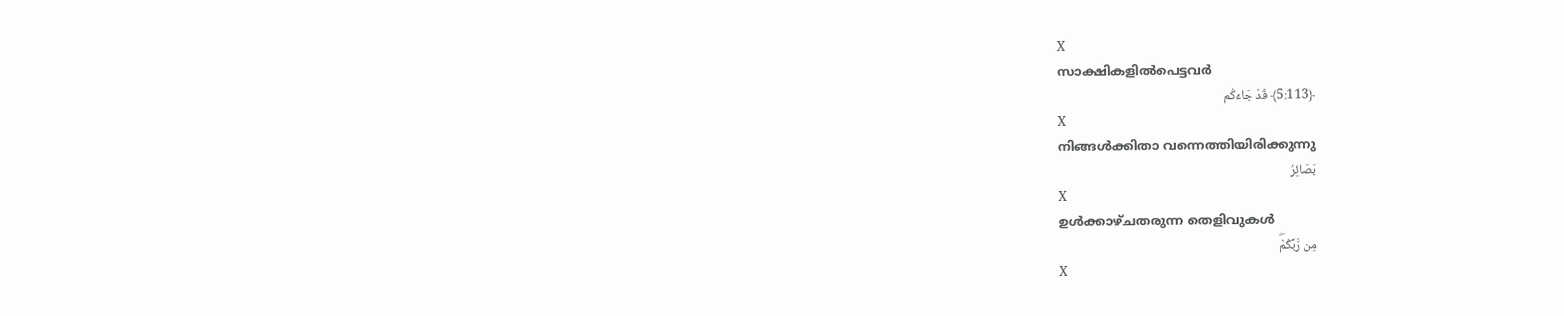X
സാക്ഷികളില്‍പെട്ടവര്‍
﴿5:113﴾ قَدْ جَاءَكُم
X
നിങ്ങള്‍ക്കിതാ വന്നെത്തിയിരിക്കുന്നു
بَصَائِرُ
X
ഉള്‍ക്കാഴ്ചതരുന്ന തെളിവുകള്‍
مِن رَّبِّكُمْۖ
X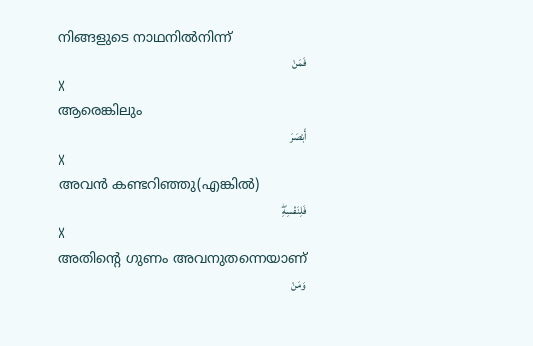നിങ്ങളുടെ നാഥനില്‍നിന്ന്
فَمَنْ
X
ആരെങ്കിലും
أَبْصَرَ
X
അവന്‍ കണ്ടറിഞ്ഞു(എങ്കില്‍)
فَلِنَفْسِهِۖ
X
അതിന്റെ ഗുണം അവനുതന്നെയാണ്
وَمَنْ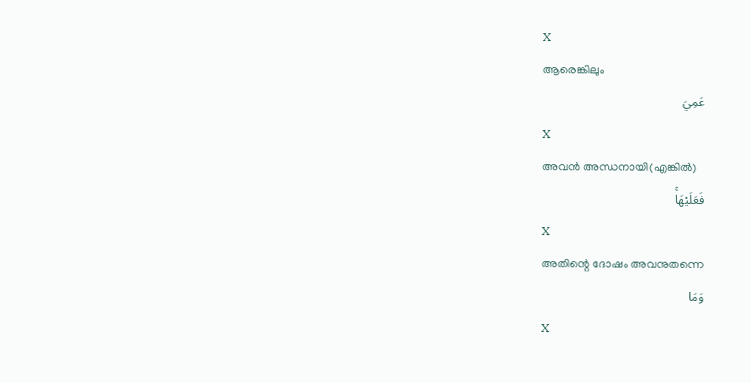X
ആരെങ്കിലും
عَمِيَ
X
അവന്‍ അന്ധനായി(എങ്കില്‍)
فَعَلَيْهَاۚ
X
അതിന്റെ ദോഷം അവനുതന്നെ
وَمَا
X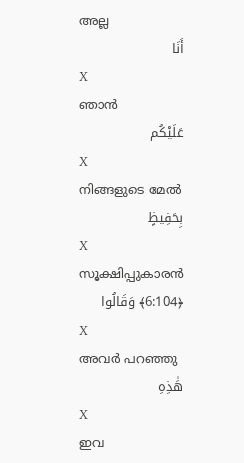അല്ല
أَنَا
X
ഞാന്‍
عَلَيْكُم
X
നിങ്ങളുടെ മേല്‍
بِحَفِيظٍ
X
സൂക്ഷിപ്പുകാരന്‍
﴿6:104﴾ وَقَالُوا
X
അവര്‍ പറഞ്ഞു
هَٰذِهِ
X
ഇവ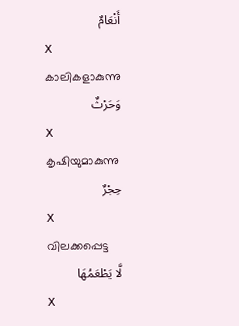أَنْعَامٌ
X
കാലികളാകുന്നു
وَحَرْثٌ
X
കൃഷിയുമാകുന്നു
حِجْرٌ
X
വിലക്കപ്പെട്ട
لَّا يَطْعَمُهَا
X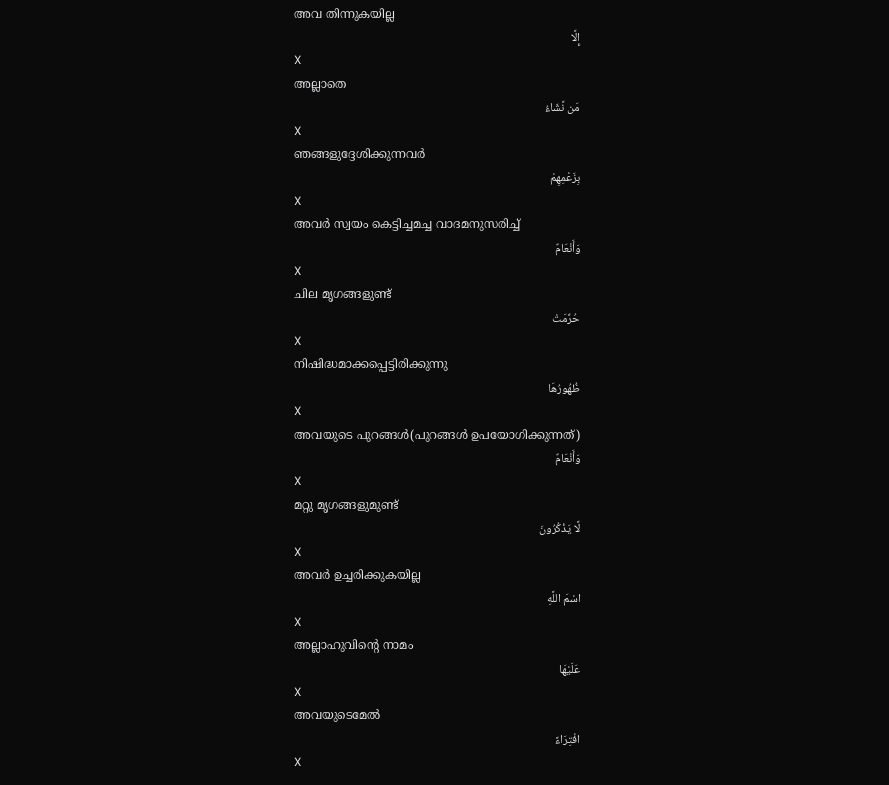അവ തിന്നുകയില്ല
إِلَّا
X
അല്ലാതെ
مَن نَّشَاءُ
X
ഞങ്ങളുദ്ദേശിക്കുന്നവര്‍
بِزَعْمِهِمْ
X
അവര്‍ സ്വയം കെട്ടിച്ചമച്ച വാദമനുസരിച്ച്
وَأَنْعَامٌ
X
ചില മൃഗങ്ങളുണ്ട്
حُرِّمَتْ
X
നിഷിദ്ധമാക്കപ്പെട്ടിരിക്കുന്നു
ظُهُورُهَا
X
അവയുടെ പുറങ്ങള്‍(പുറങ്ങള്‍ ഉപയോഗിക്കുന്നത്)
وَأَنْعَامٌ
X
മറ്റു മൃഗങ്ങളുമുണ്ട്
لَّا يَذْكُرُونَ
X
അവര്‍ ഉച്ചരിക്കുകയില്ല
اسْمَ اللَّهِ
X
അല്ലാഹുവിന്റെ നാമം
عَلَيْهَا
X
അവയുടെമേല്‍
افْتِرَاءً
X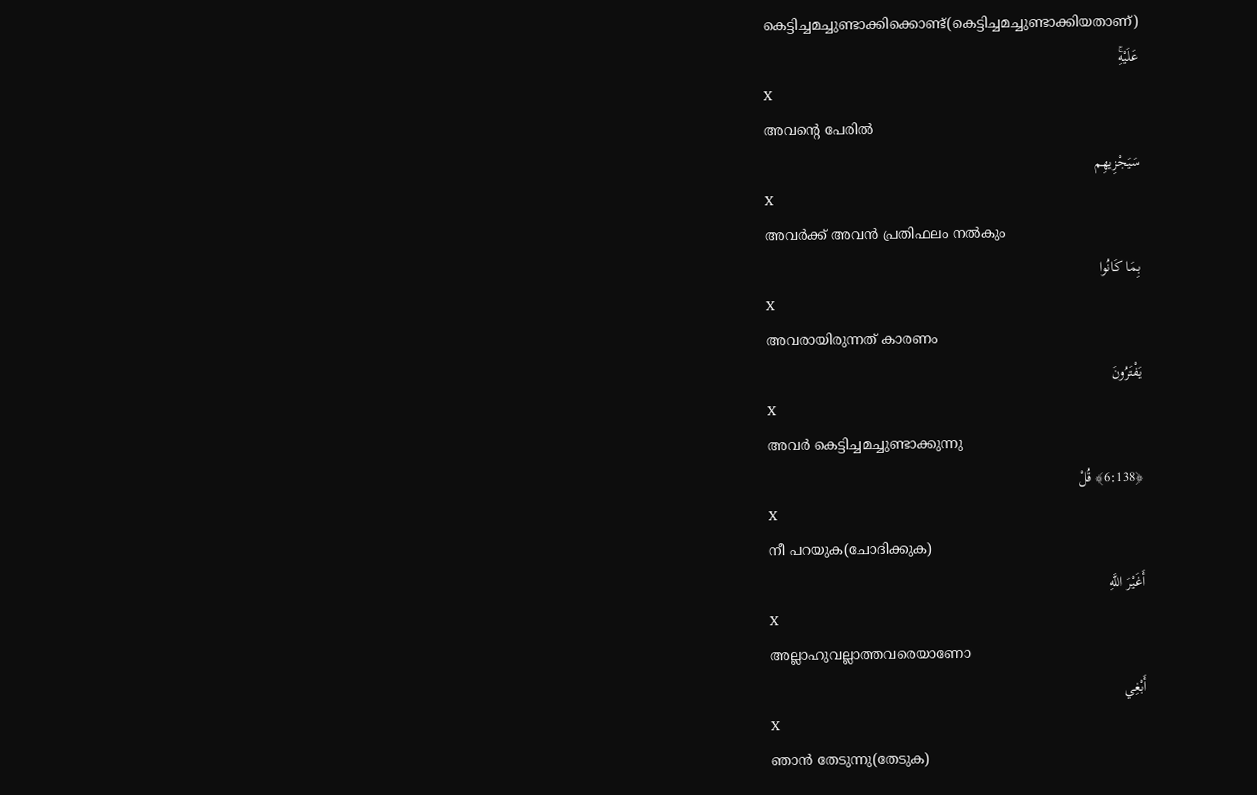കെട്ടിച്ചമച്ചുണ്ടാക്കിക്കൊണ്ട്(കെട്ടിച്ചമച്ചുണ്ടാക്കിയതാണ്)
عَلَيْهِۚ
X
അവന്റെ പേരില്‍
سَيَجْزِيهِم
X
അവര്‍ക്ക് അവന്‍ പ്രതിഫലം നല്‍കും
بِمَا كَانُوا
X
അവരായിരുന്നത് കാരണം
يَفْتَرُونَ
X
അവര്‍ കെട്ടിച്ചമച്ചുണ്ടാക്കുന്നു
﴿6:138﴾ قُلْ
X
നീ പറയുക(ചോദിക്കുക)
أَغَيْرَ اللَّهِ
X
അല്ലാഹുവല്ലാത്തവരെയാണോ
أَبْغِي
X
ഞാന്‍ തേടുന്നു(തേടുക)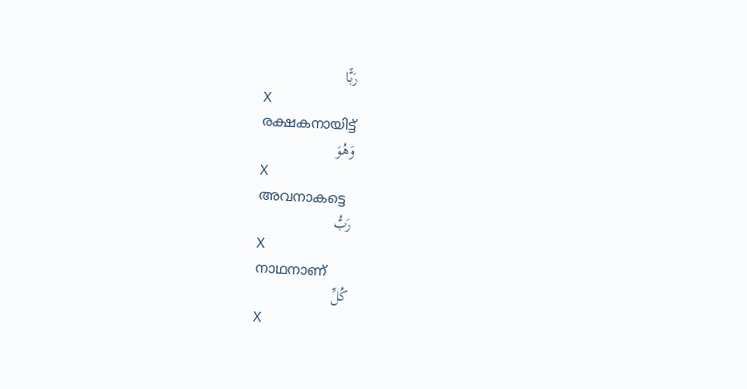رَبًّا
X
രക്ഷകനായിട്ട്
وَهُوَ
X
അവനാകട്ടെ
رَبُّ
X
നാഥനാണ്
كُلِّ
X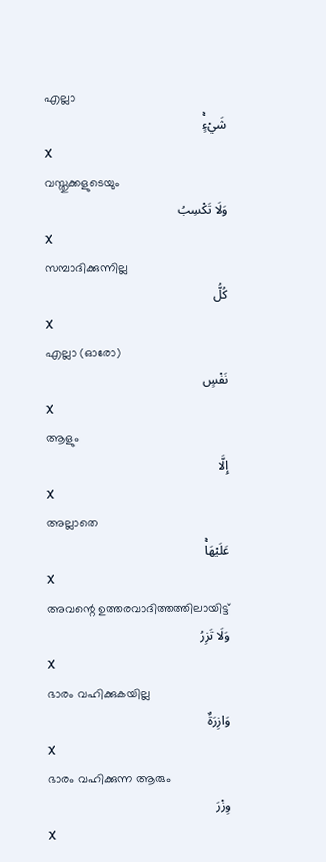എല്ലാ
شَيْءٍۚ
X
വസ്തുക്കളുടെയും
وَلَا تَكْسِبُ
X
സമ്പാദിക്കുന്നില്ല
كُلُّ
X
എല്ലാ (ഓരോ)
نَفْسٍ
X
ആളും
إِلَّا
X
അല്ലാതെ
عَلَيْهَاۚ
X
അവന്റെ ഉത്തരവാദിത്തത്തിലായിട്ട്
وَلَا تَزِرُ
X
ഭാരം വഹിക്കുകയില്ല
وَازِرَةٌ
X
ഭാരം വഹിക്കുന്ന ആരും
وِزْرَ
X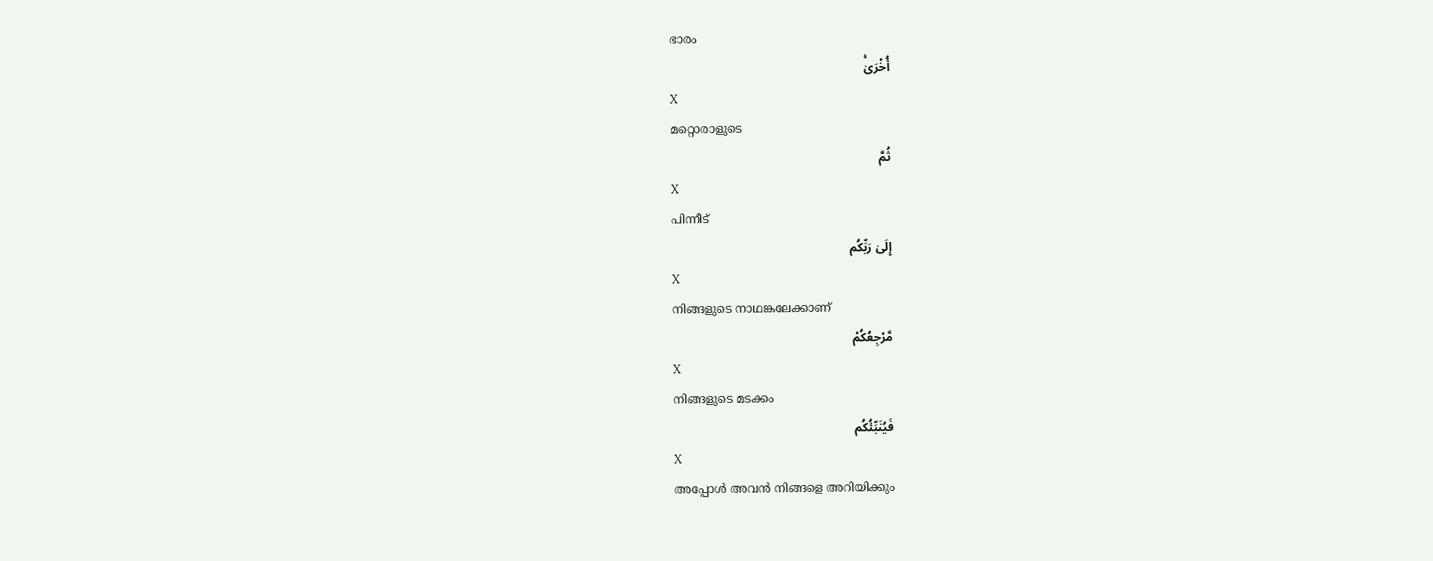ഭാരം
أُخْرَىٰۚ
X
മറ്റൊരാളുടെ
ثُمَّ
X
പിന്നീട്
إِلَىٰ رَبِّكُم
X
നിങ്ങളുടെ നാഥങ്കലേക്കാണ്
مَّرْجِعُكُمْ
X
നിങ്ങളുടെ മടക്കം
فَيُنَبِّئُكُم
X
അപ്പോള്‍ അവന്‍ നിങ്ങളെ അറിയിക്കും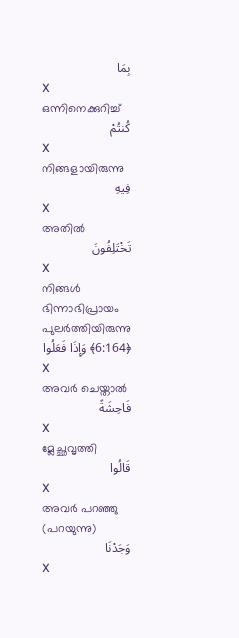بِمَا
X
ഒന്നിനെക്കുറിച്ച്
كُنتُمْ
X
നിങ്ങളായിരുന്നു
فِيهِ
X
അതില്‍
تَخْتَلِفُونَ
X
നിങ്ങള്‍ ഭിന്നാഭിപ്രായം പുലര്‍ത്തിയിരുന്നു
﴿6:164﴾ وَإِذَا فَعَلُوا
X
അവര്‍ ചെയ്താല്‍
فَاحِشَةً
X
മ്ലേച്ഛവൃത്തി
قَالُوا
X
അവര്‍ പറഞ്ഞു (പറയുന്നു)
وَجَدْنَا
X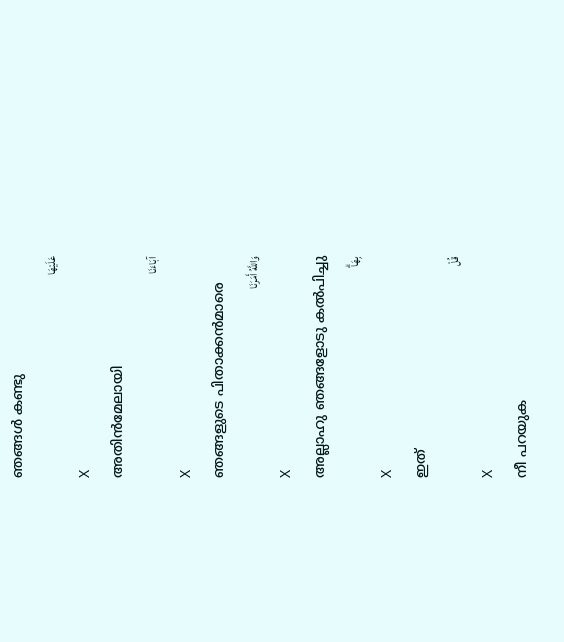ഞങ്ങള്‍ കണ്ടു
عَلَيْهَا
X
അതിന്‍മേലായി
آبَاءَنَا
X
ഞങ്ങളുടെ പിതാക്കന്‍മാരെ
وَاللَّهُ أَمَرَنَا
X
അല്ലാഹു ഞങ്ങളോടു കല്‍പിച്ചു
بِهَاۗ
X
ഇത്
قُلْ
X
നീ പറയുക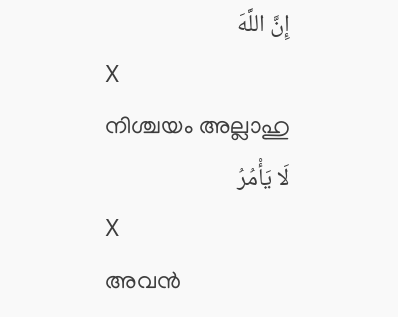إِنَّ اللَّهَ
X
നിശ്ചയം അല്ലാഹു
لَا يَأْمُرُ
X
അവന്‍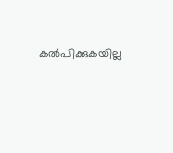കല്‍പിക്കുകയില്ല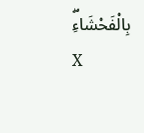بِالْفَحْشَاءِۖ
X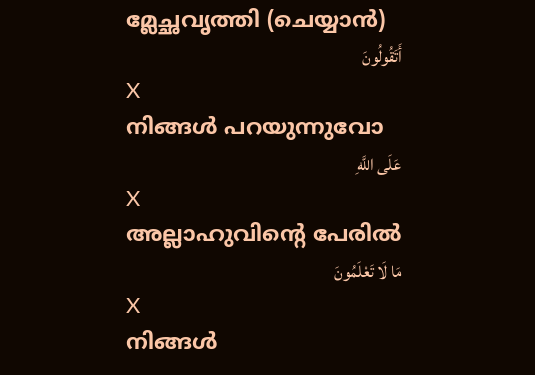മ്ലേച്ഛവൃത്തി (ചെയ്യാന്‍)
أَتَقُولُونَ
X
നിങ്ങള്‍ പറയുന്നുവോ
عَلَى اللَّهِ
X
അല്ലാഹുവിന്റെ പേരില്‍
مَا لَا تَعْلَمُونَ
X
നിങ്ങള്‍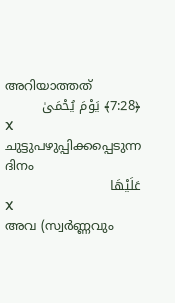അറിയാത്തത്
﴿7:28﴾ يَوْمَ يُحْمَىٰ
X
ചുട്ടുപഴുപ്പിക്കപ്പെടുന്ന ദിനം
عَلَيْهَا
X
അവ (സ്വര്‍ണ്ണവും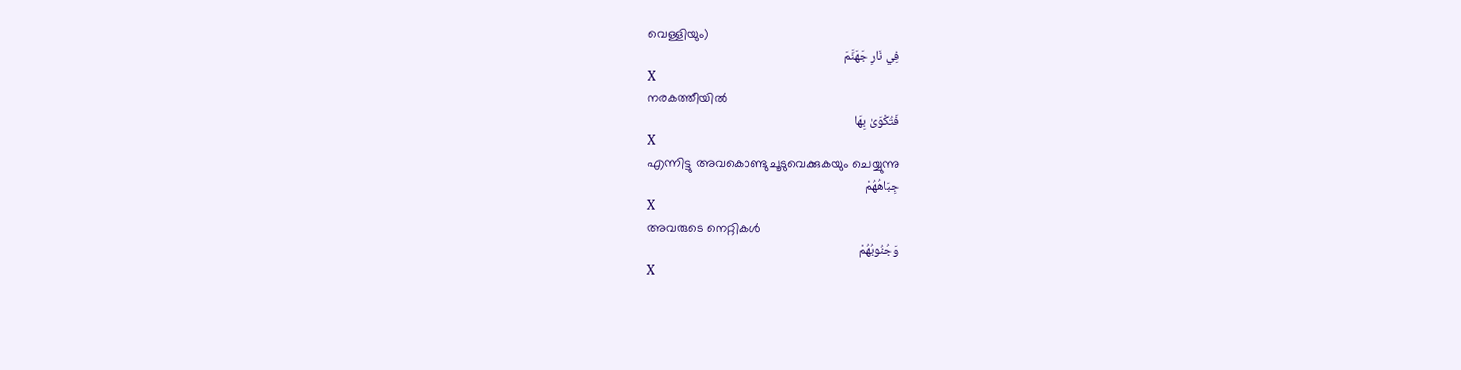വെള്ളിയും)
فِي نَارِ جَهَنَّمَ
X
നരകത്തീയില്‍
فَتُكْوَىٰ بِهَا
X
എന്നിട്ടു അവകൊണ്ടുചൂടുവെക്കുകയും ചെയ്യുന്നു
جِبَاهُهُمْ
X
അവരുടെ നെറ്റികള്‍
وَجُنُوبُهُمْ
X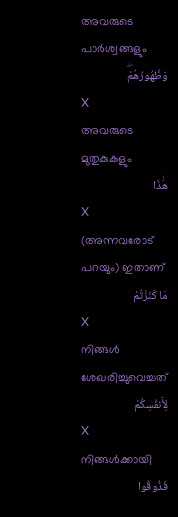അവരുടെ പാര്‍ശ്വങ്ങളും
وَظُهُورُهُمْۖ
X
അവരുടെ മുതുകുകളും
هَٰذَا
X
(അന്നവരോട് പറയും) ഇതാണ്
مَا كَنَزْتُمْ
X
നിങ്ങള്‍ ശേഖരിച്ചുവെച്ചത്
لِأَنفُسِكُمْ
X
നിങ്ങള്‍ക്കായി
فَذُوقُوا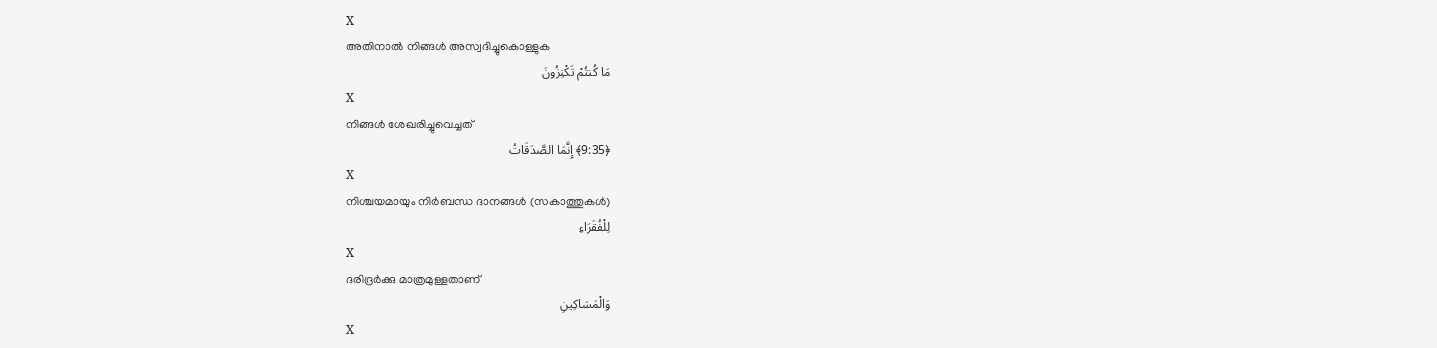X
അതിനാല്‍ നിങ്ങള്‍ അസ്വദിച്ചുകൊള്ളുക
مَا كُنتُمْ تَكْنِزُونَ
X
നിങ്ങള്‍ ശേഖരിച്ചുവെച്ചത്
﴿9:35﴾ إِنَّمَا الصَّدَقَاتُ
X
നിശ്ചയമായും നിര്‍ബന്ധ ദാനങ്ങള്‍ (സകാത്തുകള്‍)
لِلْفُقَرَاءِ
X
ദരിദ്രര്‍ക്കു മാത്രമുള്ളതാണ്
وَالْمَسَاكِينِ
X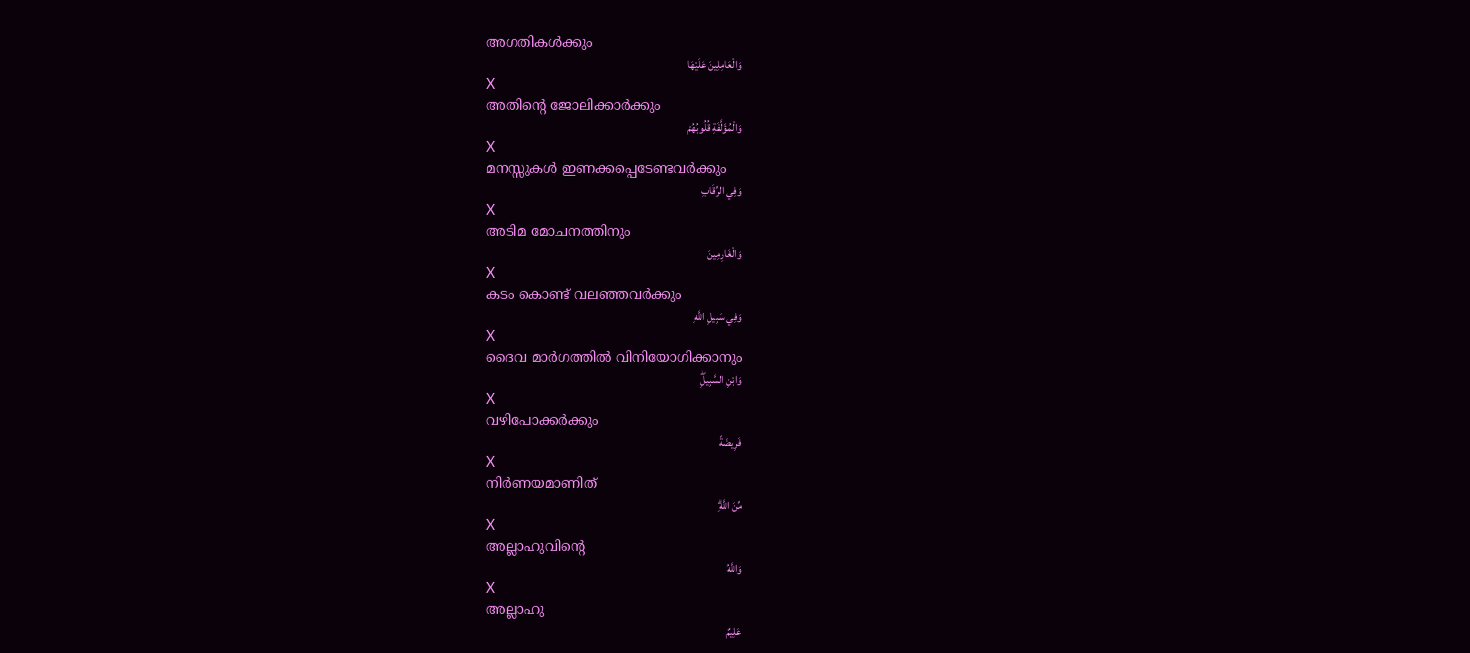അഗതികള്‍ക്കും
وَالْعَامِلِينَ عَلَيْهَا
X
അതിന്റെ ജോലിക്കാര്‍ക്കും
وَالْمُؤَلَّفَةِ قُلُوبُهُمْ
X
മനസ്സുകള്‍ ഇണക്കപ്പെടേണ്ടവര്‍ക്കും
وَفِي الرِّقَابِ
X
അടിമ മോചനത്തിനും
وَالْغَارِمِينَ
X
കടം കൊണ്ട് വലഞ്ഞവര്‍ക്കും
وَفِي سَبِيلِ اللَّهِ
X
ദൈവ മാര്‍ഗത്തില്‍ വിനിയോഗിക്കാനും
وَابْنِ السَّبِيلِۖ
X
വഴിപോക്കര്‍ക്കും
فَرِيضَةً
X
നിര്‍ണയമാണിത്
مِّنَ اللَّهِۗ
X
അല്ലാഹുവിന്റെ
وَاللَّهُ
X
അല്ലാഹു
عَلِيمٌ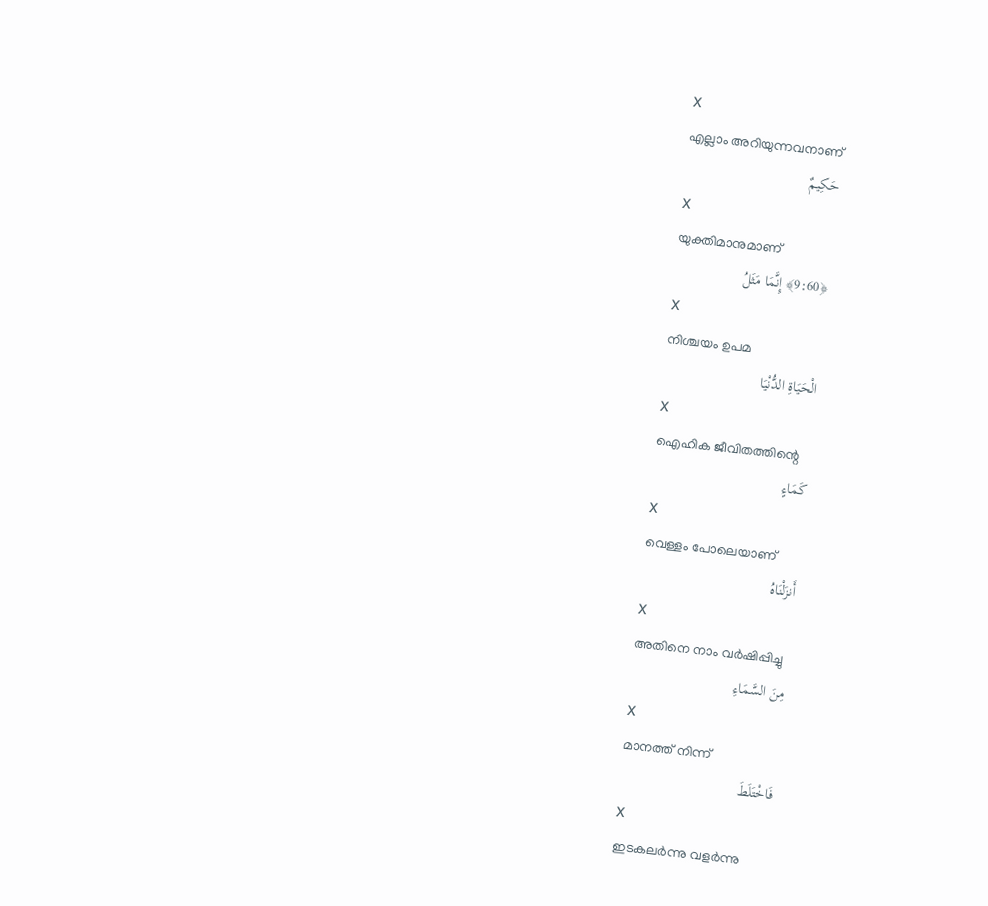X
എല്ലാം അറിയുന്നവനാണ്
حَكِيمٌ
X
യുക്തിമാനുമാണ്
﴿9:60﴾ إِنَّمَا مَثَلُ
X
നിശ്ചയം ഉപമ
الْحَيَاةِ الدُّنْيَا
X
ഐഹിക ജീവിതത്തിന്റെ
كَمَاءٍ
X
വെള്ളം പോലെയാണ്
أَنزَلْنَاهُ
X
അതിനെ നാം വര്‍ഷിപ്പിച്ചു
مِنَ السَّمَاءِ
X
മാനത്ത് നിന്ന്
فَاخْتَلَطَ
X
ഇടകലര്‍ന്നു വളര്‍ന്നു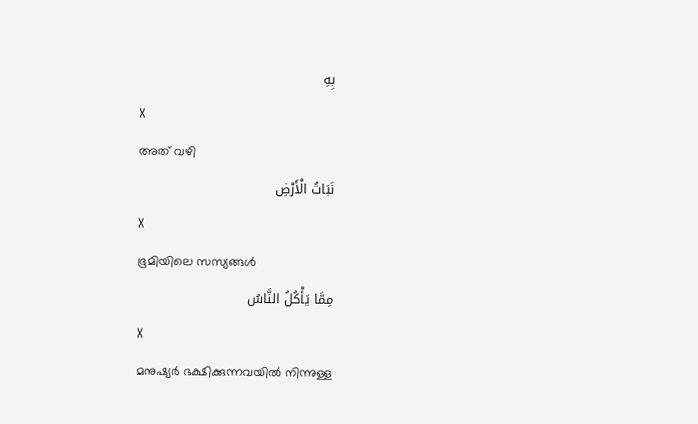بِهِ
X
അത് വഴി
نَبَاتُ الْأَرْضِ
X
ഭൂമിയിലെ സസ്യങ്ങള്‍
مِمَّا يَأْكُلُ النَّاسُ
X
മനുഷ്യര്‍ ഭക്ഷിക്കുന്നവയില്‍ നിന്നുള്ള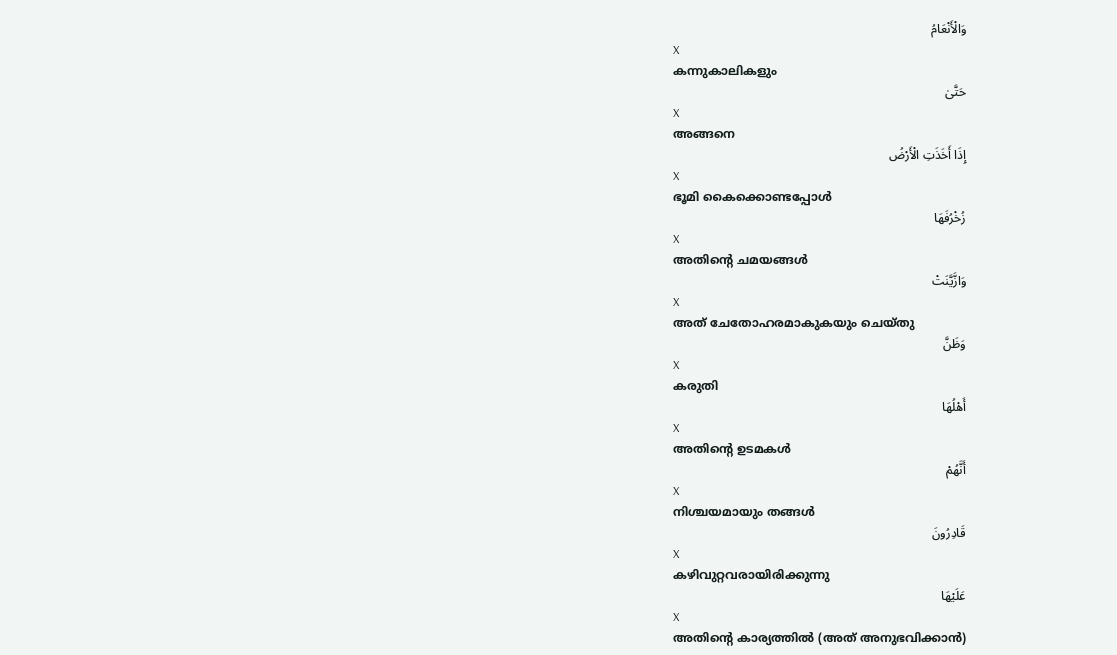وَالْأَنْعَامُ
X
കന്നുകാലികളും
حَتَّىٰ
X
അങ്ങനെ
إِذَا أَخَذَتِ الْأَرْضُ
X
ഭൂമി കൈക്കൊണ്ടപ്പോള്‍
زُخْرُفَهَا
X
അതിന്റെ ചമയങ്ങള്‍
وَازَّيَّنَتْ
X
അത് ചേതോഹരമാകുകയും ചെയ്തു
وَظَنَّ
X
കരുതി
أَهْلُهَا
X
അതിന്റെ ഉടമകള്‍
أَنَّهُمْ
X
നിശ്ചയമായും തങ്ങള്‍
قَادِرُونَ
X
കഴിവുറ്റവരായിരിക്കുന്നു
عَلَيْهَا
X
അതിന്റെ കാര്യത്തില്‍ (അത് അനുഭവിക്കാന്‍)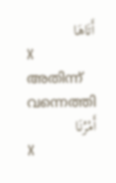أَتَاهَا
X
അതിന്ന് വന്നെത്തി
أَمْرُنَا
X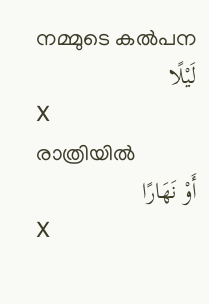നമ്മുടെ കല്‍പന
لَيْلًا
X
രാത്രിയില്‍
أَوْ نَهَارًا
X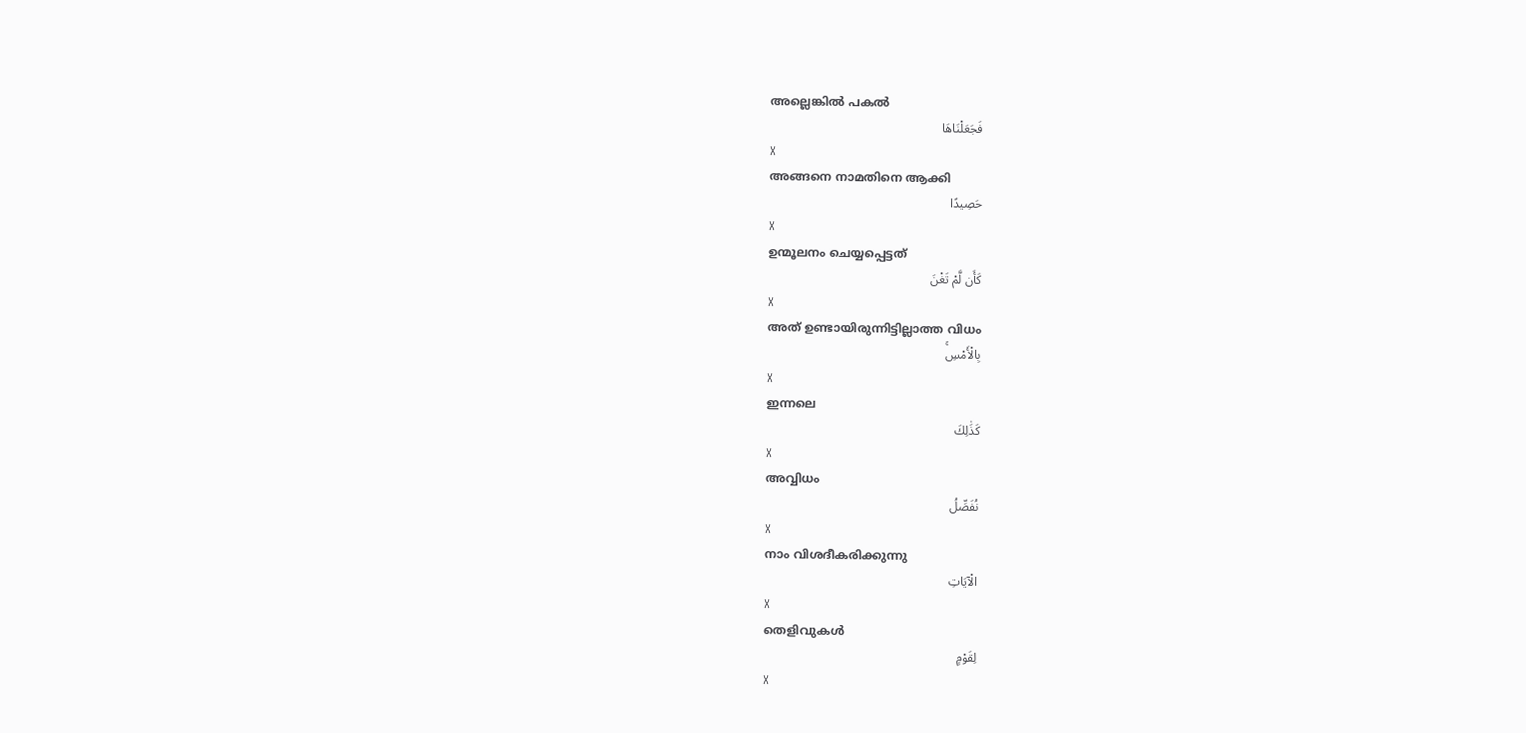അല്ലെങ്കില്‍ പകല്‍
فَجَعَلْنَاهَا
X
അങ്ങനെ നാമതിനെ ആക്കി
حَصِيدًا
X
ഉന്മൂലനം ചെയ്യപ്പെട്ടത്
كَأَن لَّمْ تَغْنَ
X
അത് ഉണ്ടായിരുന്നിട്ടില്ലാത്ത വിധം
بِالْأَمْسِۚ
X
ഇന്നലെ
كَذَٰلِكَ
X
അവ്വിധം
نُفَصِّلُ
X
നാം വിശദീകരിക്കുന്നു
الْآيَاتِ
X
തെളിവുകള്‍
لِقَوْمٍ
X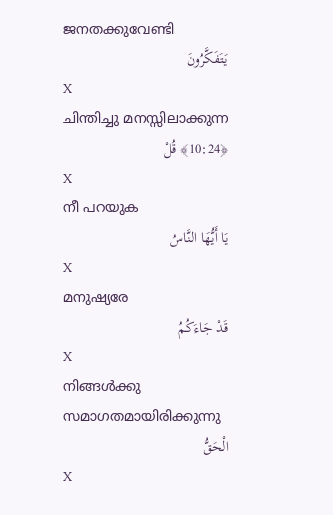ജനതക്കുവേണ്ടി
يَتَفَكَّرُونَ
X
ചിന്തിച്ചു മനസ്സിലാക്കുന്ന
﴿10:24﴾ قُلْ
X
നീ പറയുക
يَا أَيُّهَا النَّاسُ
X
മനുഷ്യരേ
قَدْ جَاءَكُمُ
X
നിങ്ങള്‍ക്കു സമാഗതമായിരിക്കുന്നു
الْحَقُّ
X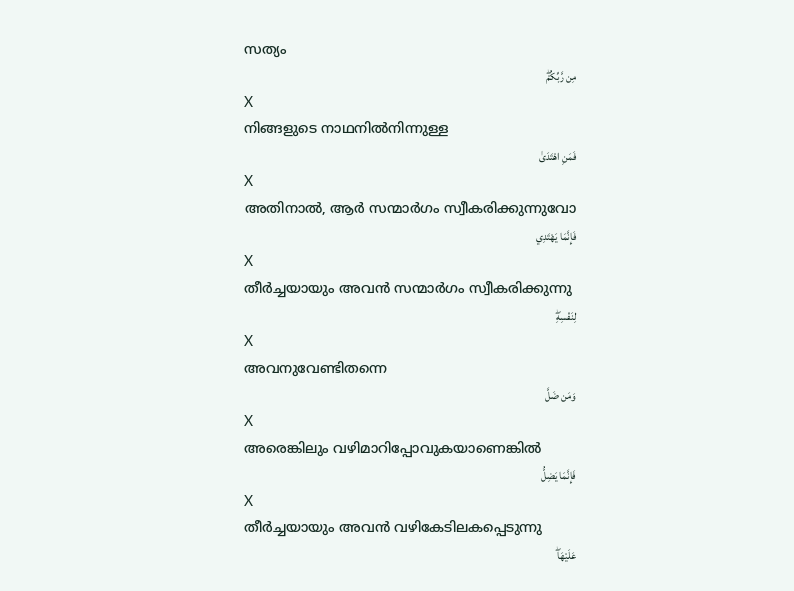സത്യം
مِن رَّبِّكُمْۖ
X
നിങ്ങളുടെ നാഥനില്‍നിന്നുള്ള
فَمَنِ اهْتَدَىٰ
X
അതിനാല്‍, ആര്‍ സന്മാര്‍ഗം സ്വീകരിക്കുന്നുവോ
فَإِنَّمَا يَهْتَدِي
X
തീര്‍ച്ചയായും അവന്‍ സന്മാര്‍ഗം സ്വീകരിക്കുന്നു
لِنَفْسِهِۖ
X
അവനുവേണ്ടിതന്നെ
وَمَن ضَلَّ
X
അരെങ്കിലും വഴിമാറിപ്പോവുകയാണെങ്കില്‍
فَإِنَّمَا يَضِلُّ
X
തീര്‍ച്ചയായും അവന്‍ വഴികേടിലകപ്പെടുന്നു
عَلَيْهَاۖ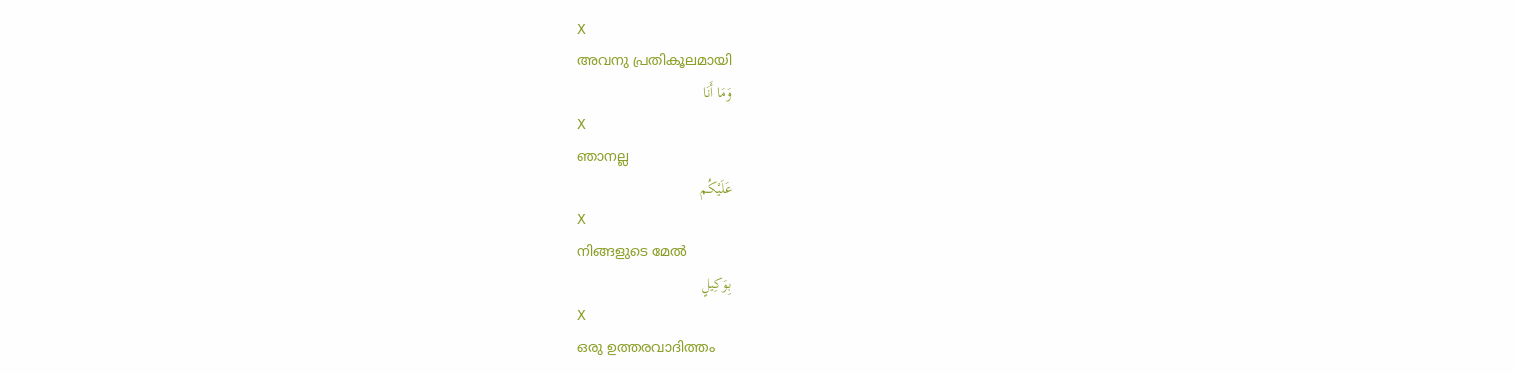X
അവനു പ്രതികൂലമായി
وَمَا أَنَا
X
ഞാനല്ല
عَلَيْكُم
X
നിങ്ങളുടെ മേല്‍
بِوَكِيلٍ
X
ഒരു ഉത്തരവാദിത്തം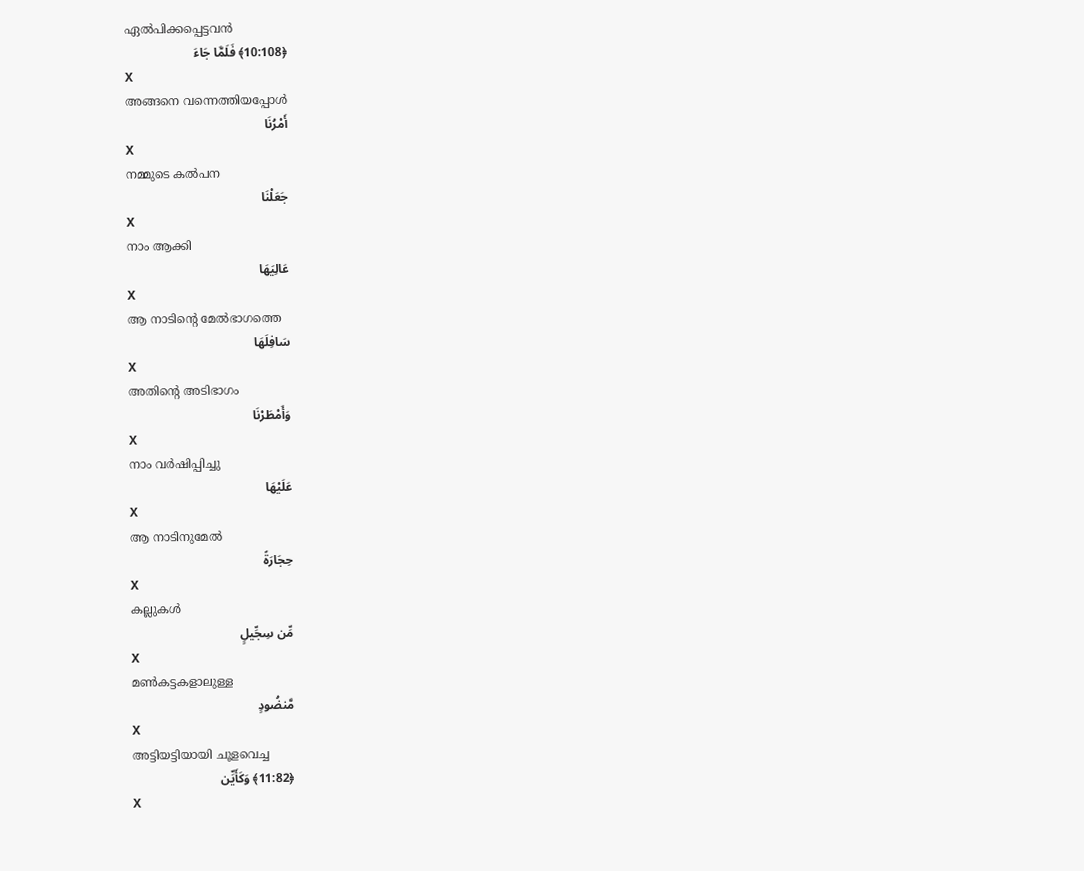ഏല്‍പിക്കപ്പെട്ടവന്‍
﴿10:108﴾ فَلَمَّا جَاءَ
X
അങ്ങനെ വന്നെത്തിയപ്പോള്‍
أَمْرُنَا
X
നമ്മുടെ കല്‍പന
جَعَلْنَا
X
നാം ആക്കി
عَالِيَهَا
X
ആ നാടിന്റെ മേല്‍ഭാഗത്തെ
سَافِلَهَا
X
അതിന്റെ അടിഭാഗം
وَأَمْطَرْنَا
X
നാം വര്‍ഷിപ്പിച്ചു
عَلَيْهَا
X
ആ നാടിനുമേല്‍
حِجَارَةً
X
കല്ലുകള്‍
مِّن سِجِّيلٍ
X
മണ്‍കട്ടകളാലുള്ള
مَّنضُودٍ
X
അട്ടിയട്ടിയായി ചൂളവെച്ച
﴿11:82﴾ وَكَأَيِّن
X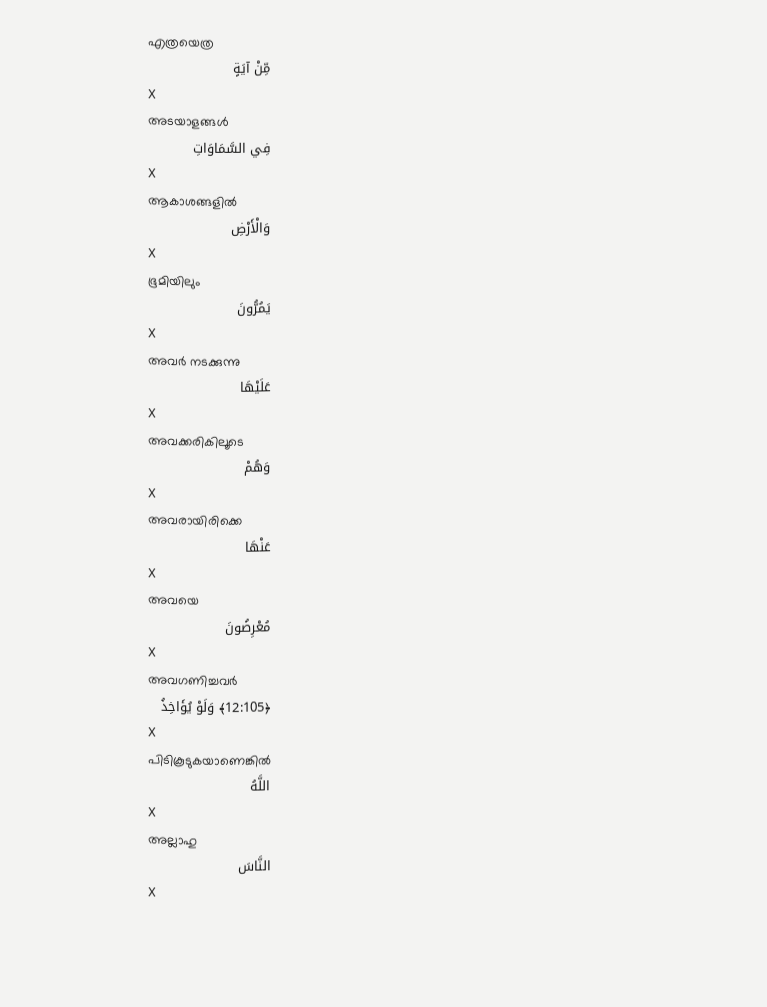എത്രയെത്ര
مِّنْ آيَةٍ
X
അടയാളങ്ങള്‍
فِي السَّمَاوَاتِ
X
ആകാശങ്ങളില്‍
وَالْأَرْضِ
X
ഭൂമിയിലും
يَمُرُّونَ
X
അവര്‍ നടക്കുന്നു
عَلَيْهَا
X
അവക്കരികിലൂടെ
وَهُمْ
X
അവരായിരിക്കെ
عَنْهَا
X
അവയെ
مُعْرِضُونَ
X
അവഗണിച്ചവര്‍
﴿12:105﴾ وَلَوْ يُؤَاخِذُ
X
പിടികൂടുകയാണെങ്കില്‍
اللَّهُ
X
അല്ലാഹു
النَّاسَ
X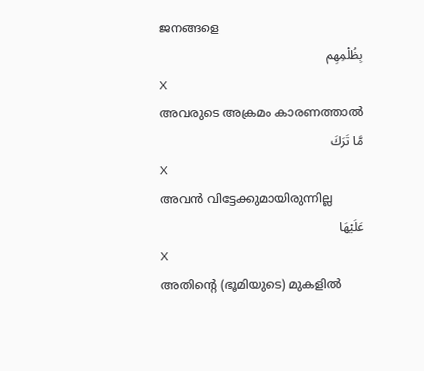ജനങ്ങളെ
بِظُلْمِهِم
X
അവരുടെ അക്രമം കാരണത്താല്‍
مَّا تَرَكَ
X
അവന്‍ വിട്ടേക്കുമായിരുന്നില്ല
عَلَيْهَا
X
അതിന്റെ (ഭൂമിയുടെ) മുകളില്‍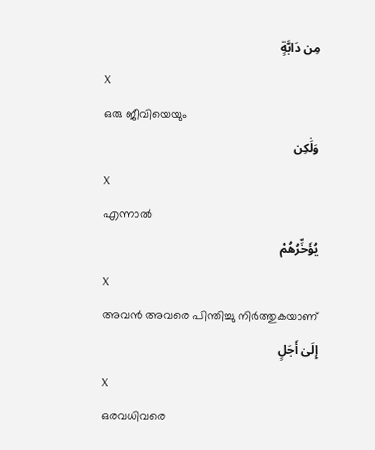مِن دَابَّةٍ
X
ഒരു ജീവിയെയും
وَلَٰكِن
X
എന്നാല്‍
يُؤَخِّرُهُمْ
X
അവന്‍ അവരെ പിന്തിച്ചു നിര്‍ത്തുകയാണ്
إِلَىٰ أَجَلٍ
X
ഒരവധിവരെ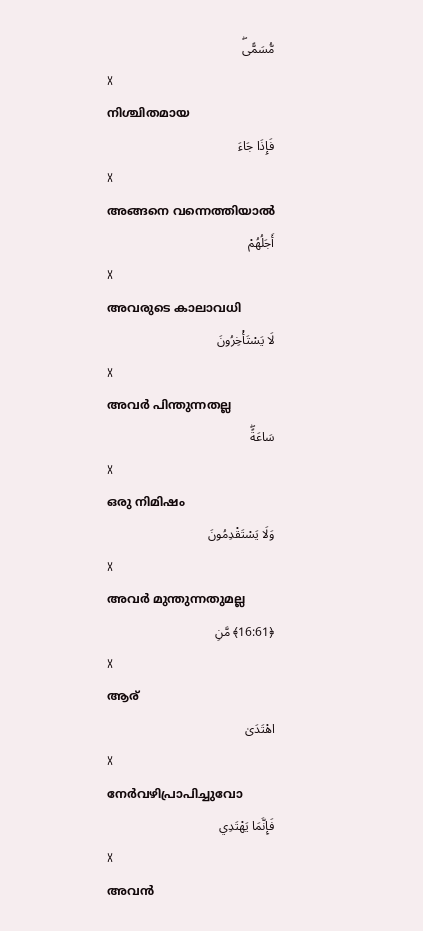مُّسَمًّىۖ
X
നിശ്ചിതമായ
فَإِذَا جَاءَ
X
അങ്ങനെ വന്നെത്തിയാല്‍
أَجَلُهُمْ
X
അവരുടെ കാലാവധി
لَا يَسْتَأْخِرُونَ
X
അവര്‍ പിന്തുന്നതല്ല
سَاعَةًۖ
X
ഒരു നിമിഷം
وَلَا يَسْتَقْدِمُونَ
X
അവര്‍ മുന്തുന്നതുമല്ല
﴿16:61﴾ مَّنِ
X
ആര്
اهْتَدَىٰ
X
നേര്‍വഴിപ്രാപിച്ചുവോ
فَإِنَّمَا يَهْتَدِي
X
അവന്‍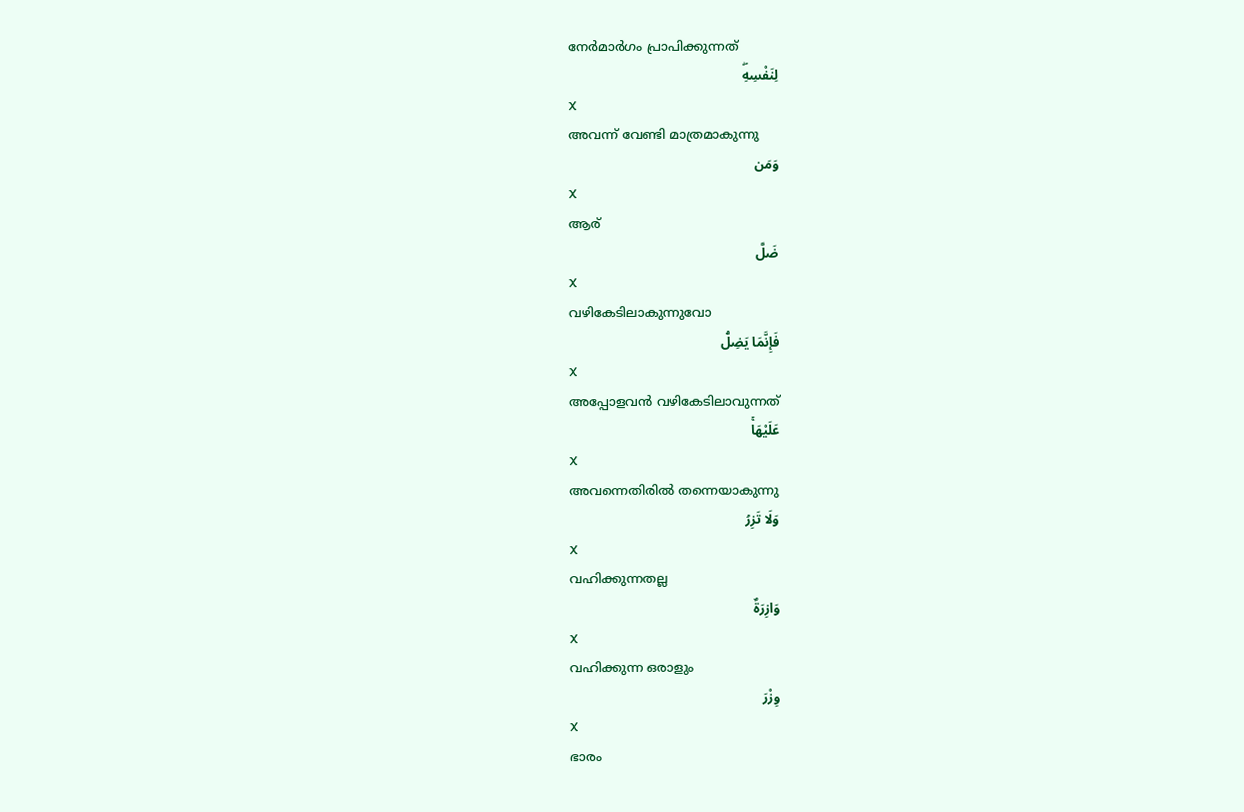നേര്‍മാര്‍ഗം പ്രാപിക്കുന്നത്
لِنَفْسِهِۖ
X
അവന്ന് വേണ്ടി മാത്രമാകുന്നു
وَمَن
X
ആര്
ضَلَّ
X
വഴികേടിലാകുന്നുവോ
فَإِنَّمَا يَضِلُّ
X
അപ്പോളവന്‍ വഴികേടിലാവുന്നത്
عَلَيْهَاۚ
X
അവന്നെതിരില്‍ തന്നെയാകുന്നു
وَلَا تَزِرُ
X
വഹിക്കുന്നതല്ല
وَازِرَةٌ
X
വഹിക്കുന്ന ഒരാളും
وِزْرَ
X
ഭാരം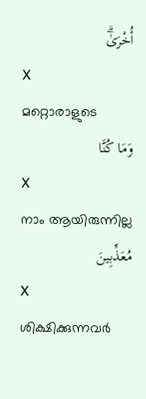أُخْرَىٰۗ
X
മറ്റൊരാളുടെ
وَمَا كُنَّا
X
നാം ആയിരുന്നില്ല
مُعَذِّبِينَ
X
ശിക്ഷിക്കുന്നവര്‍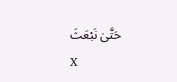حَتَّىٰ نَبْعَثَ
X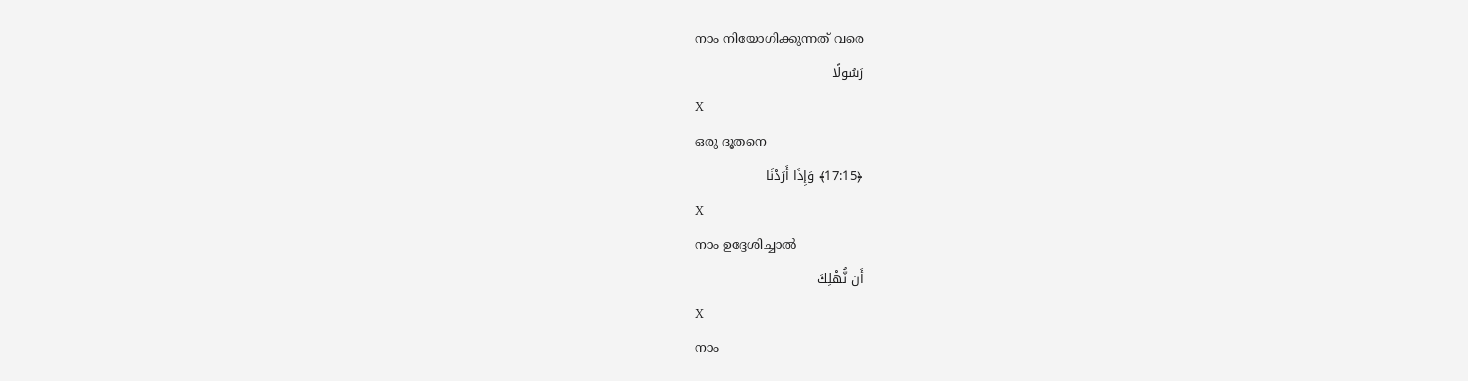നാം നിയോഗിക്കുന്നത് വരെ
رَسُولًا
X
ഒരു ദൂതനെ
﴿17:15﴾ وَإِذَا أَرَدْنَا
X
നാം ഉദ്ദേശിച്ചാല്‍
أَن نُّهْلِكَ
X
നാം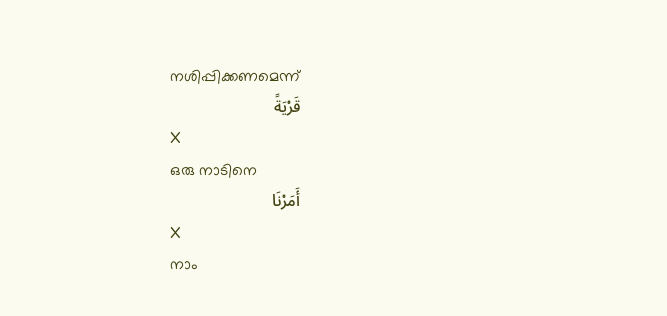നശിപ്പിക്കണമെന്ന്
قَرْيَةً
X
ഒരു നാടിനെ
أَمَرْنَا
X
നാം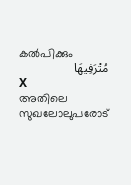കല്‍പിക്കും
مُتْرَفِيهَا
X
അതിലെ സുഖലോലുപരോട്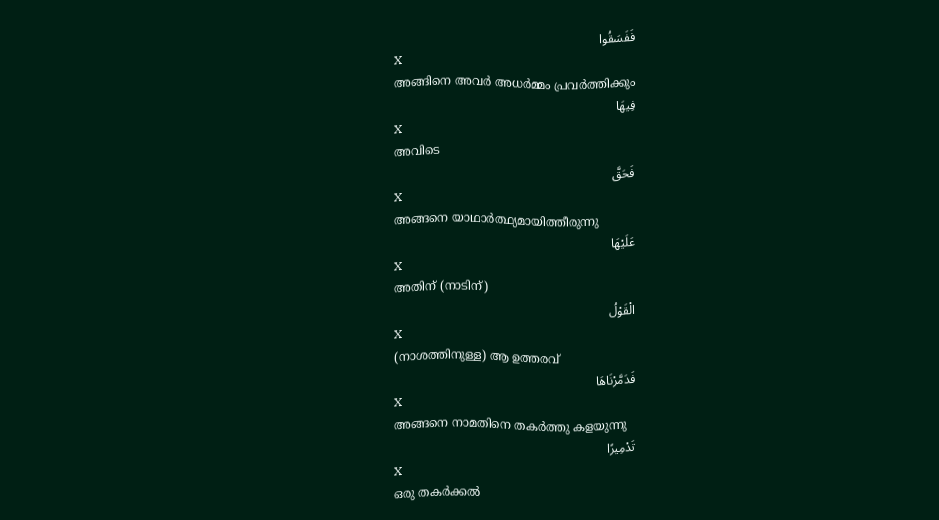فَفَسَقُوا
X
അങ്ങിനെ അവര്‍ അധര്‍മ്മം പ്രവര്‍ത്തിക്കും
فِيهَا
X
അവിടെ
فَحَقَّ
X
അങ്ങനെ യാഥാര്‍ത്ഥ്യമായിത്തീരുന്നു
عَلَيْهَا
X
അതിന് (നാടിന്)
الْقَوْلُ
X
(നാശത്തിനുള്ള) ആ ഉത്തരവ്
فَدَمَّرْنَاهَا
X
അങ്ങനെ നാമതിനെ തകര്‍ത്തു കളയുന്നു
تَدْمِيرًا
X
ഒരു തകര്‍ക്കല്‍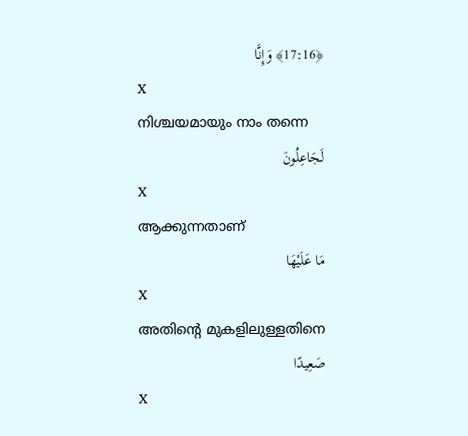﴿17:16﴾ وَإِنَّا
X
നിശ്ചയമായും നാം തന്നെ
لَجَاعِلُونَ
X
ആക്കുന്നതാണ്
مَا عَلَيْهَا
X
അതിന്റെ മുകളിലുള്ളതിനെ
صَعِيدًا
X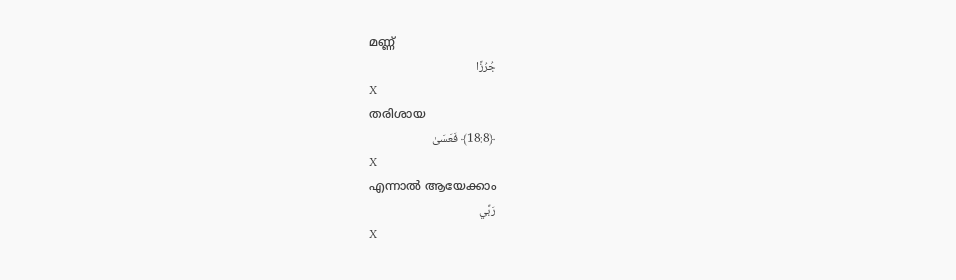മണ്ണ്
جُرُزًا
X
തരിശായ
﴿18:8﴾ فَعَسَىٰ
X
എന്നാല്‍ ആയേക്കാം
رَبِّي
X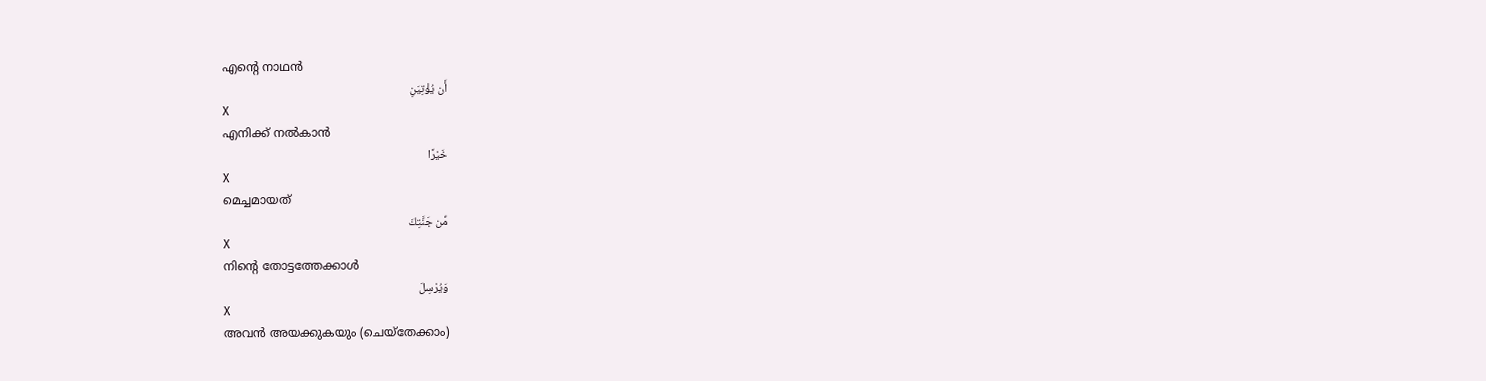എന്റെ നാഥന്‍
أَن يُؤْتِيَنِ
X
എനിക്ക് നല്‍കാന്‍
خَيْرًا
X
മെച്ചമായത്
مِّن جَنَّتِكَ
X
നിന്റെ തോട്ടത്തേക്കാള്‍
وَيُرْسِلَ
X
അവന്‍ അയക്കുകയും (ചെയ്തേക്കാം)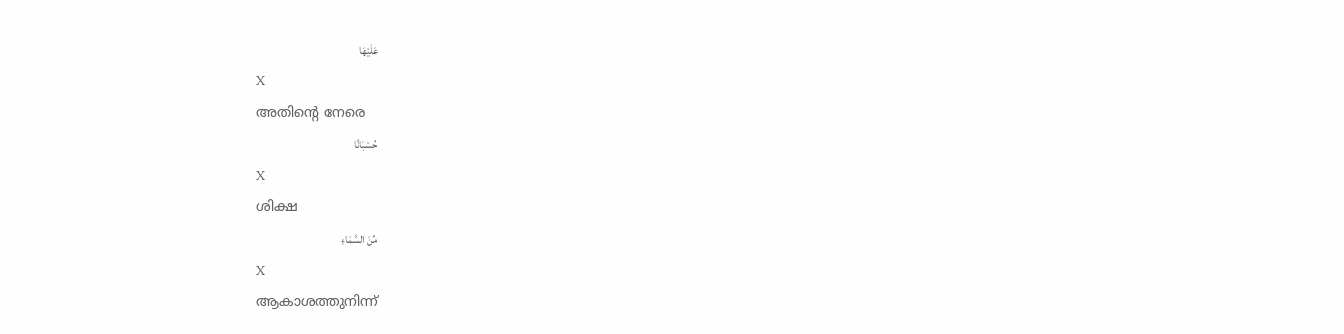عَلَيْهَا
X
അതിന്റെ നേരെ
حُسْبَانًا
X
ശിക്ഷ
مِّنَ السَّمَاءِ
X
ആകാശത്തുനിന്ന്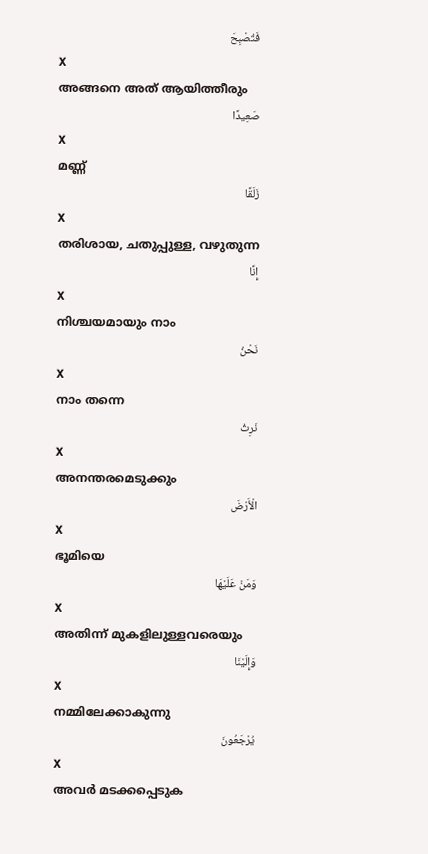فَتُصْبِحَ
X
അങ്ങനെ അത് ആയിത്തീരും
صَعِيدًا
X
മണ്ണ്
زَلَقًا
X
തരിശായ, ചതുപ്പുള്ള, വഴുതുന്ന
إِنَّا
X
നിശ്ചയമായും നാം
نَحْنُ
X
നാം തന്നെ
نَرِثُ
X
അനന്തരമെടുക്കും
الْأَرْضَ
X
ഭൂമിയെ
وَمَنْ عَلَيْهَا
X
അതിന്ന് മുകളിലുള്ളവരെയും
وَإِلَيْنَا
X
നമ്മിലേക്കാകുന്നു
يُرْجَعُونَ
X
അവര്‍ മടക്കപ്പെടുക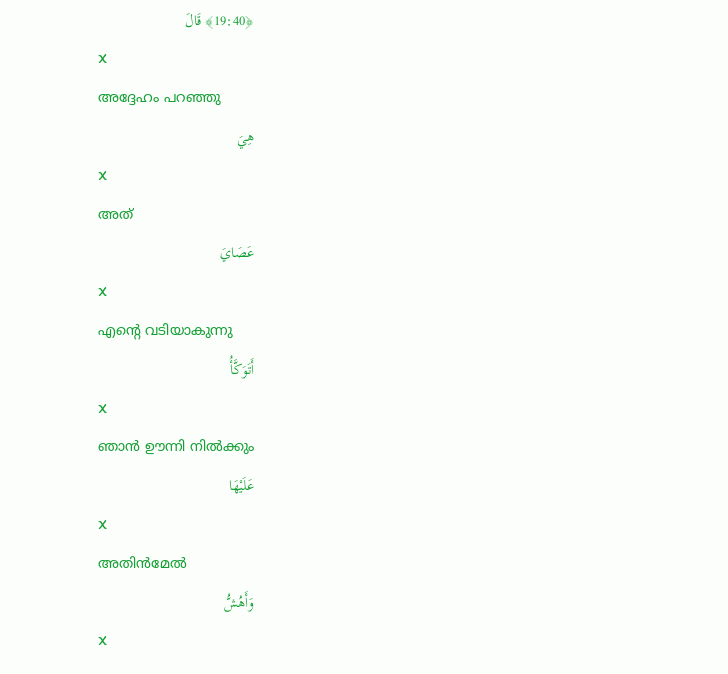﴿19:40﴾ قَالَ
X
അദ്ദേഹം പറഞ്ഞു
هِيَ
X
അത്
عَصَايَ
X
എന്റെ വടിയാകുന്നു
أَتَوَكَّأُ
X
ഞാന്‍ ഊന്നി നില്‍ക്കും
عَلَيْهَا
X
അതിന്‍മേല്‍
وَأَهُشُّ
X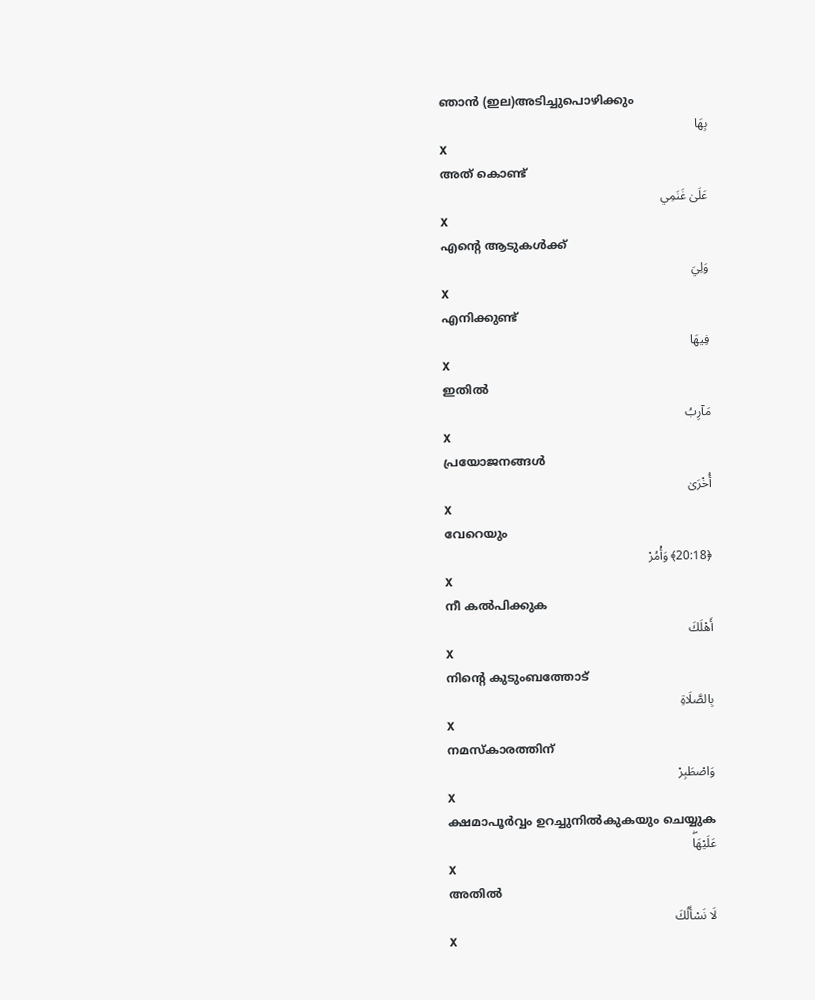ഞാന്‍ (ഇല)അടിച്ചുപൊഴിക്കും
بِهَا
X
അത് കൊണ്ട്
عَلَىٰ غَنَمِي
X
എന്റെ ആടുകള്‍ക്ക്
وَلِيَ
X
എനിക്കുണ്ട്
فِيهَا
X
ഇതില്‍
مَآرِبُ
X
പ്രയോജനങ്ങള്‍
أُخْرَىٰ
X
വേറെയും
﴿20:18﴾ وَأْمُرْ
X
നീ കല്‍പിക്കുക
أَهْلَكَ
X
നിന്റെ കുടുംബത്തോട്
بِالصَّلَاةِ
X
നമസ്കാരത്തിന്
وَاصْطَبِرْ
X
ക്ഷമാപൂര്‍വ്വം ഉറച്ചുനില്‍കുകയും ചെയ്യുക
عَلَيْهَاۖ
X
അതില്‍
لَا نَسْأَلُكَ
X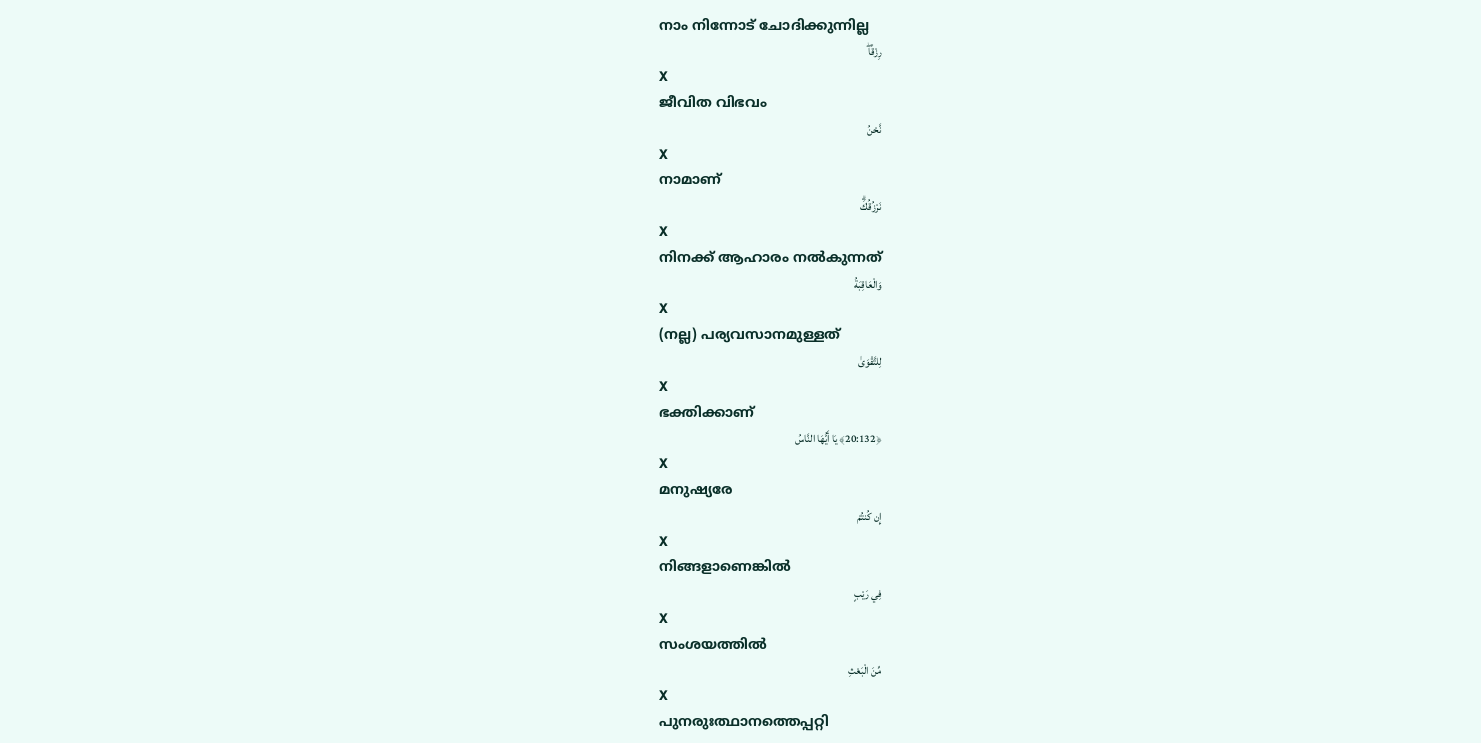നാം നിന്നോട് ചോദിക്കുന്നില്ല
رِزْقًاۖ
X
ജീവിത വിഭവം
نَّحْنُ
X
നാമാണ്
نَرْزُقُكَۗ
X
നിനക്ക് ആഹാരം നല്‍കുന്നത്
وَالْعَاقِبَةُ
X
(നല്ല) പര്യവസാനമുള്ളത്
لِلتَّقْوَىٰ
X
ഭക്തിക്കാണ്
﴿20:132﴾ يَا أَيُّهَا النَّاسُ
X
മനുഷ്യരേ
إِن كُنتُمْ
X
നിങ്ങളാണെങ്കില്‍
فِي رَيْبٍ
X
സംശയത്തില്‍
مِّنَ الْبَعْثِ
X
പുനരുഃത്ഥാനത്തെപ്പറ്റി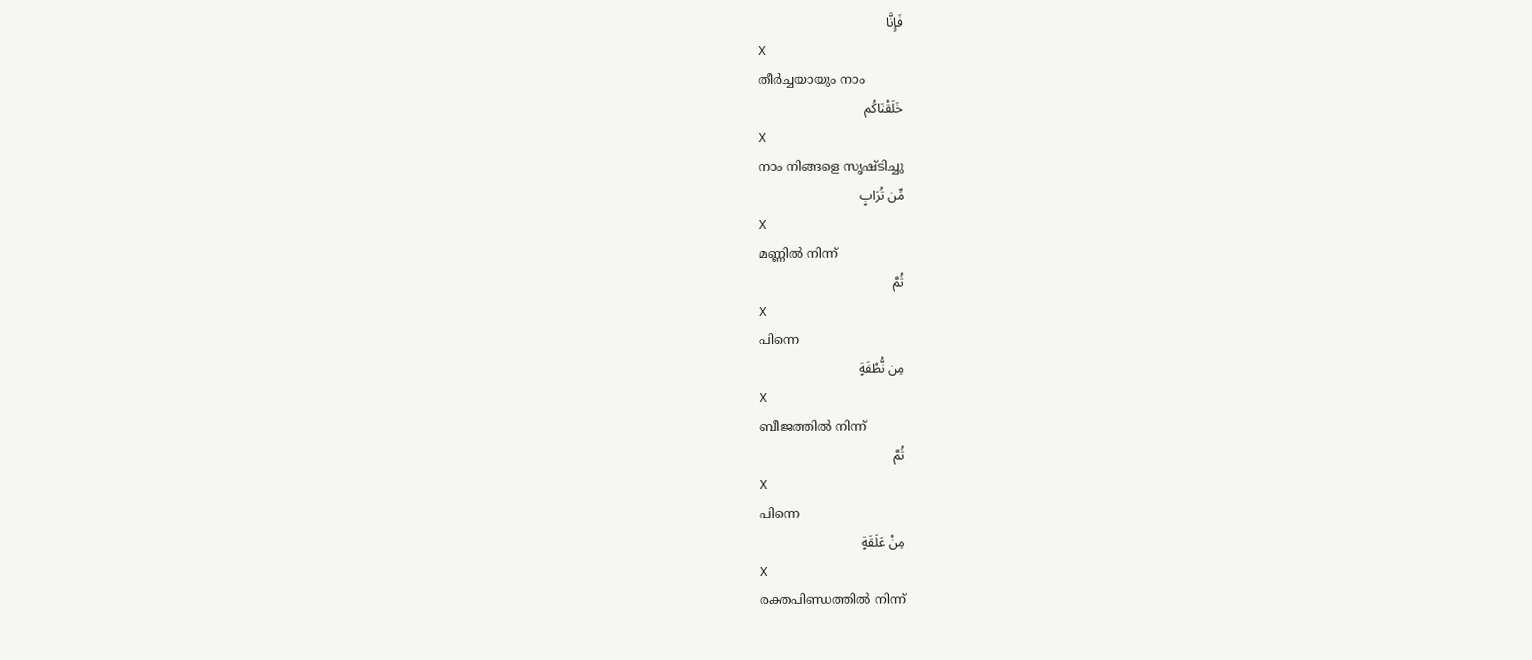فَإِنَّا
X
തീര്‍ച്ചയായും നാം
خَلَقْنَاكُم
X
നാം നിങ്ങളെ സൃഷ്ടിച്ചു
مِّن تُرَابٍ
X
മണ്ണില്‍ നിന്ന്
ثُمَّ
X
പിന്നെ
مِن نُّطْفَةٍ
X
ബീജത്തില്‍ നിന്ന്
ثُمَّ
X
പിന്നെ
مِنْ عَلَقَةٍ
X
രക്തപിണ്ഡത്തില്‍ നിന്ന്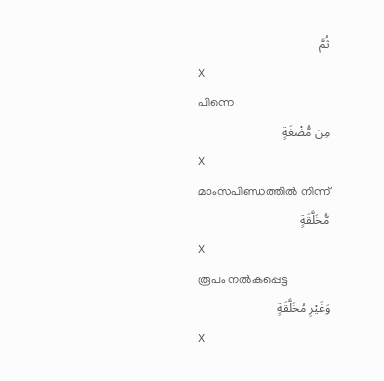ثُمَّ
X
പിന്നെ
مِن مُّضْغَةٍ
X
മാംസപിണ്ഡത്തില്‍ നിന്ന്
مُّخَلَّقَةٍ
X
രൂപം നല്‍കപ്പെട്ട
وَغَيْرِ مُخَلَّقَةٍ
X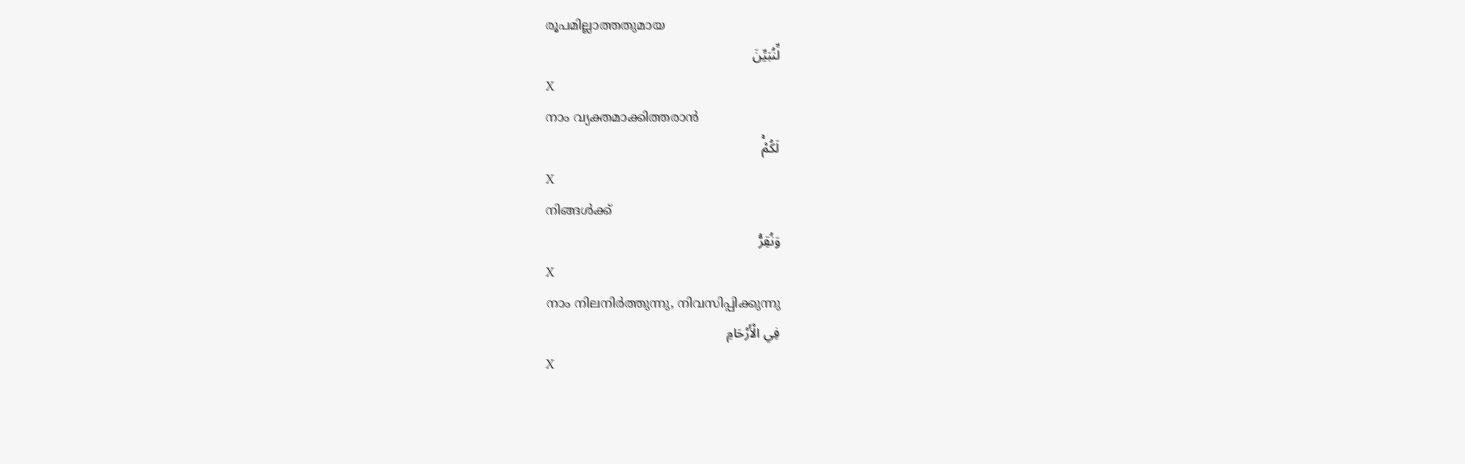രൂപമില്ലാത്തതുമായ
لِّنُبَيِّنَ
X
നാം വ്യക്തമാക്കിത്തരാന്‍
لَكُمْۚ
X
നിങ്ങള്‍ക്ക്
وَنُقِرُّ
X
നാം നിലനിര്‍ത്തുന്നു, നിവസിപ്പിക്കുന്നു
فِي الْأَرْحَامِ
X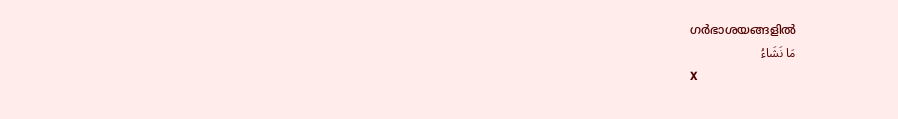ഗര്‍ഭാശയങ്ങളില്‍
مَا نَشَاءُ
X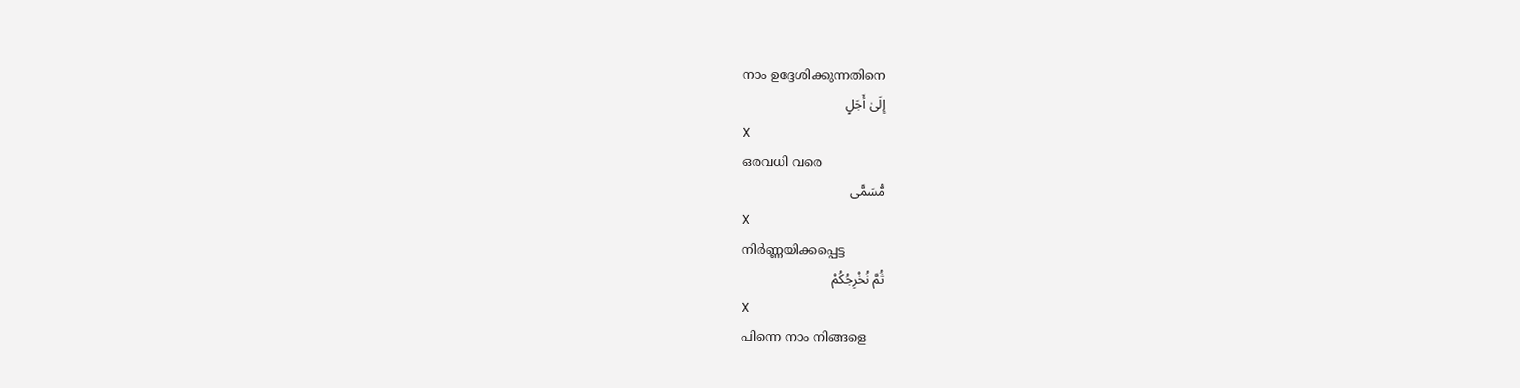നാം ഉദ്ദേശിക്കുന്നതിനെ
إِلَىٰ أَجَلٍ
X
ഒരവധി വരെ
مُّسَمًّى
X
നിര്‍ണ്ണയിക്കപ്പെട്ട
ثُمَّ نُخْرِجُكُمْ
X
പിന്നെ നാം നിങ്ങളെ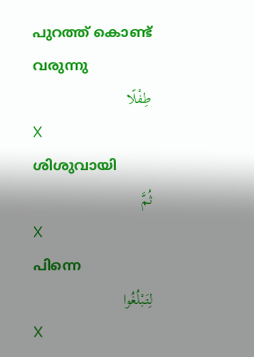പുറത്ത് കൊണ്ട് വരുന്നു
طِفْلًا
X
ശിശുവായി
ثُمَّ
X
പിന്നെ
لِتَبْلُغُوا
X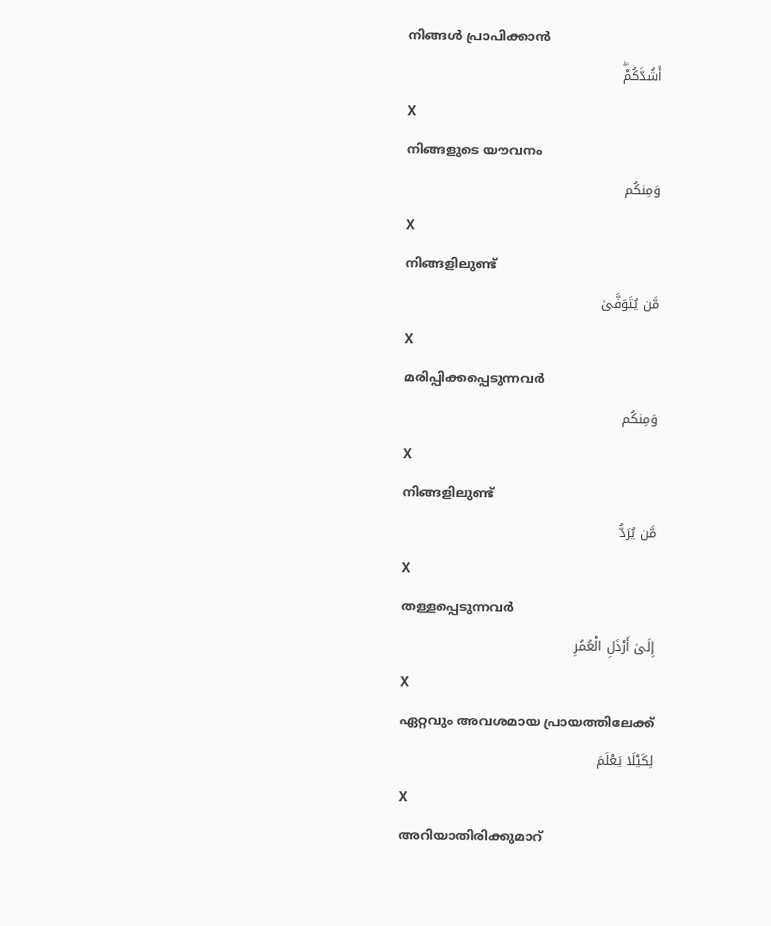നിങ്ങള്‍ പ്രാപിക്കാന്‍
أَشُدَّكُمْۖ
X
നിങ്ങളുടെ യൗവനം
وَمِنكُم
X
നിങ്ങളിലുണ്ട്
مَّن يُتَوَفَّىٰ
X
മരിപ്പിക്കപ്പെടുന്നവര്‍
وَمِنكُم
X
നിങ്ങളിലുണ്ട്
مَّن يُرَدُّ
X
തള്ളപ്പെടുന്നവര്‍
إِلَىٰ أَرْذَلِ الْعُمُرِ
X
ഏറ്റവും അവശമായ പ്രായത്തിലേക്ക്
لِكَيْلَا يَعْلَمَ
X
അറിയാതിരിക്കുമാറ്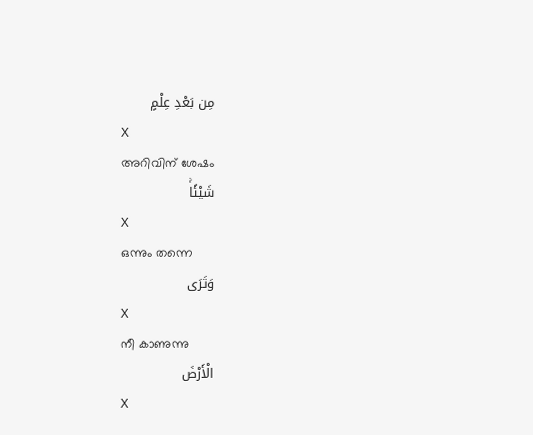مِن بَعْدِ عِلْمٍ
X
അറിവിന് ശേഷം
شَيْئًاۚ
X
ഒന്നും തന്നെ
وَتَرَى
X
നീ കാണുന്നു
الْأَرْضَ
X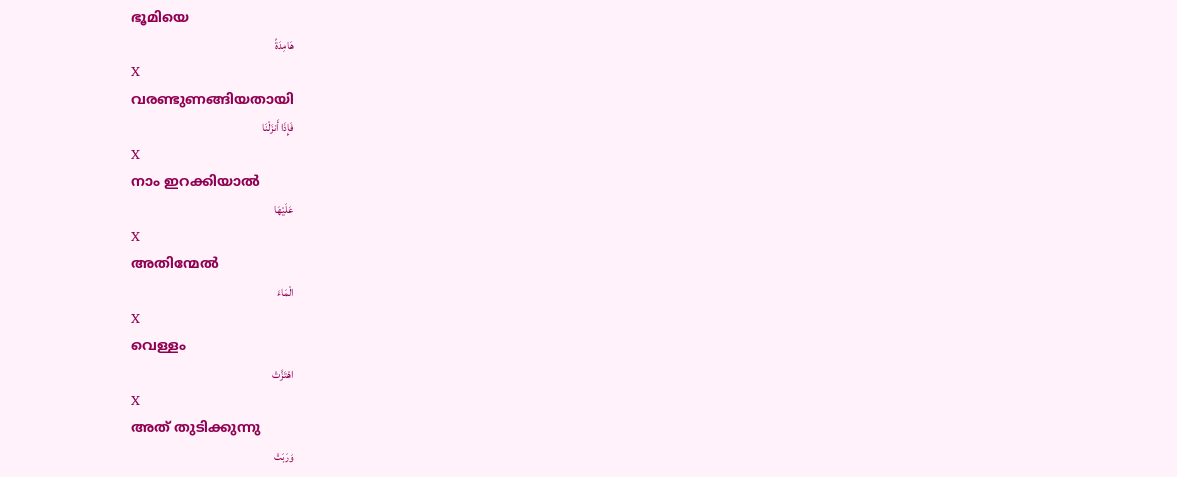ഭൂമിയെ
هَامِدَةً
X
വരണ്ടുണങ്ങിയതായി
فَإِذَا أَنزَلْنَا
X
നാം ഇറക്കിയാല്‍
عَلَيْهَا
X
അതിന്മേല്‍
الْمَاءَ
X
വെള്ളം
اهْتَزَّتْ
X
അത് തുടിക്കുന്നു
وَرَبَتْ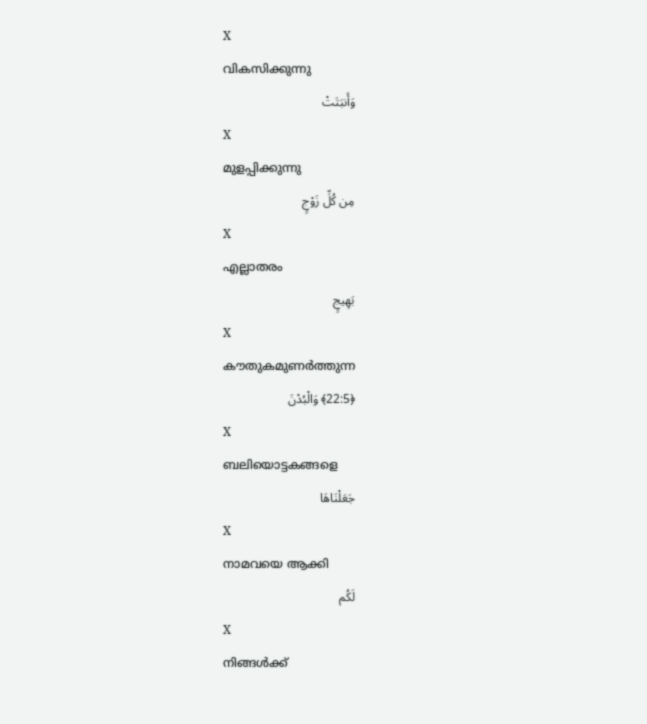X
വികസിക്കുന്നു
وَأَنبَتَتْ
X
മുളപ്പിക്കുന്നു
مِن كُلِّ زَوْجٍ
X
എല്ലാതരം
بَهِيجٍ
X
കൗതുകമുണര്‍ത്തുന്ന
﴿22:5﴾ وَالْبُدْنَ
X
ബലിയൊട്ടകങ്ങളെ
جَعَلْنَاهَا
X
നാമവയെ ആക്കി
لَكُم
X
നിങ്ങള്‍ക്ക്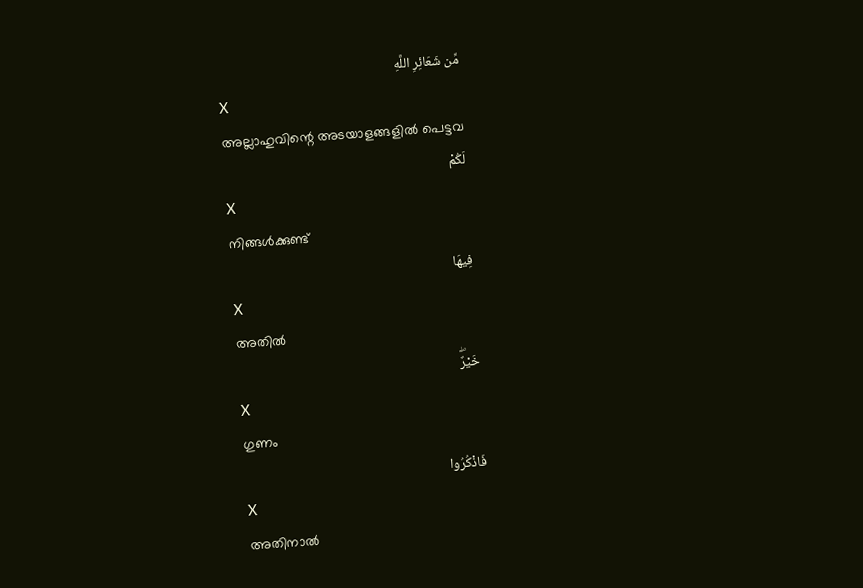مِّن شَعَائِرِ اللَّهِ
X
അല്ലാഹുവിന്റെ അടയാളങ്ങളില്‍ പെട്ടവ
لَكُمْ
X
നിങ്ങള്‍ക്കുണ്ട്
فِيهَا
X
അതില്‍
خَيْرٌۖ
X
ഗുണം
فَاذْكُرُوا
X
അതിനാല്‍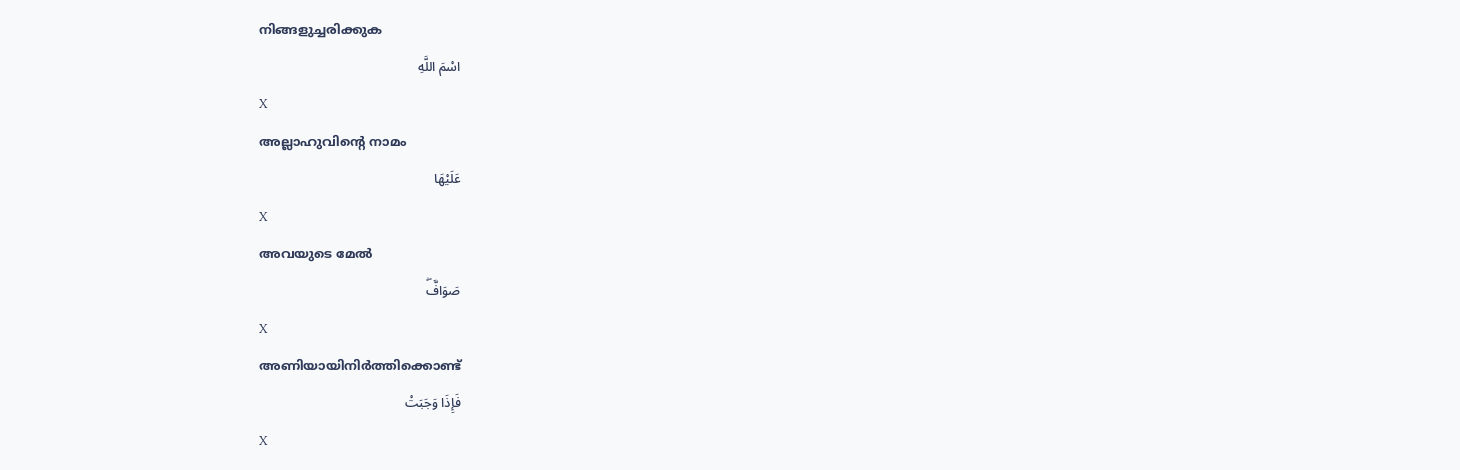നിങ്ങളുച്ചരിക്കുക
اسْمَ اللَّهِ
X
അല്ലാഹുവിന്റെ നാമം
عَلَيْهَا
X
അവയുടെ മേല്‍
صَوَافَّۖ
X
അണിയായിനിര്‍ത്തിക്കൊണ്ട്
فَإِذَا وَجَبَتْ
X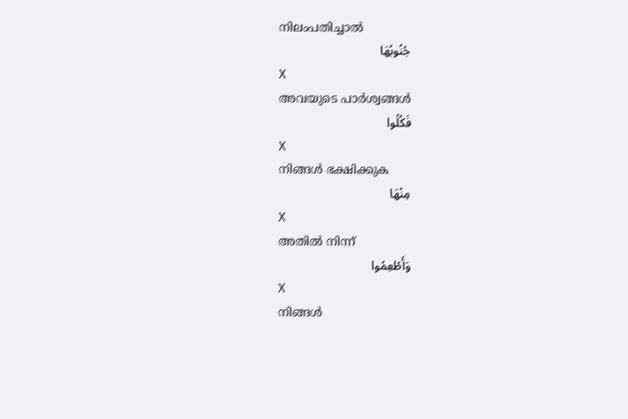നിലംപതിച്ചാല്‍
جُنُوبُهَا
X
അവയുടെ പാര്‍ശ്വങ്ങള്‍
فَكُلُوا
X
നിങ്ങള്‍ ഭക്ഷിക്കുക
مِنْهَا
X
അതില്‍ നിന്ന്
وَأَطْعِمُوا
X
നിങ്ങള്‍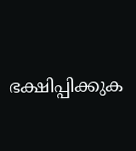ഭക്ഷിപ്പിക്കുക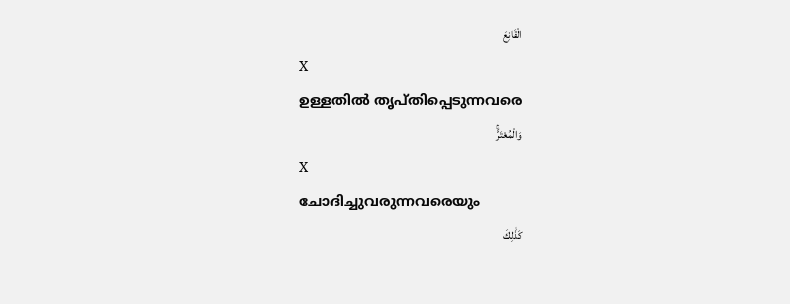الْقَانِعَ
X
ഉള്ളതില്‍ തൃപ്തിപ്പെടുന്നവരെ
وَالْمُعْتَرَّۚ
X
ചോദിച്ചുവരുന്നവരെയും
كَذَٰلِكَ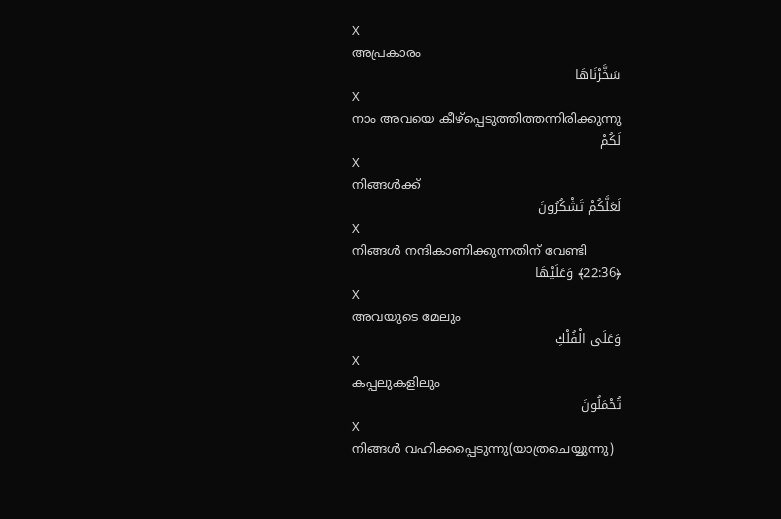X
അപ്രകാരം
سَخَّرْنَاهَا
X
നാം അവയെ കീഴ്പ്പെടുത്തിത്തന്നിരിക്കുന്നു
لَكُمْ
X
നിങ്ങള്‍ക്ക്
لَعَلَّكُمْ تَشْكُرُونَ
X
നിങ്ങള്‍ നന്ദികാണിക്കുന്നതിന് വേണ്ടി
﴿22:36﴾ وَعَلَيْهَا
X
അവയുടെ മേലും
وَعَلَى الْفُلْكِ
X
കപ്പലുകളിലും
تُحْمَلُونَ
X
നിങ്ങള്‍ വഹിക്കപ്പെടുന്നു(യാത്രചെയ്യുന്നു)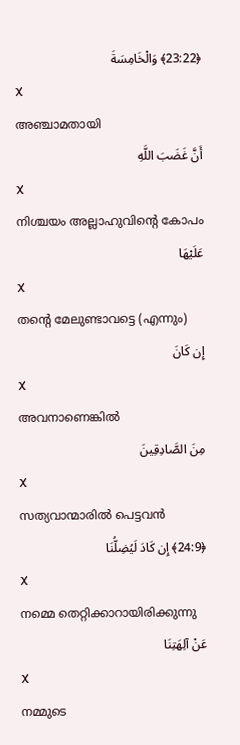﴿23:22﴾ وَالْخَامِسَةَ
X
അഞ്ചാമതായി
أَنَّ غَضَبَ اللَّهِ
X
നിശ്ചയം അല്ലാഹുവിന്റെ കോപം
عَلَيْهَا
X
തന്റെ മേലുണ്ടാവട്ടെ (എന്നും)
إِن كَانَ
X
അവനാണെങ്കില്‍
مِنَ الصَّادِقِينَ
X
സത്യവാന്മാരില്‍ പെട്ടവന്‍
﴿24:9﴾ إِن كَادَ لَيُضِلُّنَا
X
നമ്മെ തെറ്റിക്കാറായിരിക്കുന്നു
عَنْ آلِهَتِنَا
X
നമ്മുടെ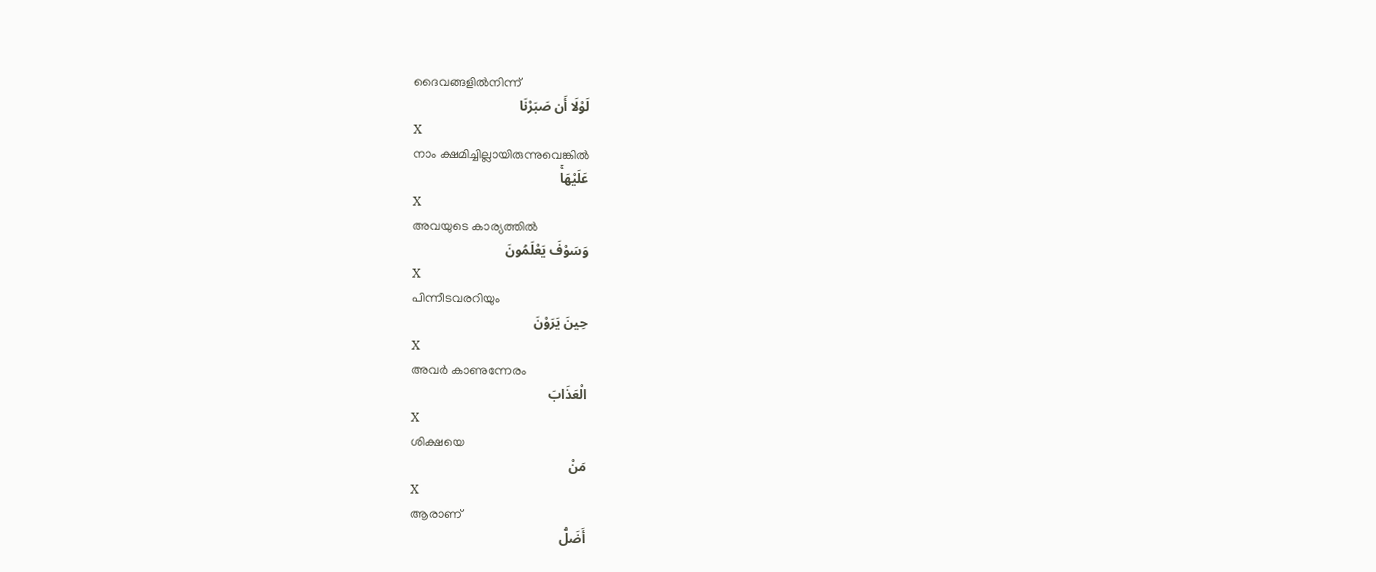ദൈവങ്ങളില്‍നിന്ന്
لَوْلَا أَن صَبَرْنَا
X
നാം ക്ഷമിച്ചില്ലായിരുന്നുവെങ്കില്‍
عَلَيْهَاۚ
X
അവയുടെ കാര്യത്തില്‍
وَسَوْفَ يَعْلَمُونَ
X
പിന്നീടവരറിയും
حِينَ يَرَوْنَ
X
അവര്‍ കാണുന്നേരം
الْعَذَابَ
X
ശിക്ഷയെ
مَنْ
X
ആരാണ്
أَضَلُّ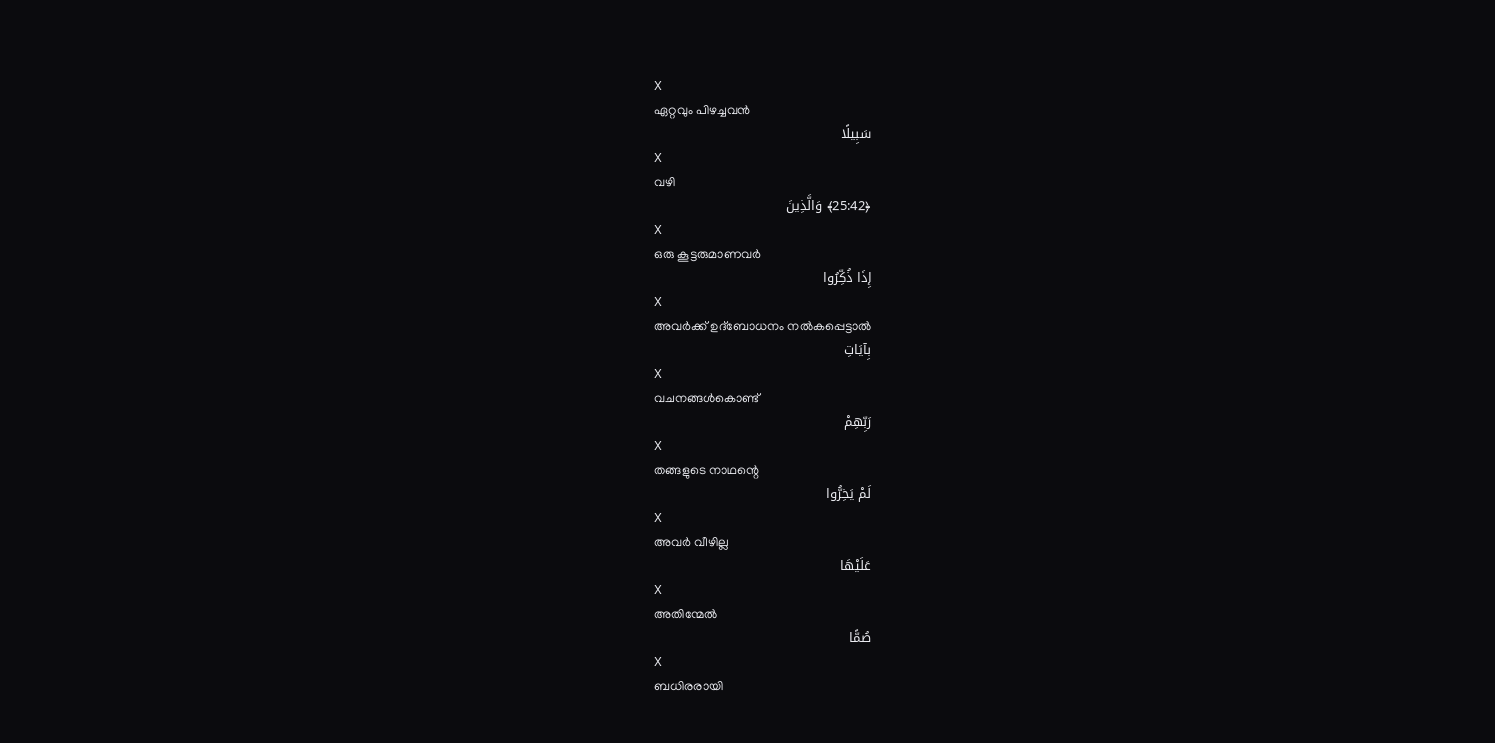X
ഏറ്റവും പിഴച്ചവന്‍
سَبِيلًا
X
വഴി
﴿25:42﴾ وَالَّذِينَ
X
ഒരു കൂട്ടരുമാണവര്‍
إِذَا ذُكِّرُوا
X
അവര്‍ക്ക് ഉദ്ബോധനം നല്‍കപ്പെട്ടാല്‍
بِآيَاتِ
X
വചനങ്ങള്‍കൊണ്ട്
رَبِّهِمْ
X
തങ്ങളുടെ നാഥന്റെ
لَمْ يَخِرُّوا
X
അവര്‍ വീഴില്ല
عَلَيْهَا
X
അതിന്മേല്‍
صُمًّا
X
ബധിരരായി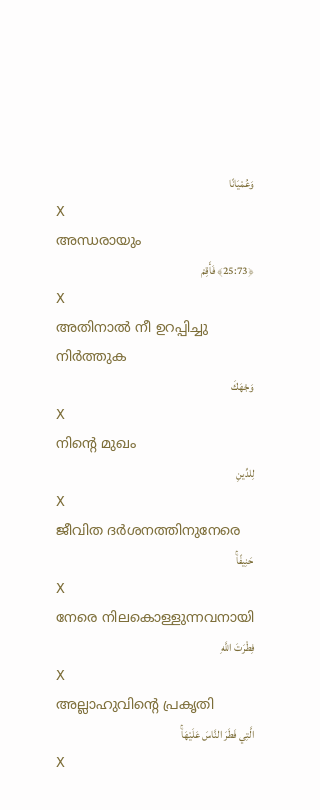وَعُمْيَانًا
X
അന്ധരായും
﴿25:73﴾ فَأَقِمْ
X
അതിനാല്‍ നീ ഉറപ്പിച്ചു നിര്‍ത്തുക
وَجْهَكَ
X
നിന്റെ മുഖം
لِلدِّينِ
X
ജീവിത ദര്‍ശനത്തിനുനേരെ
حَنِيفًاۚ
X
നേരെ നിലകൊള്ളുന്നവനായി
فِطْرَتَ اللَّهِ
X
അല്ലാഹുവിന്റെ പ്രകൃതി
الَّتِي فَطَرَ النَّاسَ عَلَيْهَاۚ
X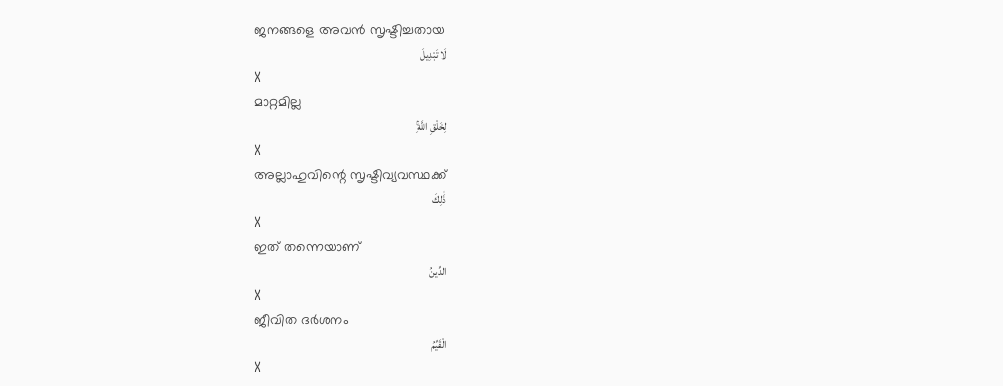ജനങ്ങളെ അവന്‍ സൃഷ്ടിച്ചതായ
لَا تَبْدِيلَ
X
മാറ്റമില്ല
لِخَلْقِ اللَّهِۚ
X
അല്ലാഹുവിന്റെ സൃഷ്ടിവ്യവസ്ഥക്ക്
ذَٰلِكَ
X
ഇത് തന്നെയാണ്
الدِّينُ
X
ജീവിത ദര്‍ശനം
الْقَيِّمُ
X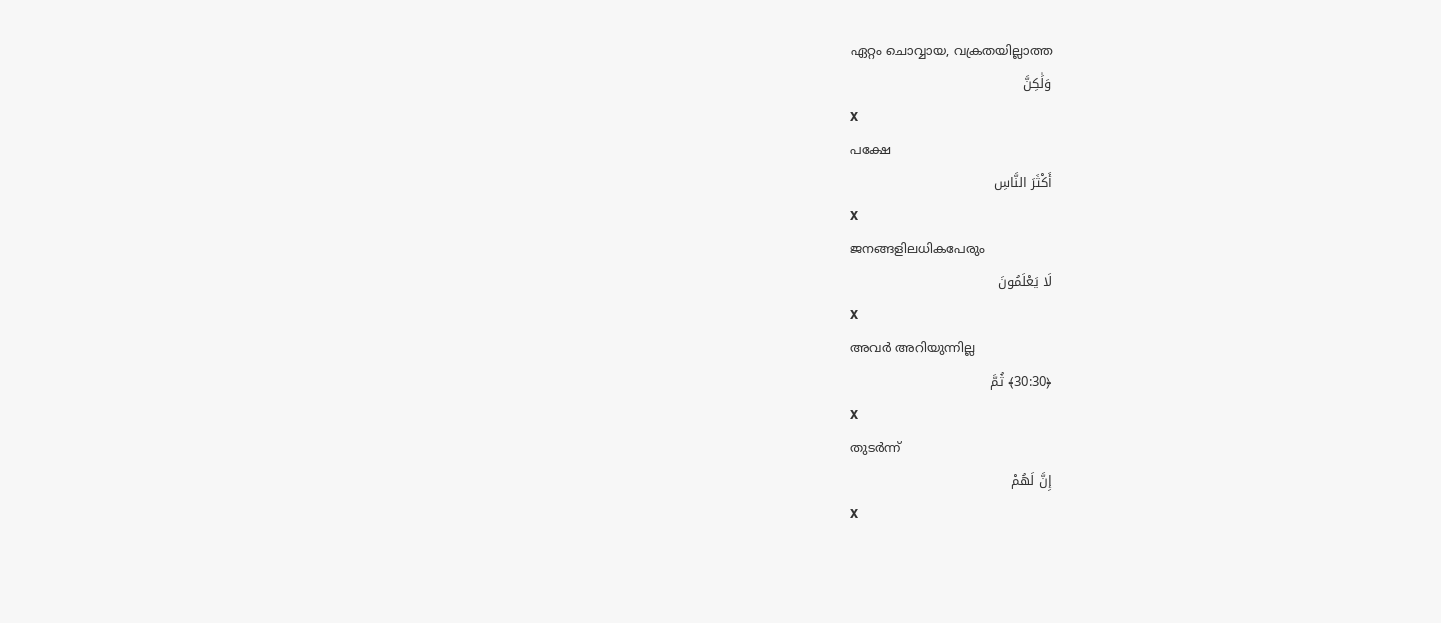ഏറ്റം ചൊവ്വായ, വക്രതയില്ലാത്ത
وَلَٰكِنَّ
X
പക്ഷേ
أَكْثَرَ النَّاسِ
X
ജനങ്ങളിലധികപേരും
لَا يَعْلَمُونَ
X
അവര്‍ അറിയുന്നില്ല
﴿30:30﴾ ثُمَّ
X
തുടര്‍ന്ന്
إِنَّ لَهُمْ
X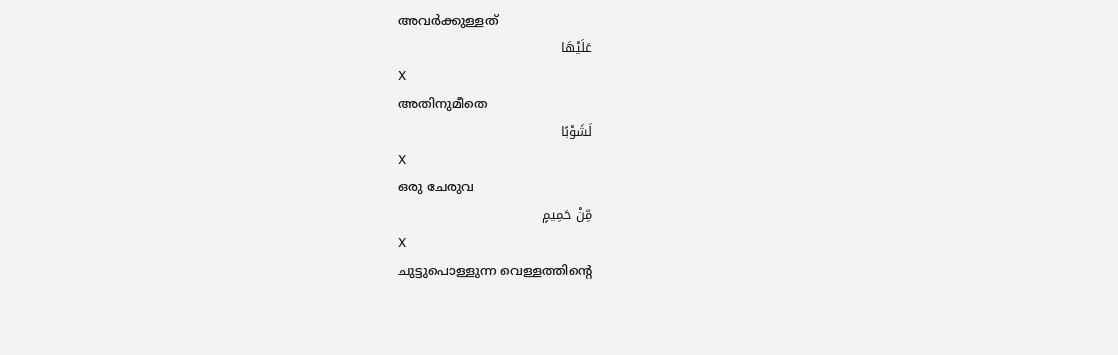അവര്‍ക്കുള്ളത്
عَلَيْهَا
X
അതിനുമീതെ
لَشَوْبًا
X
ഒരു ചേരുവ
مِّنْ حَمِيمٍ
X
ചുട്ടുപൊള്ളുന്ന വെള്ളത്തിന്റെ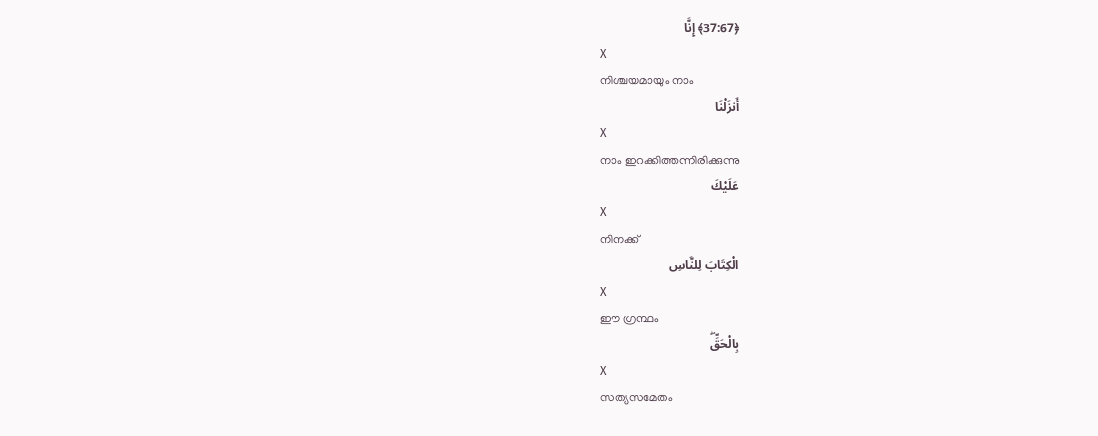﴿37:67﴾ إِنَّا
X
നിശ്ചയമായും നാം
أَنزَلْنَا
X
നാം ഇറക്കിത്തന്നിരിക്കുന്നു
عَلَيْكَ
X
നിനക്ക്
الْكِتَابَ لِلنَّاسِ
X
ഈ ഗ്രന്ഥം
بِالْحَقِّۖ
X
സത്യസമേതം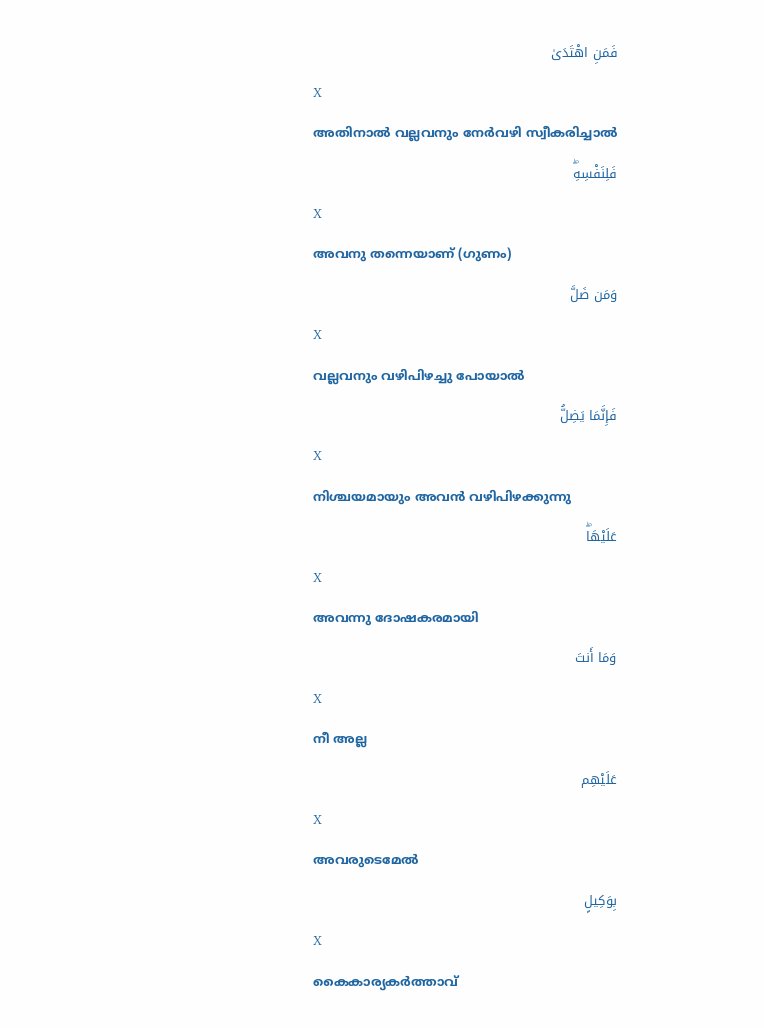فَمَنِ اهْتَدَىٰ
X
അതിനാല്‍ വല്ലവനും നേര്‍വഴി സ്വീകരിച്ചാല്‍
فَلِنَفْسِهِۖ
X
അവനു തന്നെയാണ് (ഗുണം)
وَمَن ضَلَّ
X
വല്ലവനും വഴിപിഴച്ചു പോയാല്‍
فَإِنَّمَا يَضِلُّ
X
നിശ്ചയമായും അവന്‍ വഴിപിഴക്കുന്നു
عَلَيْهَاۖ
X
അവന്നു ദോഷകരമായി
وَمَا أَنتَ
X
നീ അല്ല
عَلَيْهِم
X
അവരുടെമേല്‍
بِوَكِيلٍ
X
കൈകാര്യകര്‍ത്താവ്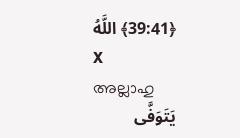﴿39:41﴾ اللَّهُ
X
അല്ലാഹു
يَتَوَفَّى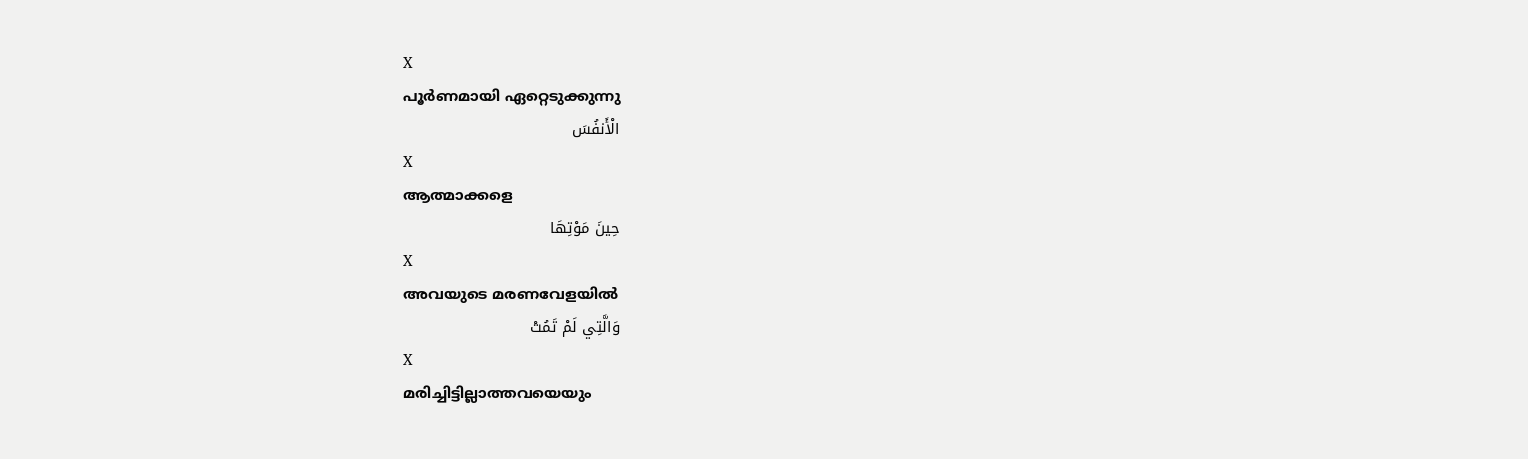X
പൂര്‍ണമായി ഏറ്റെടുക്കുന്നു
الْأَنفُسَ
X
ആത്മാക്കളെ
حِينَ مَوْتِهَا
X
അവയുടെ മരണവേളയില്‍
وَالَّتِي لَمْ تَمُتْ
X
മരിച്ചിട്ടില്ലാത്തവയെയും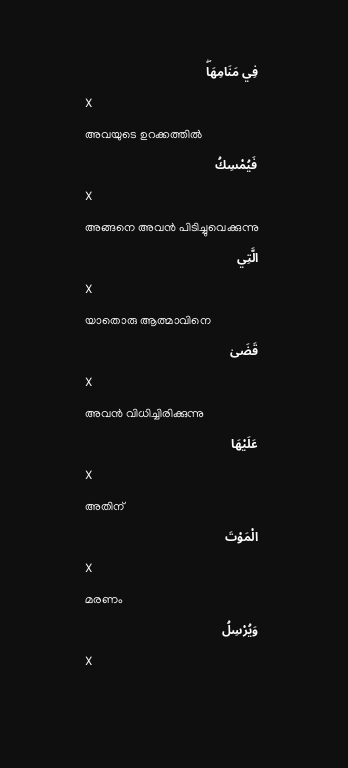فِي مَنَامِهَاۖ
X
അവയുടെ ഉറക്കത്തില്‍
فَيُمْسِكُ
X
അങ്ങനെ അവന്‍ പിടിച്ചുവെക്കുന്നു
الَّتِي
X
യാതൊരു ആത്മാവിനെ
قَضَىٰ
X
അവന്‍ വിധിച്ചിരിക്കുന്നു
عَلَيْهَا
X
അതിന്
الْمَوْتَ
X
മരണം
وَيُرْسِلُ
X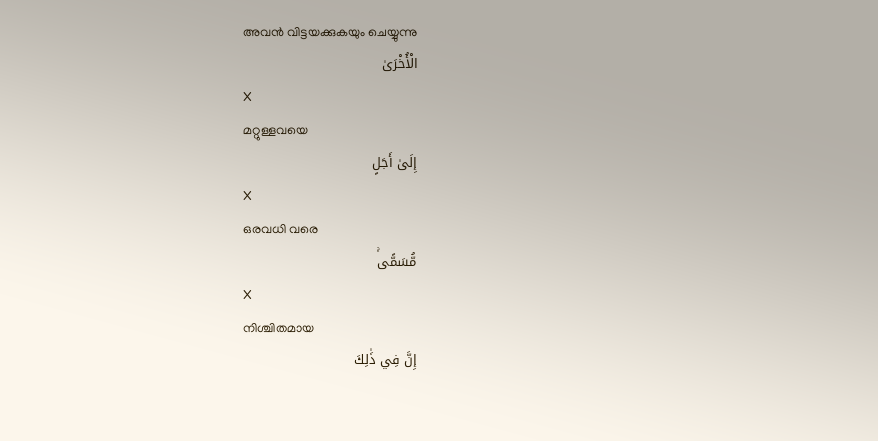അവന്‍ വിട്ടയക്കുകയും ചെയ്യുന്നു
الْأُخْرَىٰ
X
മറ്റുള്ളവയെ
إِلَىٰ أَجَلٍ
X
ഒരവധി വരെ
مُّسَمًّىۚ
X
നിശ്ചിതമായ
إِنَّ فِي ذَٰلِكَ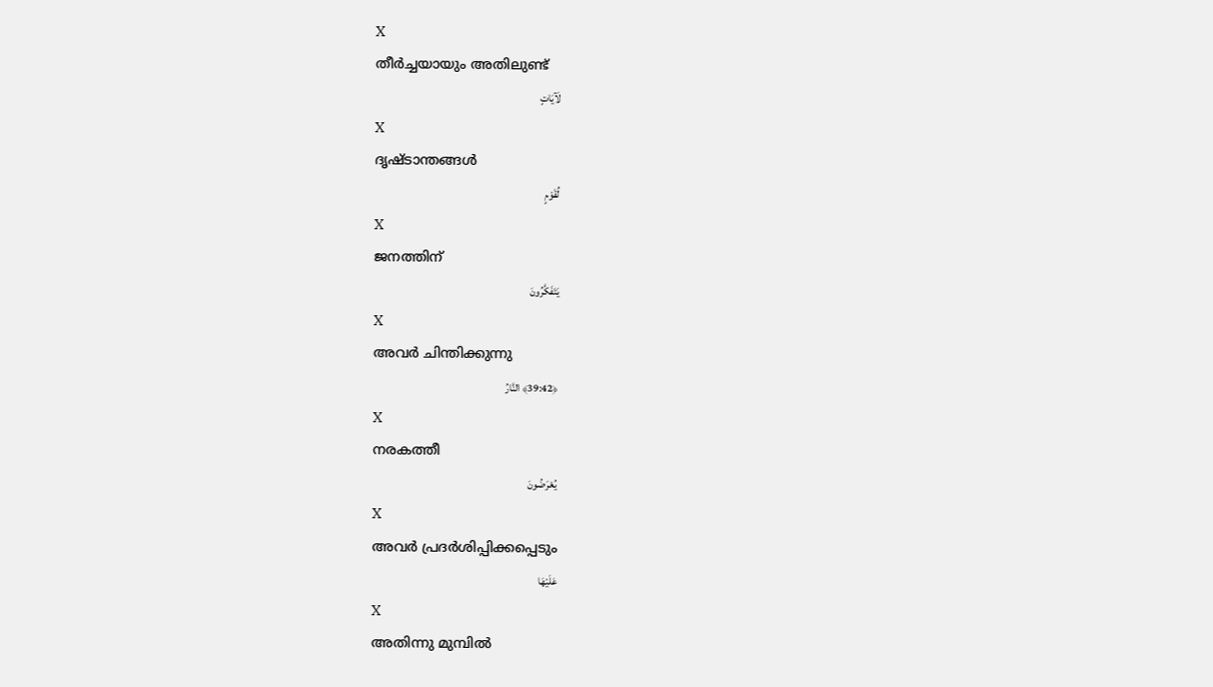X
തീര്‍ച്ചയായും അതിലുണ്ട്
لَآيَاتٍ
X
ദൃഷ്ടാന്തങ്ങള്‍
لِّقَوْمٍ
X
ജനത്തിന്
يَتَفَكَّرُونَ
X
അവര്‍ ചിന്തിക്കുന്നു
﴿39:42﴾ النَّارُ
X
നരകത്തീ
يُعْرَضُونَ
X
അവര്‍ പ്രദര്‍ശിപ്പിക്കപ്പെടും
عَلَيْهَا
X
അതിന്നു മുമ്പില്‍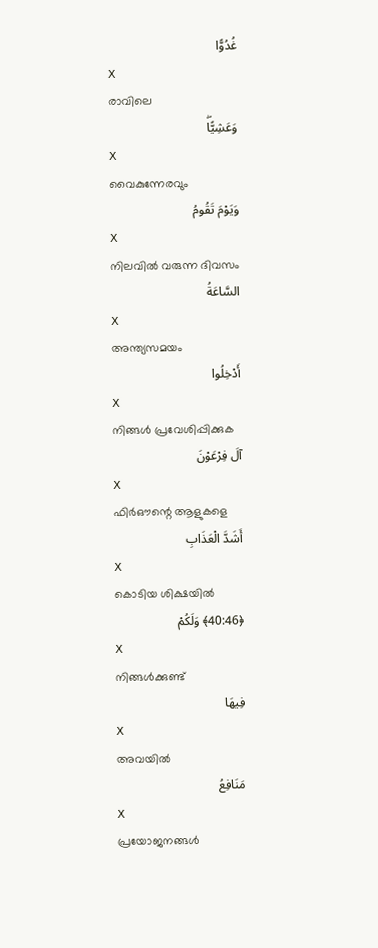غُدُوًّا
X
രാവിലെ
وَعَشِيًّاۖ
X
വൈകുന്നേരവും
وَيَوْمَ تَقُومُ
X
നിലവില്‍ വരുന്ന ദിവസം
السَّاعَةُ
X
അന്ത്യസമയം
أَدْخِلُوا
X
നിങ്ങള്‍ പ്രവേശിപ്പിക്കുക
آلَ فِرْعَوْنَ
X
ഫിര്‍ഔന്റെ ആളുകളെ
أَشَدَّ الْعَذَابِ
X
കൊടിയ ശിക്ഷയില്‍
﴿40:46﴾ وَلَكُمْ
X
നിങ്ങള്‍ക്കുണ്ട്
فِيهَا
X
അവയില്‍
مَنَافِعُ
X
പ്രയോജനങ്ങള്‍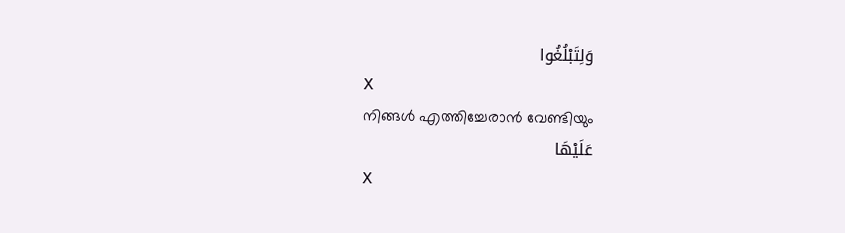وَلِتَبْلُغُوا
X
നിങ്ങള്‍ എത്തിച്ചേരാന്‍ വേണ്ടിയും
عَلَيْهَا
X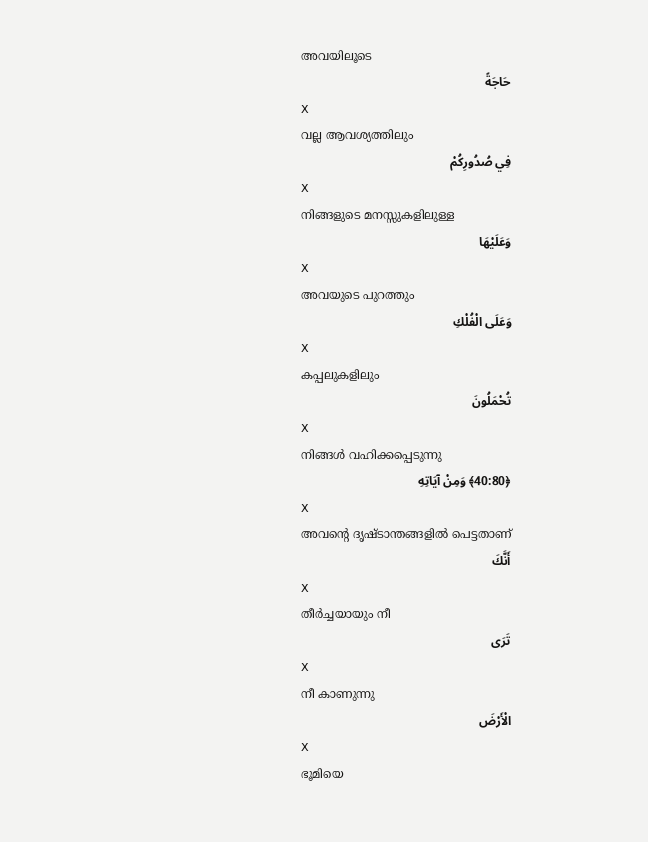അവയിലൂടെ
حَاجَةً
X
വല്ല ആവശ്യത്തിലും
فِي صُدُورِكُمْ
X
നിങ്ങളുടെ മനസ്സുകളിലുള്ള
وَعَلَيْهَا
X
അവയുടെ പുറത്തും
وَعَلَى الْفُلْكِ
X
കപ്പലുകളിലും
تُحْمَلُونَ
X
നിങ്ങള്‍ വഹിക്കപ്പെടുന്നു
﴿40:80﴾ وَمِنْ آيَاتِهِ
X
അവന്റെ ദൃഷ്ടാന്തങ്ങളില്‍ പെട്ടതാണ്
أَنَّكَ
X
തീര്‍ച്ചയായും നീ
تَرَى
X
നീ കാണുന്നു
الْأَرْضَ
X
ഭൂമിയെ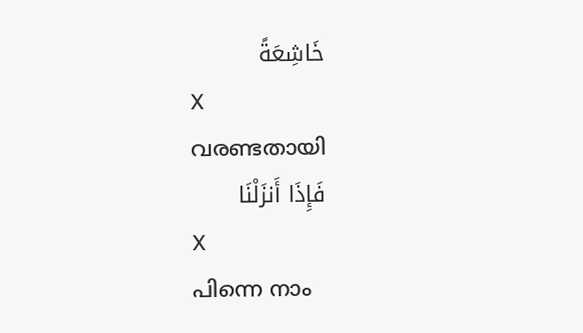خَاشِعَةً
X
വരണ്ടതായി
فَإِذَا أَنزَلْنَا
X
പിന്നെ നാം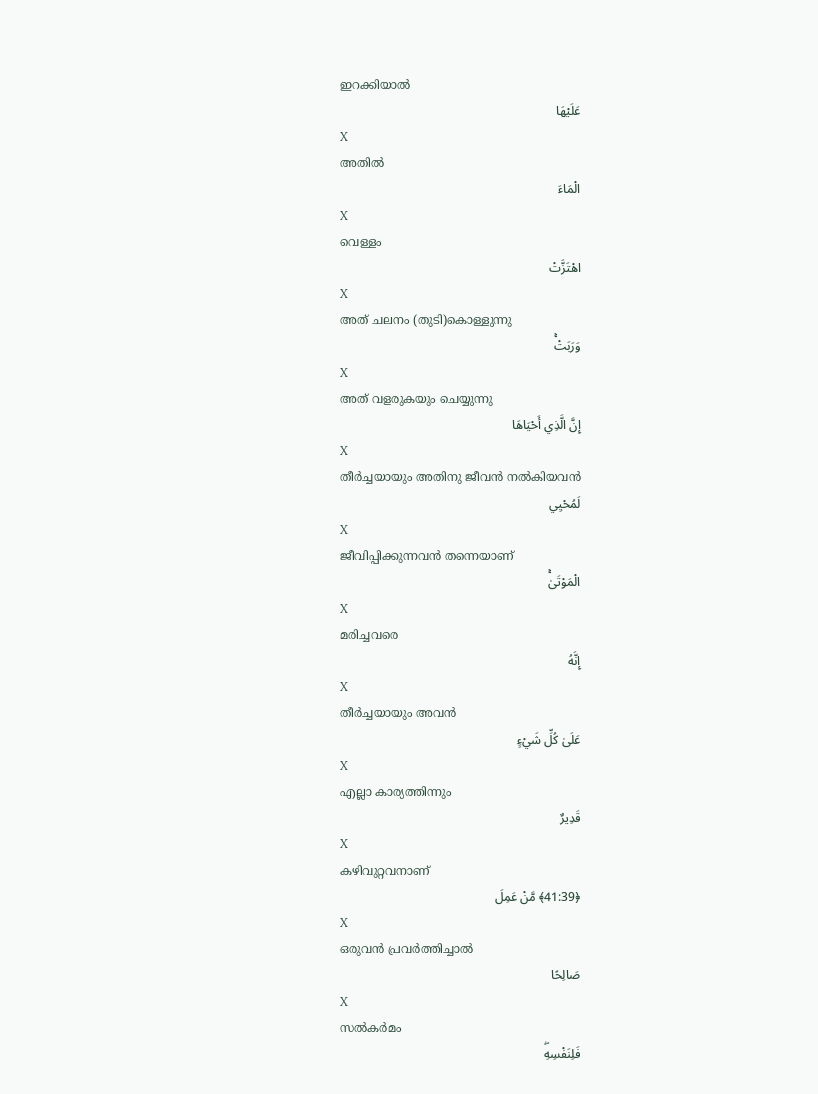ഇറക്കിയാല്‍
عَلَيْهَا
X
അതില്‍
الْمَاءَ
X
വെള്ളം
اهْتَزَّتْ
X
അത് ചലനം (തുടി)കൊള്ളുന്നു
وَرَبَتْۚ
X
അത് വളരുകയും ചെയ്യുന്നു
إِنَّ الَّذِي أَحْيَاهَا
X
തീര്‍ച്ചയായും അതിനു ജീവന്‍ നല്‍കിയവന്‍
لَمُحْيِي
X
ജീവിപ്പിക്കുന്നവന്‍ തന്നെയാണ്
الْمَوْتَىٰۚ
X
മരിച്ചവരെ
إِنَّهُ
X
തീര്‍ച്ചയായും അവന്‍
عَلَىٰ كُلِّ شَيْءٍ
X
എല്ലാ കാര്യത്തിന്നും
قَدِيرٌ
X
കഴിവുറ്റവനാണ്
﴿41:39﴾ مَّنْ عَمِلَ
X
ഒരുവന്‍ പ്രവര്‍ത്തിച്ചാല്‍
صَالِحًا
X
സല്‍കര്‍മം
فَلِنَفْسِهِۖ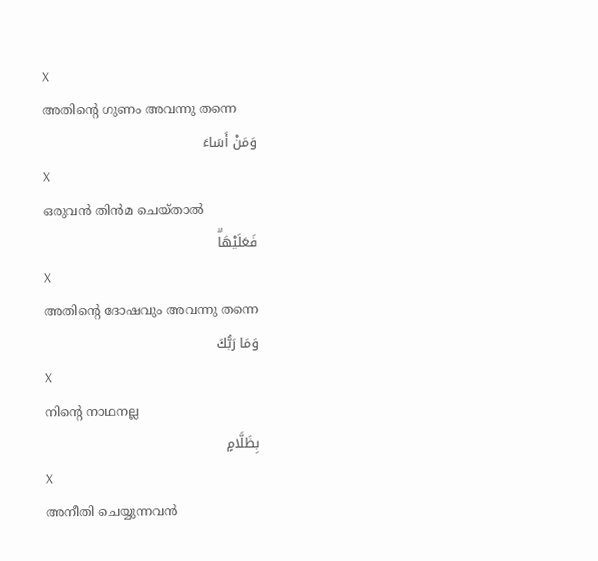X
അതിന്റെ ഗുണം അവന്നു തന്നെ
وَمَنْ أَسَاءَ
X
ഒരുവന്‍ തിന്‍മ ചെയ്താല്‍
فَعَلَيْهَاۗ
X
അതിന്റെ ദോഷവും അവന്നു തന്നെ
وَمَا رَبُّكَ
X
നിന്റെ നാഥനല്ല
بِظَلَّامٍ
X
അനീതി ചെയ്യുന്നവന്‍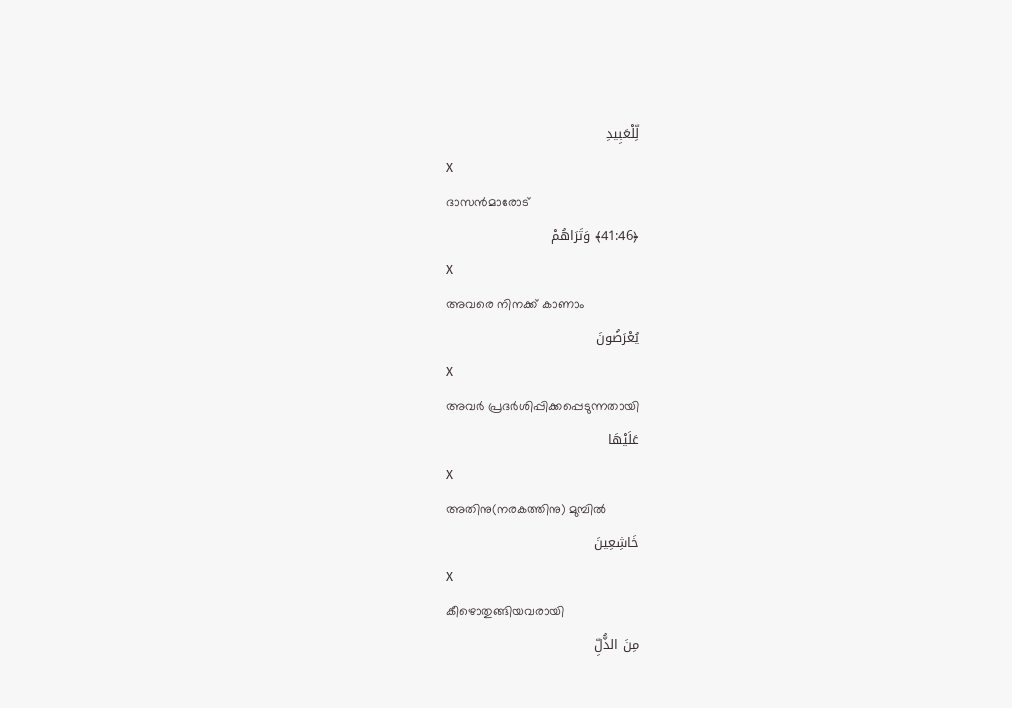لِّلْعَبِيدِ
X
ദാസന്‍മാരോട്
﴿41:46﴾ وَتَرَاهُمْ
X
അവരെ നിനക്ക് കാണാം
يُعْرَضُونَ
X
അവര്‍ പ്രദര്‍ശിപ്പിക്കപ്പെടുന്നതായി
عَلَيْهَا
X
അതിനു(നരകത്തിനു) മുമ്പില്‍
خَاشِعِينَ
X
കീഴൊതുങ്ങിയവരായി
مِنَ الذُّلِّ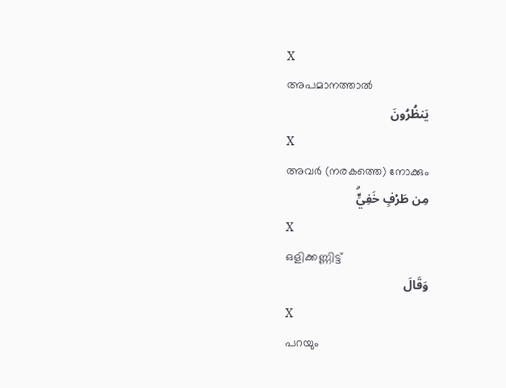X
അപമാനത്താല്‍
يَنظُرُونَ
X
അവര്‍ (നരകത്തെ) നോക്കും
مِن طَرْفٍ خَفِيٍّۗ
X
ഒളിക്കണ്ണിട്ട്
وَقَالَ
X
പറയും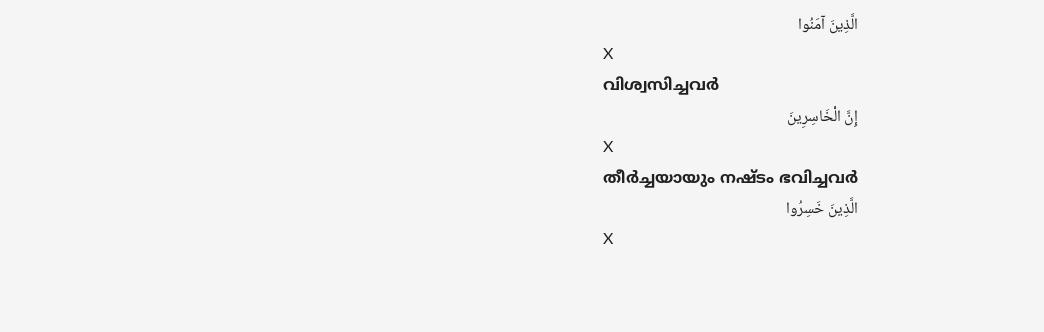الَّذِينَ آمَنُوا
X
വിശ്വസിച്ചവര്‍
إِنَّ الْخَاسِرِينَ
X
തീര്‍ച്ചയായും നഷ്ടം ഭവിച്ചവര്‍
الَّذِينَ خَسِرُوا
X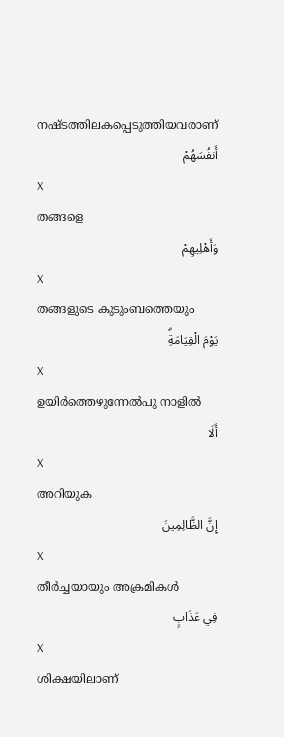നഷ്ടത്തിലകപ്പെടുത്തിയവരാണ്
أَنفُسَهُمْ
X
തങ്ങളെ
وَأَهْلِيهِمْ
X
തങ്ങളുടെ കുടുംബത്തെയും
يَوْمَ الْقِيَامَةِۗ
X
ഉയിര്‍ത്തെഴുന്നേല്‍പു നാളില്‍
أَلَا
X
അറിയുക
إِنَّ الظَّالِمِينَ
X
തീര്‍ച്ചയായും അക്രമികള്‍
فِي عَذَابٍ
X
ശിക്ഷയിലാണ്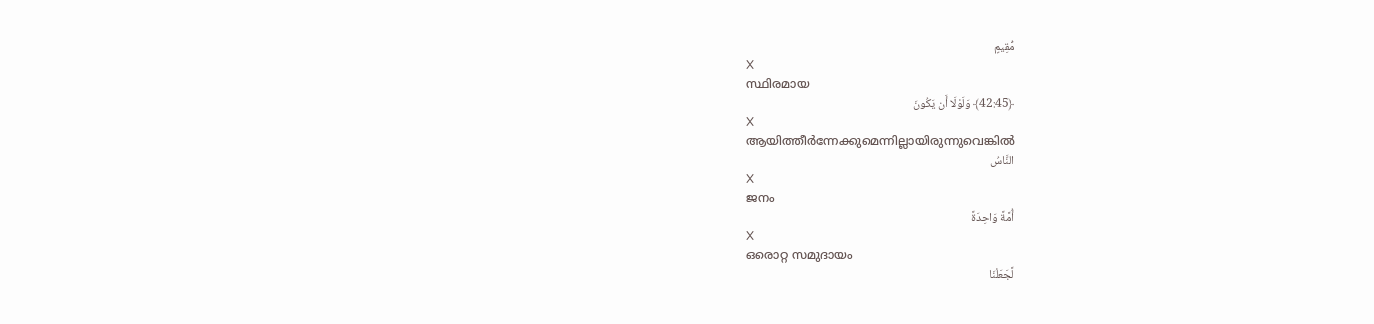مُّقِيمٍ
X
സ്ഥിരമായ
﴿42:45﴾ وَلَوْلَا أَن يَكُونَ
X
ആയിത്തീര്‍ന്നേക്കുമെന്നില്ലായിരുന്നുവെങ്കില്‍
النَّاسُ
X
ജനം
أُمَّةً وَاحِدَةً
X
ഒരൊറ്റ സമുദായം
لَّجَعَلْنَا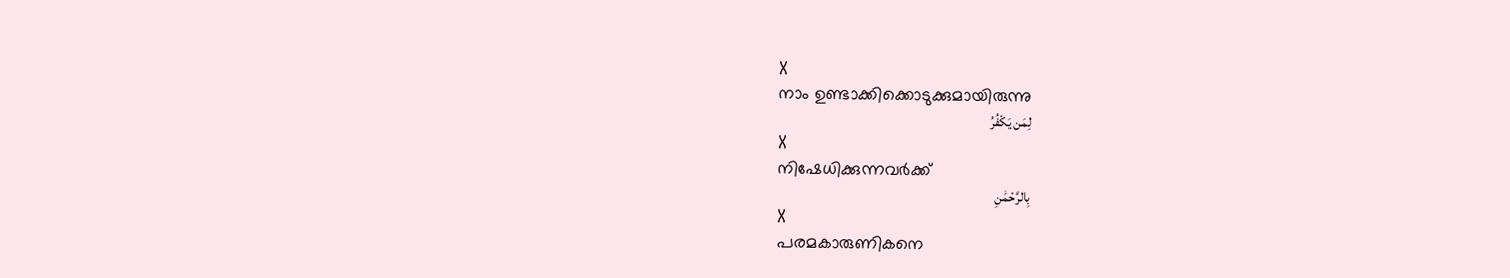X
നാം ഉണ്ടാക്കിക്കൊടുക്കുമായിരുന്നു
لِمَن يَكْفُرُ
X
നിഷേധിക്കുന്നവര്‍ക്ക്
بِالرَّحْمَٰنِ
X
പരമകാരുണികനെ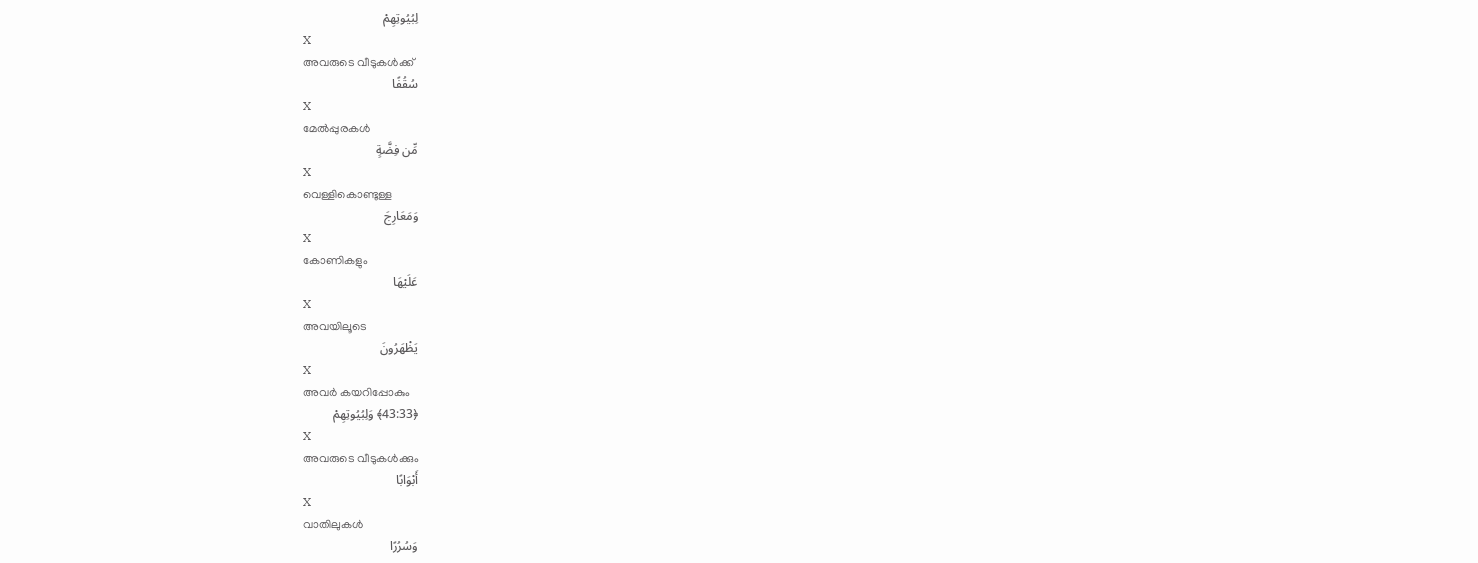لِبُيُوتِهِمْ
X
അവരുടെ വീടുകള്‍ക്ക്
سُقُفًا
X
മേല്‍പ്പുരകള്‍
مِّن فِضَّةٍ
X
വെള്ളികൊണ്ടുള്ള
وَمَعَارِجَ
X
കോണികളും
عَلَيْهَا
X
അവയിലൂടെ
يَظْهَرُونَ
X
അവര്‍ കയറിപ്പോകും
﴿43:33﴾ وَلِبُيُوتِهِمْ
X
അവരുടെ വീടുകള്‍ക്കും
أَبْوَابًا
X
വാതിലുകള്‍
وَسُرُرًا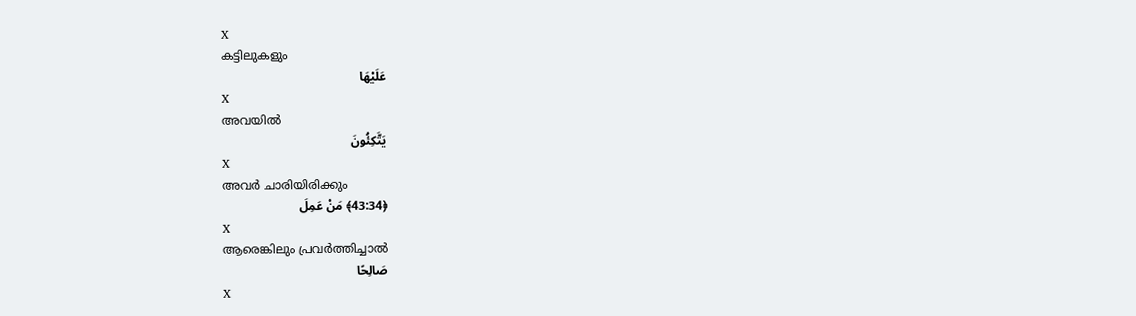X
കട്ടിലുകളും
عَلَيْهَا
X
അവയില്‍
يَتَّكِئُونَ
X
അവര്‍ ചാരിയിരിക്കും
﴿43:34﴾ مَنْ عَمِلَ
X
ആരെങ്കിലും പ്രവര്‍ത്തിച്ചാല്‍
صَالِحًا
X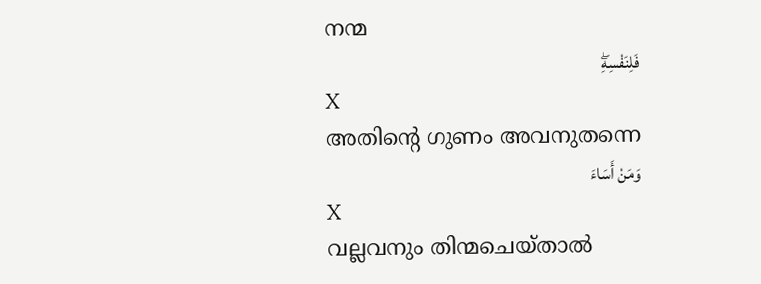നന്മ
فَلِنَفْسِهِۖ
X
അതിന്റെ ഗുണം അവനുതന്നെ
وَمَنْ أَسَاءَ
X
വല്ലവനും തിന്മചെയ്താല്‍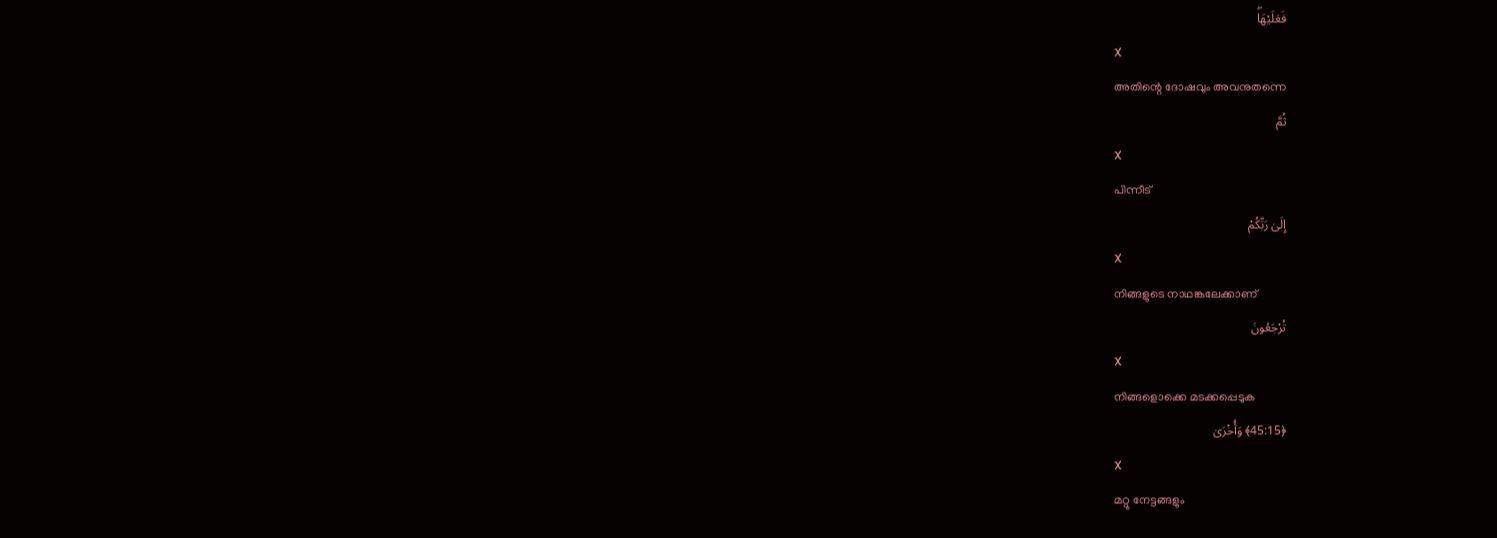فَعَلَيْهَاۖ
X
അതിന്റെ ദോഷവും അവനുതന്നെ
ثُمَّ
X
പിന്നീട്
إِلَىٰ رَبِّكُمْ
X
നിങ്ങളുടെ നാഥങ്കലേക്കാണ്
تُرْجَعُونَ
X
നിങ്ങളൊക്കെ മടക്കപ്പെടുക
﴿45:15﴾ وَأُخْرَىٰ
X
മറ്റു നേട്ടങ്ങളും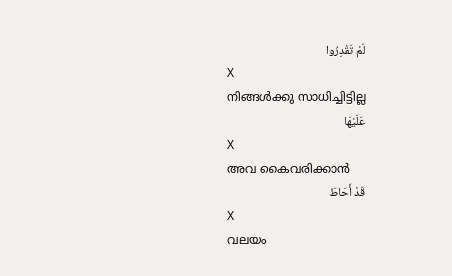لَمْ تَقْدِرُوا
X
നിങ്ങള്‍ക്കു സാധിച്ചിട്ടില്ല
عَلَيْهَا
X
അവ കൈവരിക്കാന്‍
قَدْ أَحَاطَ
X
വലയം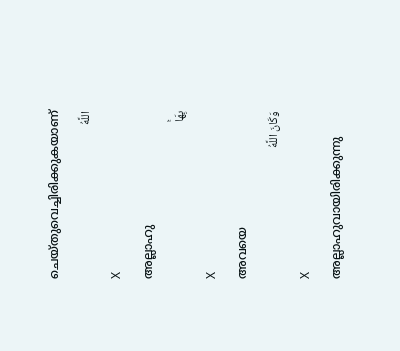ചെയ്തുവെച്ചിരിക്കുകയാണ്
اللَّهُ
X
അല്ലാഹു
بِهَاۚ
X
അവയെ
وَكَانَ اللَّهُ
X
അല്ലാഹുവായിരിക്കുന്നു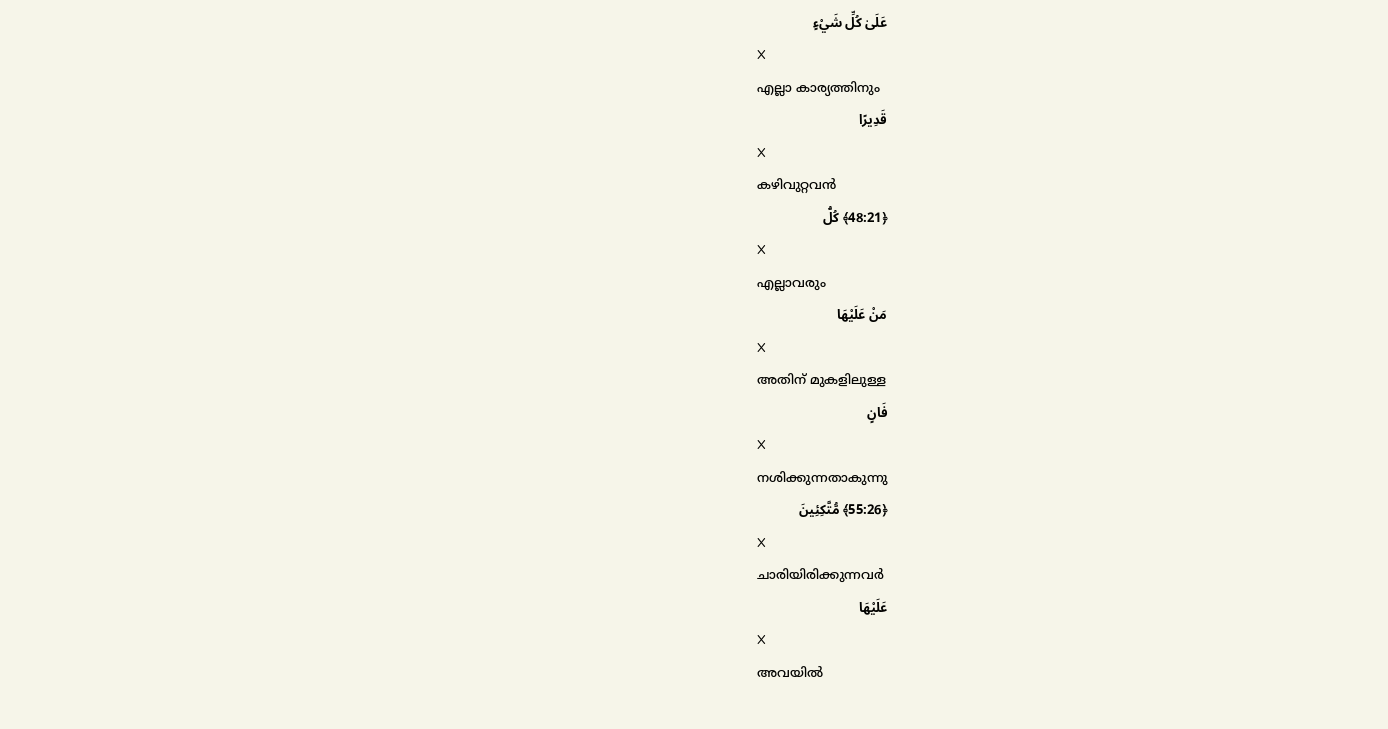عَلَىٰ كُلِّ شَيْءٍ
X
എല്ലാ കാര്യത്തിനും
قَدِيرًا
X
കഴിവുറ്റവന്‍
﴿48:21﴾ كُلُّ
X
എല്ലാവരും
مَنْ عَلَيْهَا
X
അതിന് മുകളിലുള്ള
فَانٍ
X
നശിക്കുന്നതാകുന്നു
﴿55:26﴾ مُّتَّكِئِينَ
X
ചാരിയിരിക്കുന്നവര്‍
عَلَيْهَا
X
അവയില്‍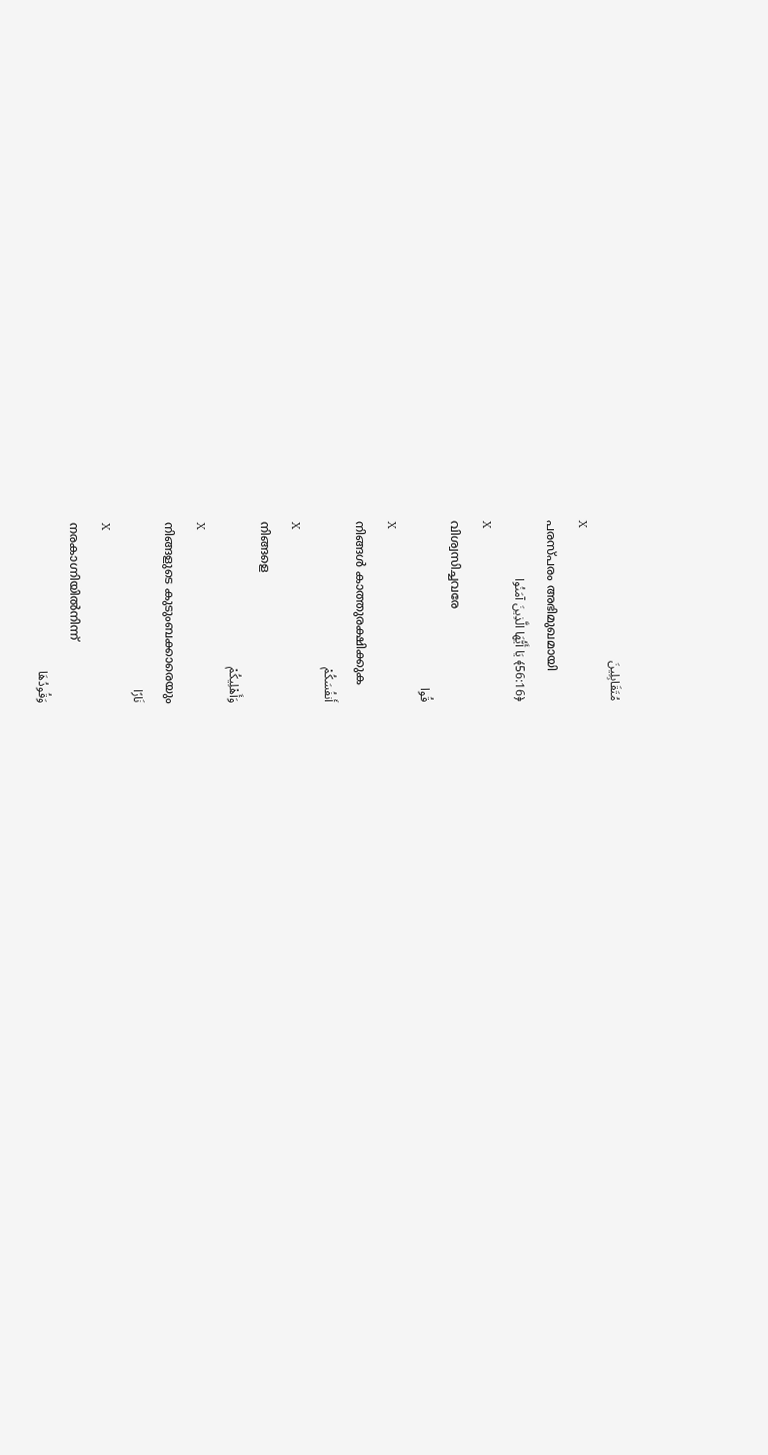مُتَقَابِلِينَ
X
പരസ്പരം അഭിമുഖമായി
﴿56:16﴾ يَا أَيُّهَا الَّذِينَ آمَنُوا
X
വിശ്വസിച്ചവരേ
قُوا
X
നിങ്ങള്‍ കാത്തുരക്ഷിക്കുക
أَنفُسَكُمْ
X
നിങ്ങളെ
وَأَهْلِيكُمْ
X
നിങ്ങളുടെ കുടുംബക്കാരെയും
نَارًا
X
നരകാഗ്നിയില്‍നിന്ന്
وَقُودُهَا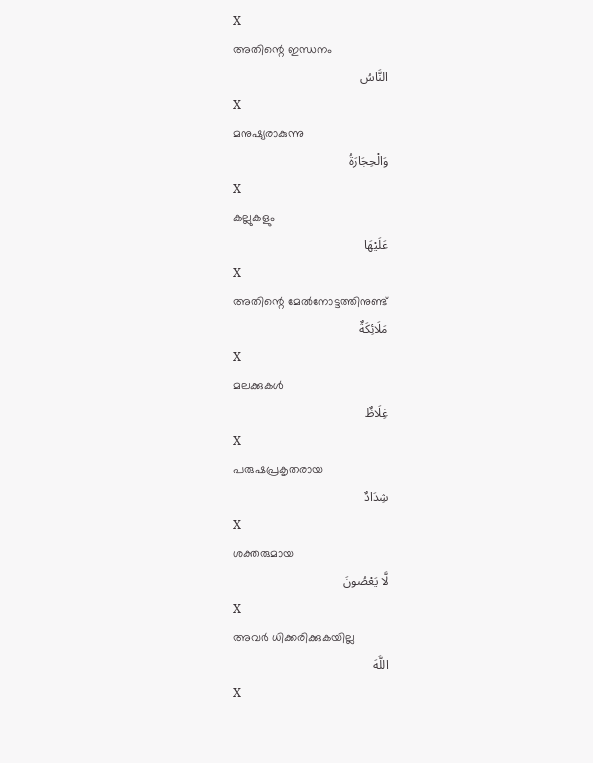X
അതിന്റെ ഇന്ധനം
النَّاسُ
X
മനുഷ്യരാകുന്നു
وَالْحِجَارَةُ
X
കല്ലുകളും
عَلَيْهَا
X
അതിന്റെ മേല്‍നോട്ടത്തിനുണ്ട്
مَلَائِكَةٌ
X
മലക്കുകള്‍
غِلَاظٌ
X
പരുഷപ്രകൃതരായ
شِدَادٌ
X
ശക്തരുമായ
لَّا يَعْصُونَ
X
അവര്‍ ധിക്കരിക്കുകയില്ല
اللَّهَ
X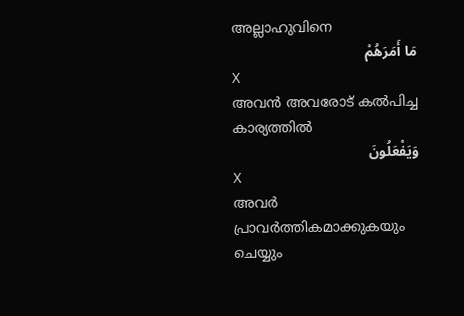അല്ലാഹുവിനെ
مَا أَمَرَهُمْ
X
അവന്‍ അവരോട് കല്‍പിച്ച കാര്യത്തില്‍
وَيَفْعَلُونَ
X
അവര്‍ പ്രാവര്‍ത്തികമാക്കുകയും ചെയ്യും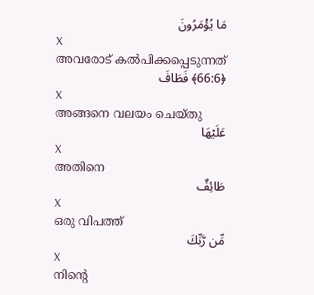مَا يُؤْمَرُونَ
X
അവരോട് കല്‍പിക്കപ്പെടുന്നത്
﴿66:6﴾ فَطَافَ
X
അങ്ങനെ വലയം ചെയ്തു
عَلَيْهَا
X
അതിനെ
طَائِفٌ
X
ഒരു വിപത്ത്
مِّن رَّبِّكَ
X
നിന്റെ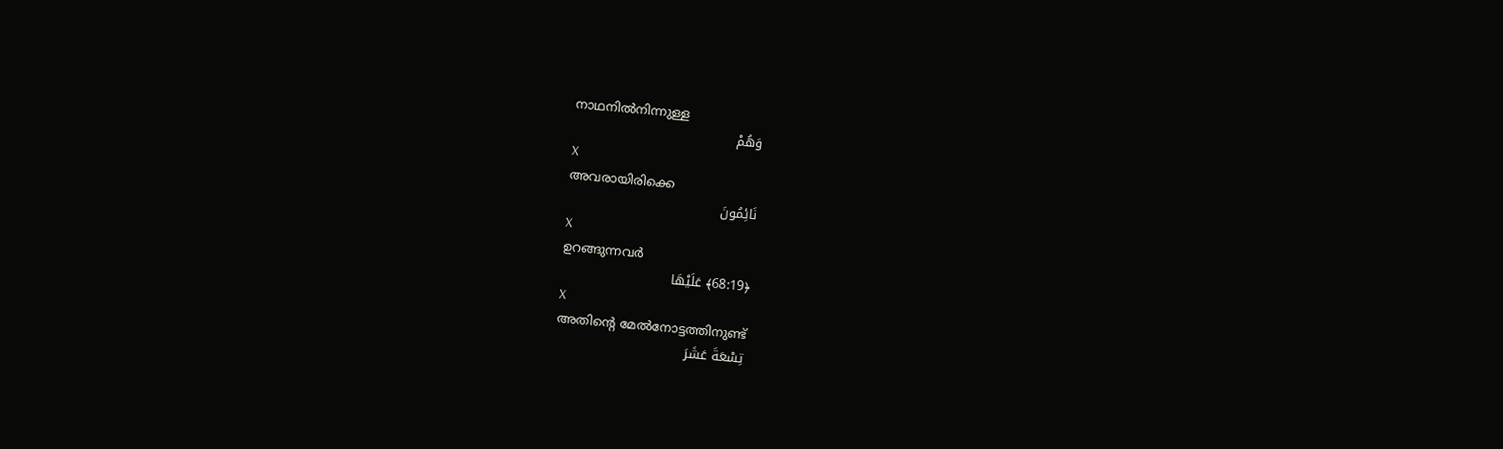നാഥനില്‍നിന്നുള്ള
وَهُمْ
X
അവരായിരിക്കെ
نَائِمُونَ
X
ഉറങ്ങുന്നവര്‍
﴿68:19﴾ عَلَيْهَا
X
അതിന്റെ മേല്‍നോട്ടത്തിനുണ്ട്
تِسْعَةَ عَشَرَ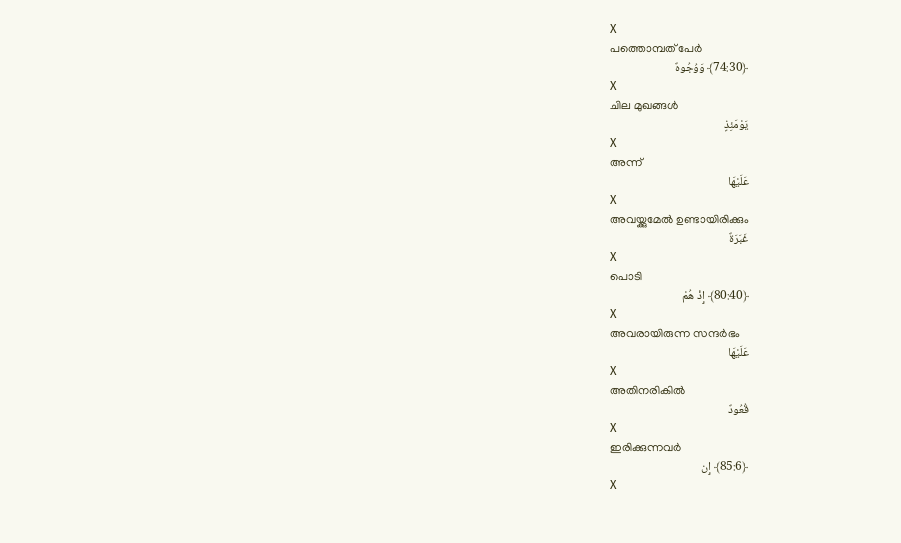X
പത്തൊമ്പത് പേര്‍
﴿74:30﴾ وَوُجُوهٌ
X
ചില മുഖങ്ങള്‍
يَوْمَئِذٍ
X
അന്ന്
عَلَيْهَا
X
അവയ്ക്കുമേല്‍ ഉണ്ടായിരിക്കും
غَبَرَةٌ
X
പൊടി
﴿80:40﴾ إِذْ هُمْ
X
അവരായിരുന്ന സന്ദര്‍ഭം
عَلَيْهَا
X
അതിനരികില്‍
قُعُودٌ
X
ഇരിക്കുന്നവര്‍
﴿85:6﴾ إِن
X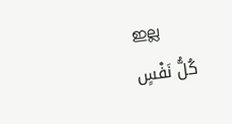ഇല്ല
كُلُّ نَفْسٍ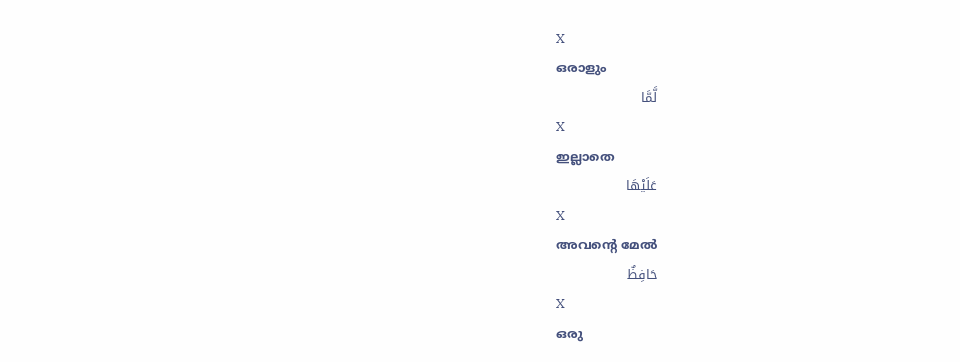X
ഒരാളും
لَّمَّا
X
ഇല്ലാതെ
عَلَيْهَا
X
അവന്റെ മേല്‍
حَافِظٌ
X
ഒരു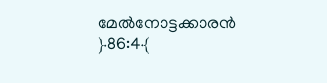മേല്‍നോട്ടക്കാരന്‍
﴿86:4﴾